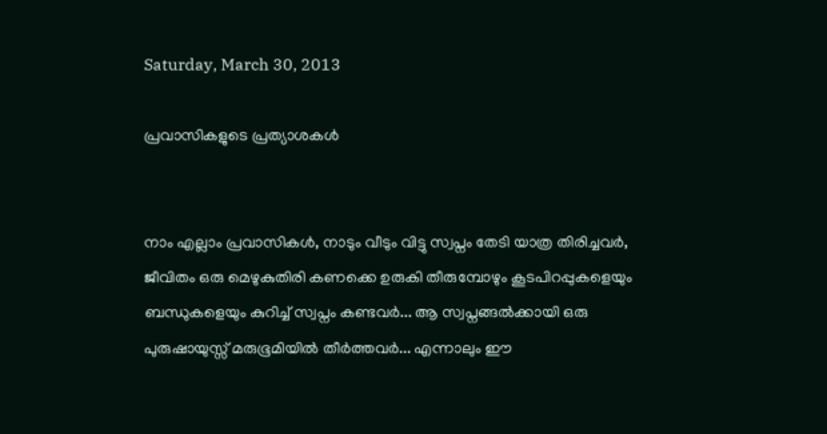Saturday, March 30, 2013

പ്രവാസികളുടെ പ്രത്യാശകൾ


നാം എല്ലാം പ്രവാസികൾ, നാടും വീടും വിട്ടു സ്വപ്നം തേടി യാത്ര തിരിച്ചവർ, ജീവിതം ഒരു മെഴുകുതിരി കണക്കെ ഉരുകി തീരുമ്പോഴും കൂടപിറപ്പുകളെയും ബന്ധുകളെയും കുറിച്ച് സ്വപ്നം കണ്ടവർ... ആ സ്വപ്നങ്ങൽക്കായി ഒരു പുരുഷായുസ്സ് മരുഭൂമിയിൽ തീർത്തവർ... എന്നാലും ഈ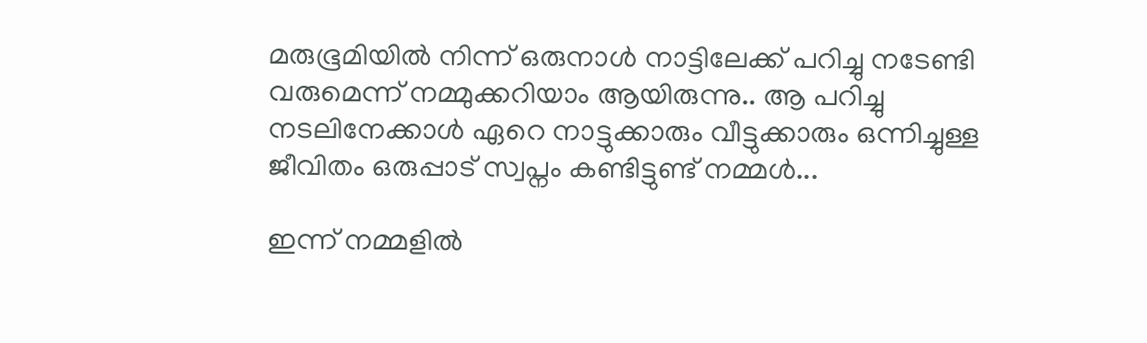മരുഭൂമിയിൽ നിന്ന് ഒരുനാൾ നാട്ടിലേക്ക് പറിച്ചു നടേണ്ടി വരുമെന്ന് നമ്മുക്കറിയാം ആയിരുന്നു.. ആ പറിച്ചു നടലിനേക്കാൾ ഏറെ നാട്ടുക്കാരും വീട്ടുക്കാരും ഒന്നിച്ചുള്ള ജീവിതം ഒരുപ്പാട്‌ സ്വപ്നം കണ്ടിട്ടുണ്ട് നമ്മൾ...

ഇന്ന് നമ്മളിൽ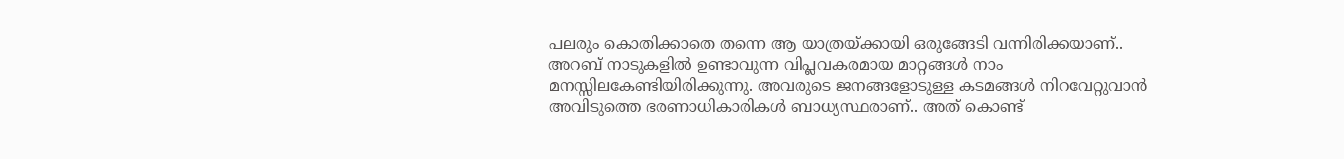പലരും കൊതിക്കാതെ തന്നെ ആ യാത്രയ്ക്കായി ഒരുങ്ങേടി വന്നിരിക്കയാണ്.. അറബ് നാടുകളിൽ ഉണ്ടാവുന്ന വിപ്ലവകരമായ മാറ്റങ്ങൾ നാം മനസ്സിലകേണ്ടിയിരിക്കുന്നു. അവരുടെ ജനങ്ങളോടുള്ള കടമങ്ങൾ നിറവേറ്റുവാൻ അവിടുത്തെ ഭരണാധികാരികൾ ബാധ്യസ്ഥരാണ്.. അത് കൊണ്ട്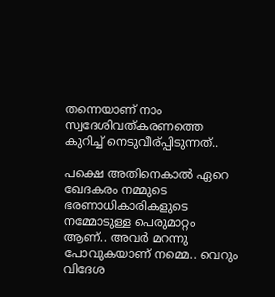തന്നെയാണ് നാം സ്വദേശിവത്കരണത്തെ കുറിച്ച് നെടുവീര്പ്പിടുന്നത്..

പക്ഷെ അതിനെകാൽ ഏറെ ഖേദകരം നമ്മുടെ ഭരണാധികാരികളുടെ നമ്മോടുള്ള പെരുമാറ്റം ആണ്.. അവർ മറന്നു പോവുകയാണ് നമ്മെ.. വെറും വിദേശ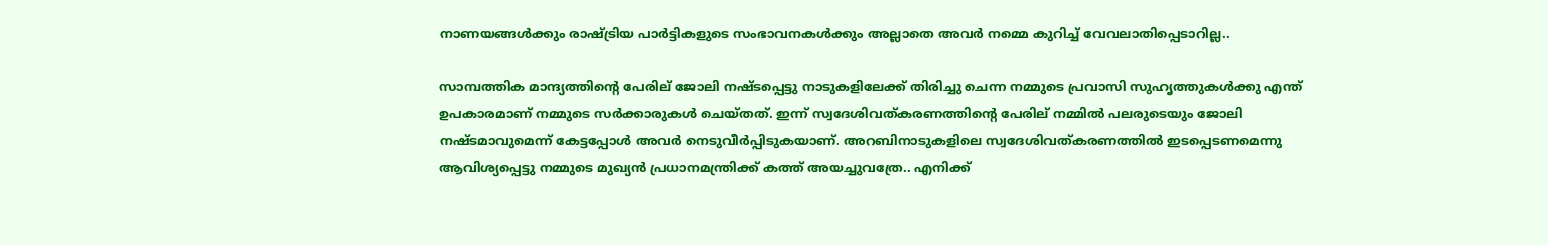നാണയങ്ങൾക്കും രാഷ്ട്രിയ പാർട്ടികളുടെ സംഭാവനകൾക്കും അല്ലാതെ അവർ നമ്മെ കുറിച്ച് വേവലാതിപ്പെടാറില്ല..

സാമ്പത്തിക മാന്ദ്യത്തിന്റെ പേരില് ജോലി നഷ്ടപ്പെട്ടു നാടുകളിലേക്ക് തിരിച്ചു ചെന്ന നമ്മുടെ പ്രവാസി സുഹൃത്തുകൾക്കു എന്ത് ഉപകാരമാണ് നമ്മുടെ സർക്കാരുകൾ ചെയ്തത്. ഇന്ന് സ്വദേശിവത്കരണത്തിന്റെ പേരില് നമ്മിൽ പലരുടെയും ജോലി നഷ്ടമാവുമെന്ന് കേട്ടപ്പോൾ അവർ നെടുവീർപ്പിടുകയാണ്. അറബിനാടുകളിലെ സ്വദേശിവത്കരണത്തിൽ ഇടപ്പെടണമെന്നു ആവിശ്യപ്പെട്ടു നമ്മുടെ മുഖ്യൻ പ്രധാനമന്ത്രിക്ക് കത്ത് അയച്ചുവത്രേ.. എനിക്ക്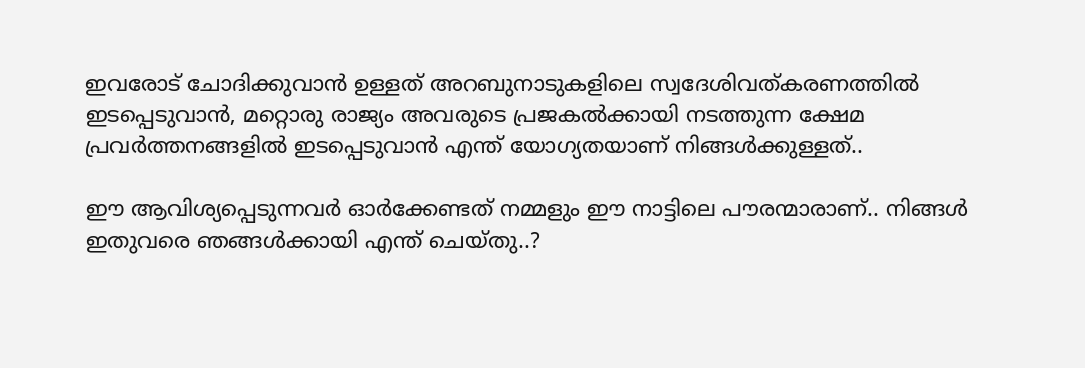ഇവരോട് ചോദിക്കുവാൻ ഉള്ളത് അറബുനാടുകളിലെ സ്വദേശിവത്കരണത്തിൽ ഇടപ്പെടുവാൻ, മറ്റൊരു രാജ്യം അവരുടെ പ്രജകൽക്കായി നടത്തുന്ന ക്ഷേമ പ്രവർത്തനങ്ങളിൽ ഇടപ്പെടുവാൻ എന്ത് യോഗ്യതയാണ് നിങ്ങൾക്കുള്ളത്‌..

ഈ ആവിശ്യപ്പെടുന്നവർ ഓർക്കേണ്ടത് നമ്മളും ഈ നാട്ടിലെ പൗരന്മാരാണ്.. നിങ്ങൾ ഇതുവരെ ഞങ്ങൾക്കായി എന്ത് ചെയ്തു..?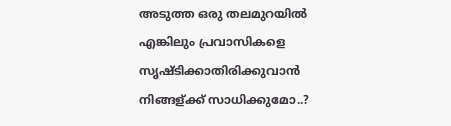അടുത്ത ഒരു തലമുറയിൽ എങ്കിലും പ്രവാസികളെ സൃഷ്ടിക്കാതിരിക്കുവാൻ നിങ്ങള്ക്ക് സാധിക്കുമോ..?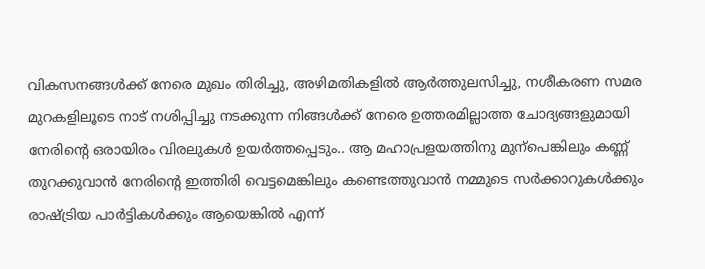വികസനങ്ങൾക്ക് നേരെ മുഖം തിരിച്ചു, അഴിമതികളിൽ ആർത്തുലസിച്ചു, നശീകരണ സമര മുറകളിലൂടെ നാട് നശിപ്പിച്ചു നടക്കുന്ന നിങ്ങൾക്ക് നേരെ ഉത്തരമില്ലാത്ത ചോദ്യങ്ങളുമായി നേരിന്റെ ഒരായിരം വിരലുകൾ ഉയർത്തപ്പെടും.. ആ മഹാപ്രളയത്തിനു മുന്പെങ്കിലും കണ്ണ് തുറക്കുവാൻ നേരിന്റെ ഇത്തിരി വെട്ടമെങ്കിലും കണ്ടെത്തുവാൻ നമ്മുടെ സർക്കാറുകൾക്കും രാഷ്ട്രിയ പാർട്ടികൾക്കും ആയെങ്കിൽ എന്ന്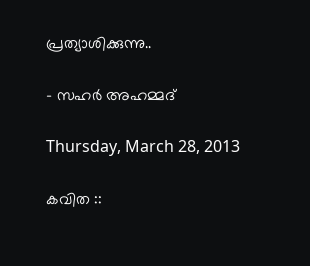പ്രത്യാശിക്കുന്നു..

- സഹർ അഹമ്മദ്‌

Thursday, March 28, 2013

കവിത ::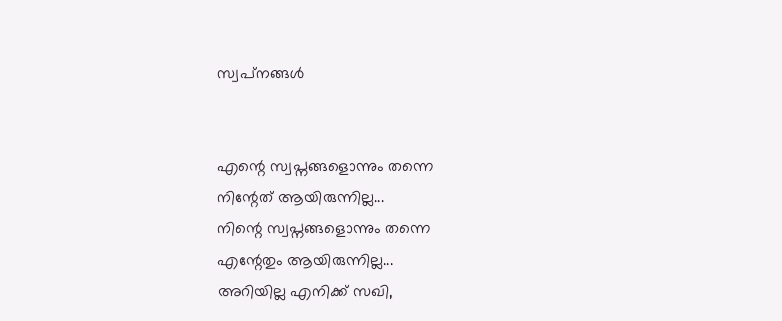സ്വപ്‌നങ്ങൾ


എന്റെ സ്വപ്നങ്ങളൊന്നും തന്നെ
നിന്റേത് ആയിരുന്നില്ല...
നിന്റെ സ്വപ്നങ്ങളൊന്നും തന്നെ
എന്റേതും ആയിരുന്നില്ല...
അറിയില്ല എനിക്ക് സഖി,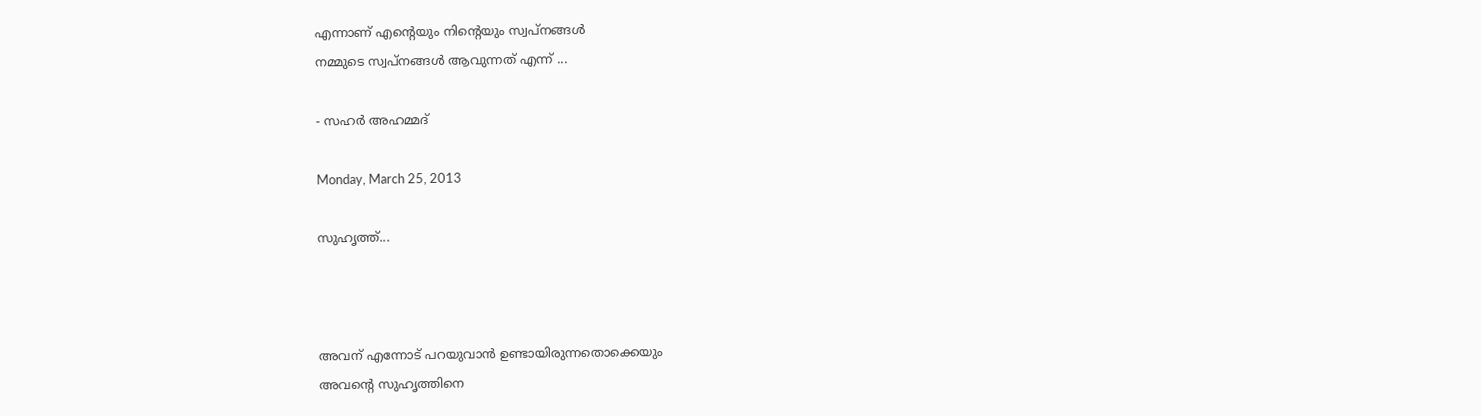എന്നാണ്‌ എന്റെയും നിന്റെയും സ്വപ്‌നങ്ങൾ
നമ്മുടെ സ്വപ്‌നങ്ങൾ ആവുന്നത് എന്ന് ...

- സഹർ അഹമ്മദ്‌

Monday, March 25, 2013

സുഹൃത്ത്‌...



അവന് എന്നോട് പറയുവാൻ ഉണ്ടായിരുന്നതൊക്കെയും
അവന്റെ സുഹൃത്തിനെ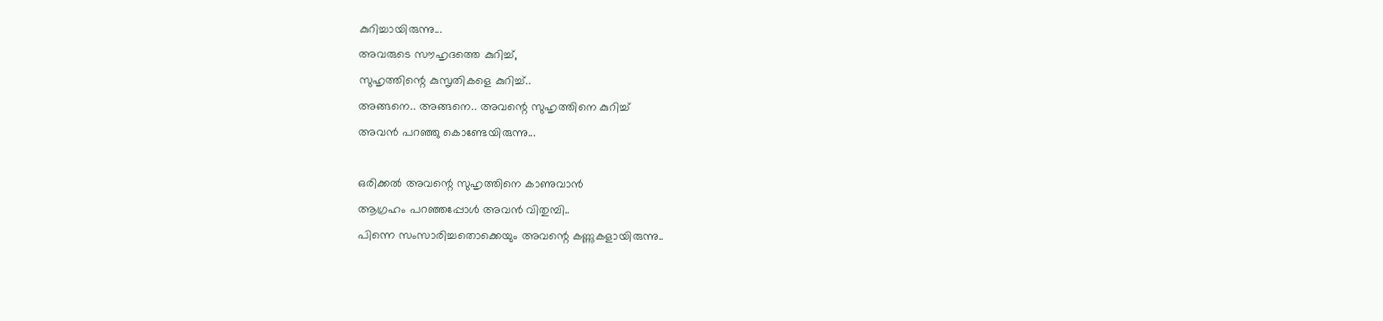കുറിച്ചായിരുന്നു...
അവരുടെ സൗഹൃദത്തെ കുറിച്ച്,
സുഹൃത്തിന്റെ കുസൃതികളെ കുറിച്ച്..
അങ്ങനെ.. അങ്ങനെ.. അവന്റെ സുഹൃത്തിനെ കുറിച്ച്
അവൻ പറഞ്ഞു കൊണ്ടേയിരുന്നു...

ഒരിക്കൽ അവന്റെ സുഹൃത്തിനെ കാണുവാൻ
ആഗ്രഹം പറഞ്ഞപ്പോൾ അവൻ വിതുമ്പി..
പിന്നെ സംസാരിച്ചതൊക്കെയും അവന്റെ കണ്ണുകളായിരുന്നു..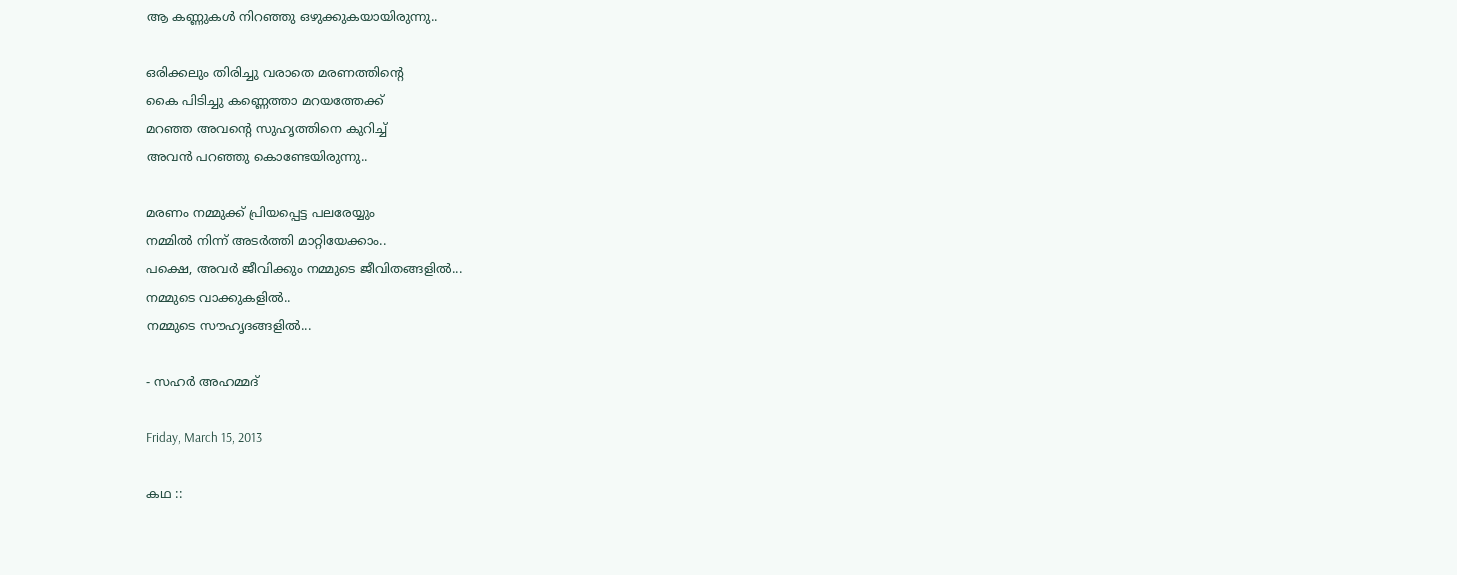ആ കണ്ണുകൾ നിറഞ്ഞു ഒഴുക്കുകയായിരുന്നു..

ഒരിക്കലും തിരിച്ചു വരാതെ മരണത്തിന്റെ
കൈ പിടിച്ചു കണ്ണെത്താ മറയത്തേക്ക്
മറഞ്ഞ അവന്റെ സുഹൃത്തിനെ കുറിച്ച്
അവൻ പറഞ്ഞു കൊണ്ടേയിരുന്നു..

മരണം നമ്മുക്ക് പ്രിയപ്പെട്ട പലരേയ്യും
നമ്മിൽ നിന്ന് അടർത്തി മാറ്റിയേക്കാം..
പക്ഷെ, അവർ ജീവിക്കും നമ്മുടെ ജീവിതങ്ങളിൽ...
നമ്മുടെ വാക്കുകളിൽ..
നമ്മുടെ സൗഹൃദങ്ങളിൽ...

- സഹർ അഹമ്മദ്‌

Friday, March 15, 2013

കഥ ::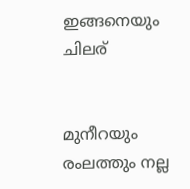ഇങ്ങനെയും ചിലര്


മുനീറയും രംലത്തും നല്ല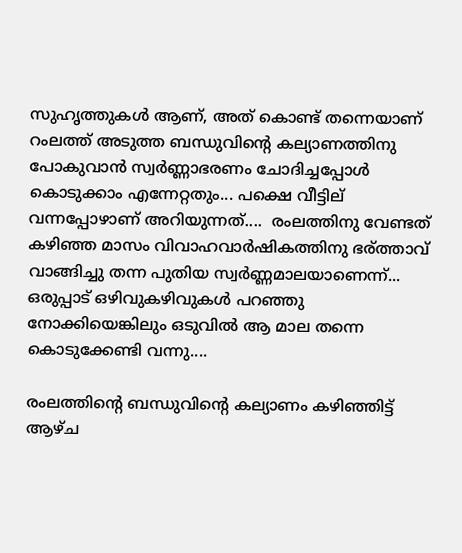സുഹൃത്തുകൾ ആണ്, അത് കൊണ്ട് തന്നെയാണ് റംലത്ത് അടുത്ത ബന്ധുവിന്റെ കല്യാണത്തിനു പോകുവാൻ സ്വർണ്ണാഭരണം ചോദിച്ചപ്പോൾ കൊടുക്കാം എന്നേറ്റതും... പക്ഷെ വീട്ടില് വന്നപ്പോഴാണ് അറിയുന്നത്....  രംലത്തിനു വേണ്ടത് കഴിഞ്ഞ മാസം വിവാഹവാർഷികത്തിനു ഭര്ത്താവ് വാങ്ങിച്ചു തന്ന പുതിയ സ്വർണ്ണമാലയാണെന്ന്... ഒരുപ്പാട്‌ ഒഴിവുകഴിവുകൾ പറഞ്ഞു നോക്കിയെങ്കിലും ഒടുവിൽ ആ മാല തന്നെ കൊടുക്കേണ്ടി വന്നു....

രംലത്തിന്റെ ബന്ധുവിന്റെ കല്യാണം കഴിഞ്ഞിട്ട് ആഴ്ച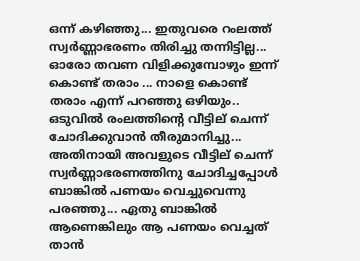ഒന്ന് കഴിഞ്ഞു... ഇതുവരെ റംലത്ത് സ്വർണ്ണാഭരണം തിരിച്ചു തന്നിട്ടില്ല... ഓരോ തവണ വിളിക്കുമ്പോഴും ഇന്ന് കൊണ്ട് തരാം ... നാളെ കൊണ്ട് തരാം എന്ന് പറഞ്ഞു ഒഴിയും.. ഒടുവിൽ രംലത്തിന്റെ വീട്ടില് ചെന്ന് ചോദിക്കുവാൻ തീരുമാനിച്ചു... അതിനായി അവളുടെ വീട്ടില് ചെന്ന് സ്വർണ്ണാഭരണത്തിനു ചോദിച്ചപ്പോൾ ബാങ്കിൽ പണയം വെച്ചുവെന്നു പരഞ്ഞു... ഏതു ബാങ്കിൽ ആണെങ്കിലും ആ പണയം വെച്ചത് താൻ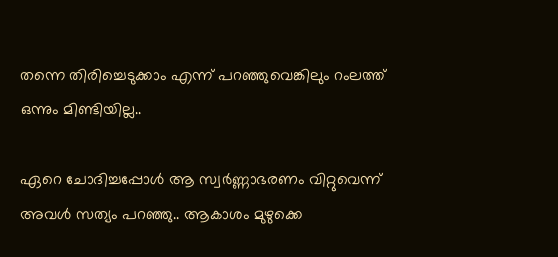തന്നെ തിരിച്ചെടുക്കാം എന്ന് പറഞ്ഞുവെങ്കിലും റംലത്ത് ഒന്നും മിണ്ടിയില്ല..

ഏറെ ചോദിച്ചപ്പോൾ ആ സ്വർണ്ണാഭരണം വിറ്റുവെന്ന് അവൾ സത്യം പറഞ്ഞു.. ആകാശം മുഴുക്കെ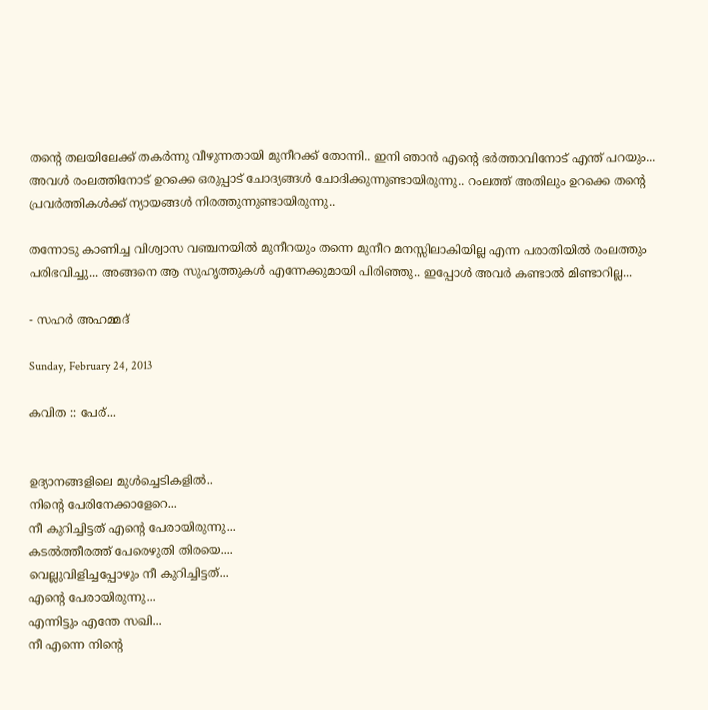തന്റെ തലയിലേക്ക് തകർന്നു വീഴുന്നതായി മുനീറക്ക്‌ തോന്നി.. ഇനി ഞാൻ എന്റെ ഭർത്താവിനോട് എന്ത് പറയും... അവൾ രംലത്തിനോട് ഉറക്കെ ഒരുപ്പാട്‌ ചോദ്യങ്ങൾ ചോദിക്കുന്നുണ്ടായിരുന്നു.. റംലത്ത് അതിലും ഉറക്കെ തന്റെ പ്രവർത്തികൾക്ക് ന്യായങ്ങൾ നിരത്തുന്നുണ്ടായിരുന്നു..

തന്നോടു കാണിച്ച വിശ്വാസ വഞ്ചനയിൽ മുനീറയും തന്നെ മുനീറ മനസ്സിലാകിയില്ല എന്ന പരാതിയിൽ രംലത്തും പരിഭവിച്ചു... അങ്ങനെ ആ സുഹൃത്തുകൾ എന്നേക്കുമായി പിരിഞ്ഞു.. ഇപ്പോൾ അവർ കണ്ടാൽ മിണ്ടാറില്ല...

- സഹർ അഹമ്മദ്‌

Sunday, February 24, 2013

കവിത :: പേര്...


ഉദ്യാനങ്ങളിലെ മുള്‍ച്ചെടികളില്‍..
നിന്‍റെ പേരിനേക്കാളേറെ...
നീ കുറിച്ചിട്ടത്‌ എന്‍റെ പേരായിരുന്നു...
കടല്‍ത്തീരത്ത്‌ പേരെഴുതി തിരയെ....
വെല്ലുവിളിച്ചപ്പോഴും നീ കുറിച്ചിട്ടത്‌...
എന്‍റെ പേരായിരുന്നു...
എന്നിട്ടും എന്തേ സഖി...
നീ എന്നെ നിന്‍റെ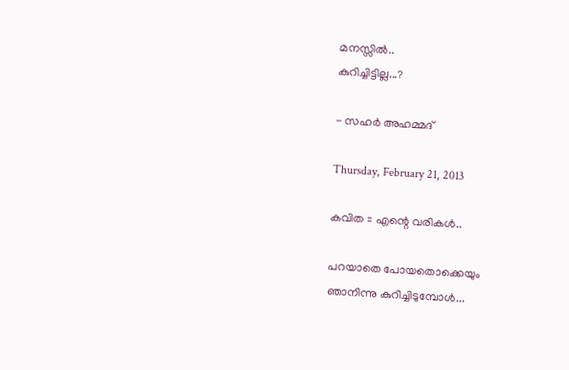മനസ്സില്‍..
കുറിച്ചിട്ടില്ല...?

- സഹര്‍ അഹമ്മദ്‌

Thursday, February 21, 2013

കവിത :: എന്റെ വരികള്‍..

പറയാതെ പോയതൊക്കെയും
ഞാനിന്നു കുറിച്ചിടുമ്പോള്‍...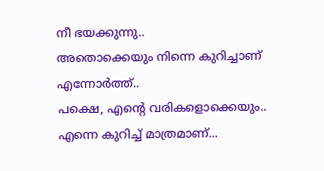നീ ഭയക്കുന്നു..
അതൊക്കെയും നിന്നെ കുറിച്ചാണ് എന്നോര്‍ത്ത്..
പക്ഷെ, എന്‍റെ വരികളൊക്കെയും..
എന്നെ കുറിച്ച് മാത്രമാണ്...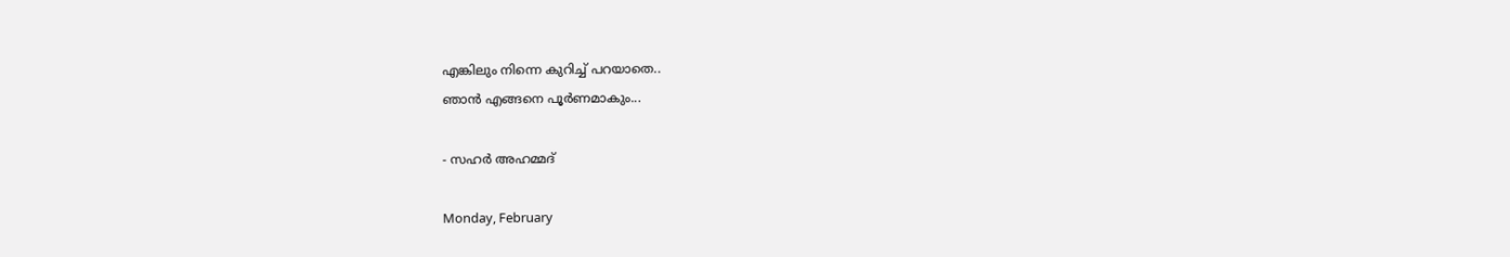എങ്കിലും നിന്നെ കുറിച്ച് പറയാതെ..
ഞാന്‍ എങ്ങനെ പൂര്‍ണമാകും...

- സഹര്‍ അഹമ്മദ്‌

Monday, February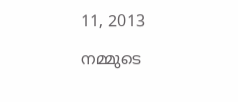11, 2013

നമ്മുടെ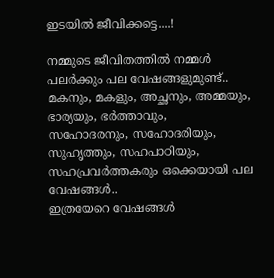ഇടയില്‍ ജീവിക്കട്ടെ....!

നമ്മുടെ ജീവിതത്തില്‍ നമ്മള്‍ പലര്‍ക്കും പല വേഷങ്ങളുമുണ്ട്..
മകനും, മകളും, അച്ഛനും, അമ്മയും, ഭാര്യയും, ഭര്‍ത്താവും,
സഹോദരനും, സഹോദരിയും, സുഹൃത്തും, സഹപാഠിയും,
സഹപ്രവര്‍ത്തകരും ഒക്കെയായി പല വേഷങ്ങള്‍..
ഇത്രയേറെ വേഷങ്ങള്‍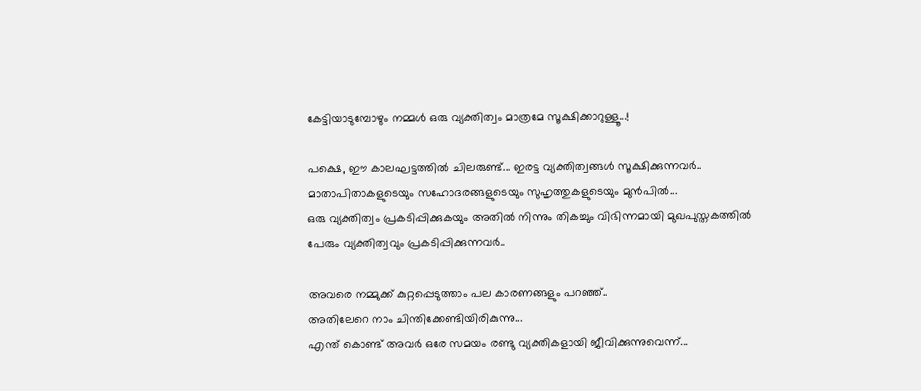കേട്ടിയാടുമ്പോഴും നമ്മള്‍ ഒരു വ്യക്തിത്വം മാത്രമേ സൂക്ഷിക്കാറുള്ളൂ...!

പക്ഷെ, ഈ കാലഘട്ടത്തില്‍ ചിലരുണ്ട്... ഇരട്ട വ്യക്തിത്വങ്ങള്‍ സൂക്ഷിക്കുന്നവര്‍..
മാതാപിതാകളുടെയും സഹോദരങ്ങളുടെയും സുഹൃത്തുകളുടെയും മുന്‍പില്‍...
ഒരു വ്യക്തിത്വം പ്രകടിപ്പിക്കുകയും അതില്‍ നിന്നും തികച്ചും വിഭിന്നമായി മുഖപുസ്തകത്തില്‍
പേരും വ്യക്തിത്വവും പ്രകടിപ്പിക്കുന്നവര്‍..

അവരെ നമ്മുക്ക് കുറ്റപ്പെടുത്താം പല കാരണങ്ങളും പറഞ്ഞ്..
അതിലേറെ നാം ചിന്തിക്കേണ്ടിയിരികുന്നു...
എന്ത് കൊണ്ട് അവര്‍ ഒരേ സമയം രണ്ടു വ്യക്തികളായി ജീവിക്കുന്നുവെന്ന്...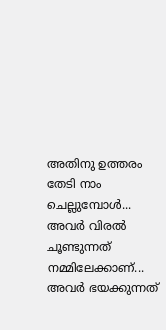അതിനു ഉത്തരം തേടി നാം ചെല്ലുമ്പോള്‍... അവര്‍ വിരല്‍ ചൂണ്ടുന്നത് നമ്മിലേക്കാണ്...
അവര്‍ ഭയക്കുന്നത്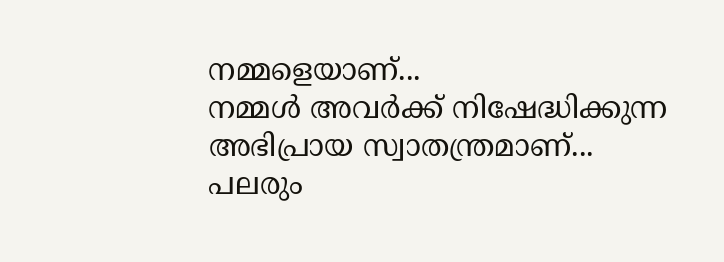നമ്മളെയാണ്...
നമ്മള്‍ അവര്‍ക്ക് നിഷേദ്ധിക്കുന്ന അഭിപ്രായ സ്വാതന്ത്രമാണ്...
പലരും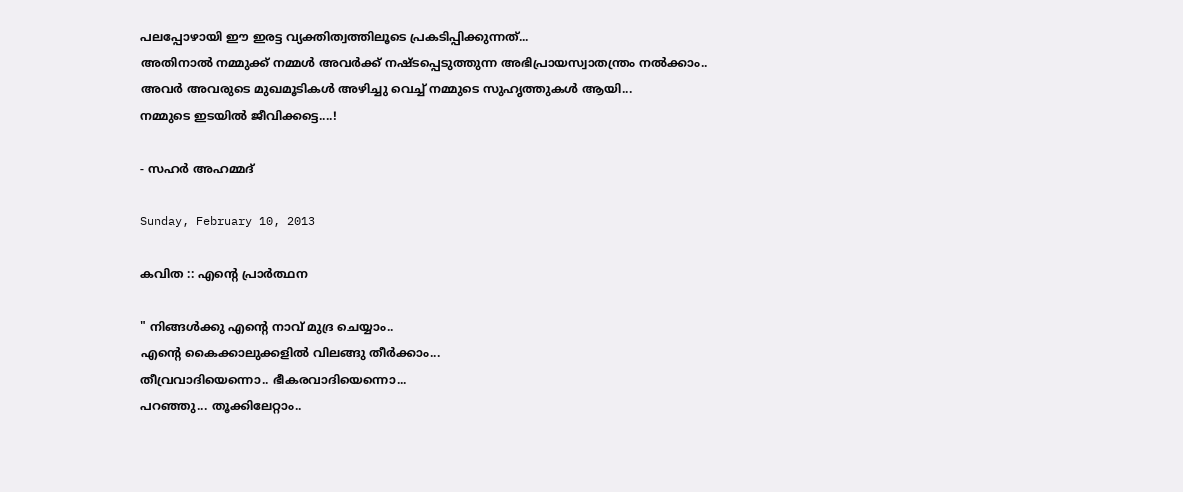പലപ്പോഴായി ഈ ഇരട്ട വ്യക്തിത്വത്തിലൂടെ പ്രകടിപ്പിക്കുന്നത്...
അതിനാല്‍ നമ്മുക്ക് നമ്മള്‍ അവര്‍ക്ക് നഷ്ടപ്പെടുത്തുന്ന അഭിപ്രായസ്വാതന്ത്രം നല്‍ക്കാം..
അവര്‍ അവരുടെ മുഖമൂടികള്‍ അഴിച്ചു വെച്ച് നമ്മുടെ സുഹൃത്തുകള്‍ ആയി...
നമ്മുടെ ഇടയില്‍ ജീവിക്കട്ടെ....!

- സഹര്‍ അഹമ്മദ്‌

Sunday, February 10, 2013

കവിത :: എന്‍റെ പ്രാര്‍ത്ഥന

" നിങ്ങള്‍ക്കു എന്‍റെ നാവ് മുദ്ര ചെയ്യാം..
എന്‍റെ കൈക്കാലുക്കളില്‍ വിലങ്ങു തീര്‍ക്കാം...
തീവ്രവാദിയെന്നൊ.. ഭീകരവാദിയെന്നൊ...
പറഞ്ഞു... തൂക്കിലേറ്റാം..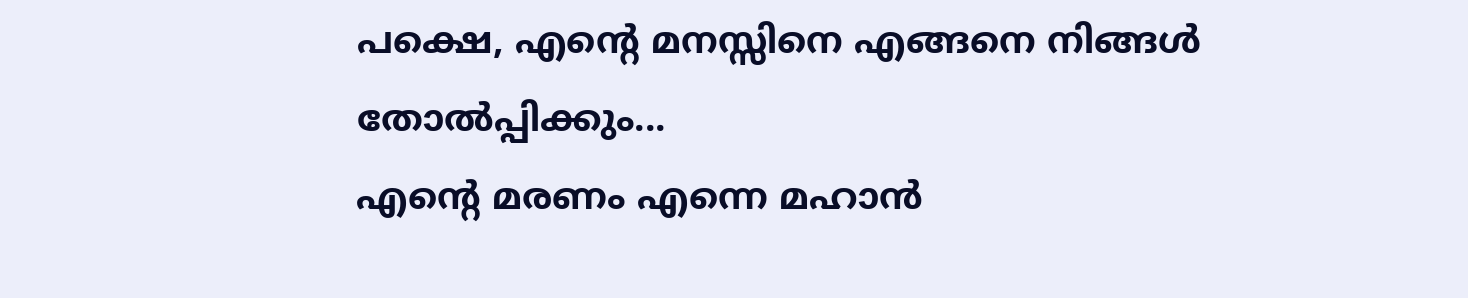പക്ഷെ, എന്‍റെ മനസ്സിനെ എങ്ങനെ നിങ്ങള്‍ തോല്‍പ്പിക്കും...
എന്‍റെ മരണം എന്നെ മഹാന്‍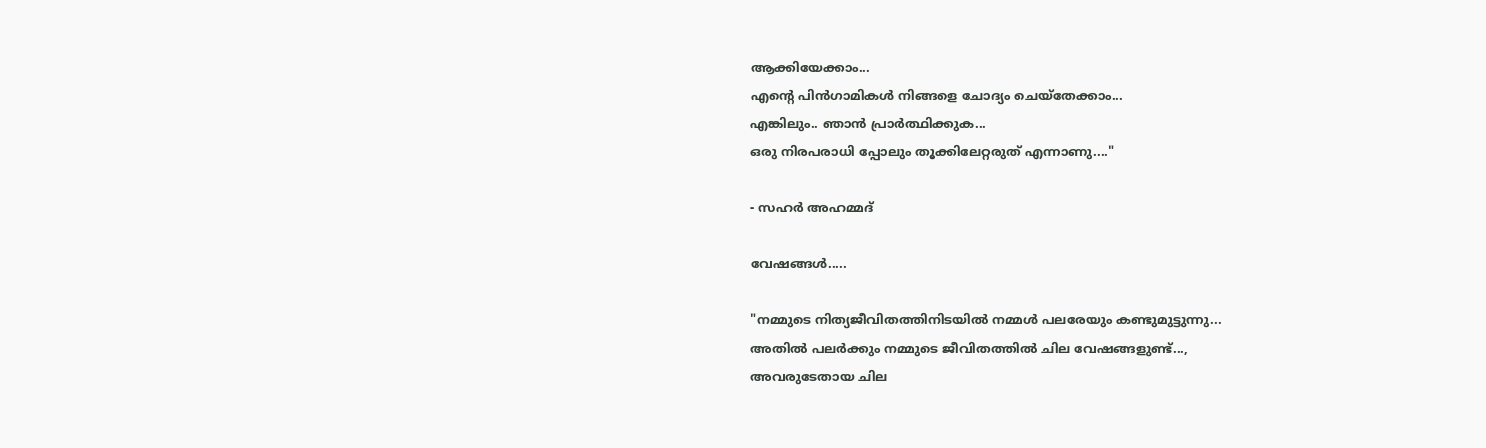ആക്കിയേക്കാം...
എന്‍റെ പിന്‍ഗാമികള്‍ നിങ്ങളെ ചോദ്യം ചെയ്തേക്കാം...
എങ്കിലും.. ഞാന്‍ പ്രാര്‍ത്ഥിക്കുക...
ഒരു നിരപരാധി പ്പോലും തൂക്കിലേറ്റരുത് എന്നാണു...."

- സഹര്‍ അഹമ്മദ്‌

വേഷങ്ങള്‍.....

"നമ്മുടെ നിത്യജീവിതത്തിനിടയില്‍ നമ്മള്‍ പലരേയും കണ്ടുമുട്ടുന്നു...
അതില്‍ പലര്‍ക്കും നമ്മുടെ ജീവിതത്തില്‍ ചില വേഷങ്ങളുണ്ട്...,
അവരുടേതായ ചില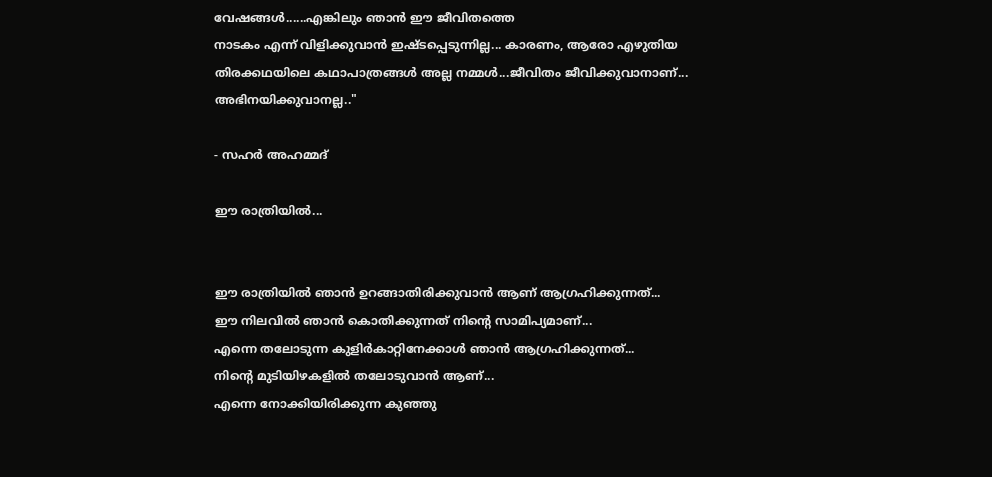വേഷങ്ങള്‍......എങ്കിലും ഞാന്‍ ഈ ജീവിതത്തെ
നാടകം എന്ന് വിളിക്കുവാന്‍ ഇഷ്ടപ്പെടുന്നില്ല... കാരണം, ആരോ എഴുതിയ
തിരക്കഥയിലെ കഥാപാത്രങ്ങള്‍ അല്ല നമ്മള്‍...ജീവിതം ജീവിക്കുവാനാണ്...
അഭിനയിക്കുവാനല്ല.."

- സഹര്‍ അഹമ്മദ്‌

ഈ രാത്രിയില്‍...


ഈ രാത്രിയില്‍ ഞാന്‍ ഉറങ്ങാതിരിക്കുവാന്‍ ആണ് ആഗ്രഹിക്കുന്നത്...
ഈ നിലവില്‍ ഞാന്‍ കൊതിക്കുന്നത് നിന്റെ സാമിപ്യമാണ്...
എന്നെ തലോടുന്ന കുളിര്‍കാറ്റിനേക്കാള്‍ ഞാന്‍ ആഗ്രഹിക്കുന്നത്...
നിന്റെ മുടിയിഴകളില്‍ തലോടുവാന്‍ ആണ്...
എന്നെ നോക്കിയിരിക്കുന്ന കുഞ്ഞു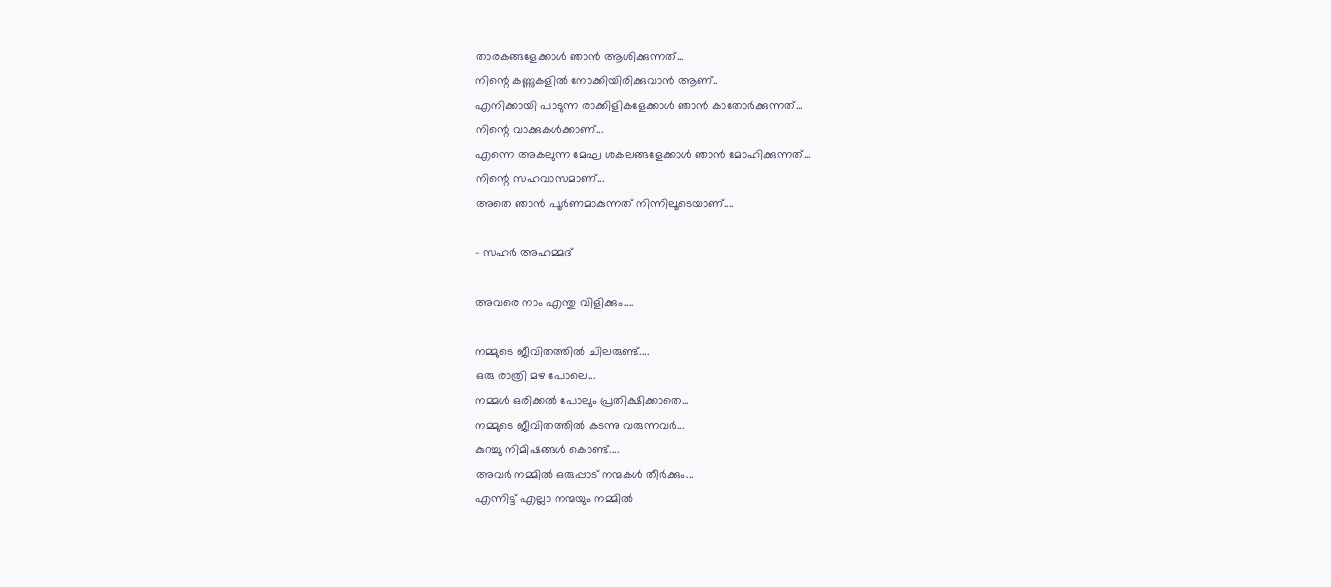താരകങ്ങളേക്കാള്‍ ഞാന്‍ ആശിക്കുന്നത്...
നിന്റെ കണ്ണുകളില്‍ നോക്കിയിരിക്കുവാന്‍ ആണ്..
എനിക്കായി പാടുന്ന രാക്കിളികളേക്കാള്‍ ഞാന്‍ കാതോര്‍ക്കുന്നത്...
നിന്റെ വാക്കുകള്‍ക്കാണ്...
എന്നെ അകലുന്ന മേഘ ശകലങ്ങളേക്കാള്‍ ഞാന്‍ മോഹിക്കുന്നത്...
നിന്റെ സഹവാസമാണ്...
അതെ ഞാന്‍ പൂര്‍ണമാകുന്നത് നിന്നിലൂടെയാണ്....

- സഹര്‍ അഹമ്മദ്‌

അവരെ നാം എന്തു വിളിക്കും....

നമ്മുടെ ജീവിതത്തില്‍ ചിലരുണ്ട്....
ഒരു രാത്രി മഴ പോലെ...
നമ്മള്‍ ഒരിക്കല്‍ പോലും പ്രതിക്ഷിക്കാതെ...
നമ്മുടെ ജീവിതത്തില്‍ കടന്നു വരുന്നവര്‍...
കുറച്ചു നിമിഷങ്ങള്‍ കൊണ്ട്....
അവര്‍ നമ്മില്‍ ഒരുപ്പാട്‌ നന്മകള്‍ തീര്‍ക്കും...
എന്നിട്ട് എല്ലാ നന്മയും നമ്മില്‍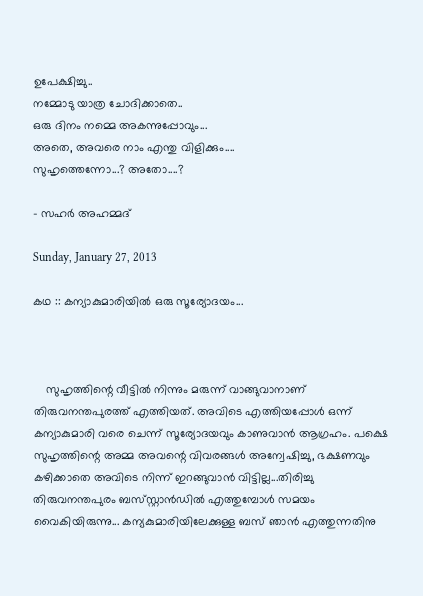ഉപേക്ഷിച്ചു..
നമ്മോടു യാത്ര ചോദിക്കാതെ..
ഒരു ദിനം നമ്മെ അകന്നുപ്പോവും...
അതെ, അവരെ നാം എന്തു വിളിക്കും....
സുഹൃത്തെന്നോ...? അതോ....?

- സഹര്‍ അഹമ്മദ്‌

Sunday, January 27, 2013

കഥ :: കന്യാകുമാരിയില്‍ ഒരു സൂര്യോദയം...



    സുഹൃത്തിന്റെ വീട്ടില്‍ നിന്നും മരുന്ന് വാങ്ങുവാനാണ്‌ തിരുവനന്തപുരത്ത് എത്തിയത്. അവിടെ എത്തിയപ്പോള്‍ ഒന്ന് കന്യാകുമാരി വരെ ചെന്ന് സൂര്യോദയവും കാണുവാന്‍ ആഗ്രഹം. പക്ഷെ സുഹൃത്തിന്റെ അമ്മ അവന്റെ വിവരങ്ങള്‍ അന്വേഷിച്ചു, ഭക്ഷണവും കഴിക്കാതെ അവിടെ നിന്ന് ഇറങ്ങുവാന്‍ വിട്ടില്ല...തിരിച്ചു തിരുവനന്തപുരം ബസ്‌സ്റ്റാന്‍ഡില്‍ എത്തുമ്പോള്‍ സമയം വൈകിയിരുന്നു... കന്യകുമാരിയിലേക്കുള്ള ബസ്‌ ഞാന്‍ എത്തുന്നതിനു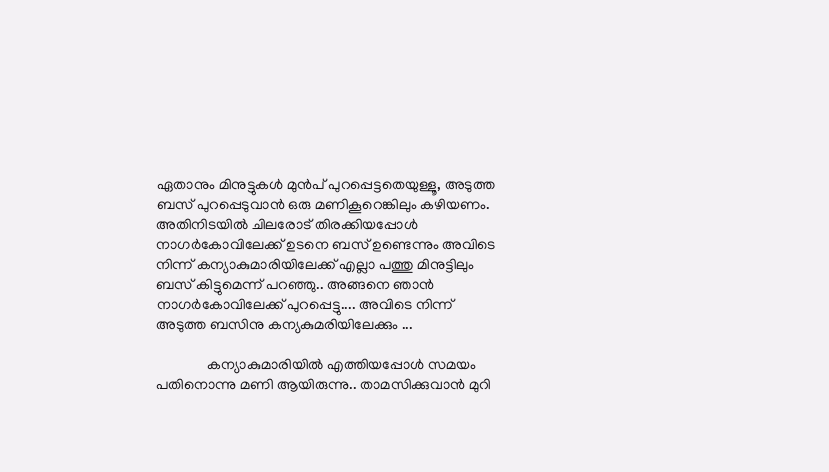ഏതാനും മിനുട്ടുകള്‍ മുന്‍പ് പുറപ്പെട്ടതെയുള്ളൂ, അടുത്ത ബസ്‌ പുറപ്പെടുവാന്‍ ഒരു മണികൂറെങ്കിലും കഴിയണം. അതിനിടയില്‍ ചിലരോട് തിരക്കിയപ്പോള്‍ നാഗര്‍കോവിലേക്ക് ഉടനെ ബസ്‌ ഉണ്ടെന്നും അവിടെ നിന്ന് കന്യാകുമാരിയിലേക്ക് എല്ലാ പത്തു മിനുട്ടിലും ബസ്‌ കിട്ടുമെന്ന് പറഞ്ഞു.. അങ്ങനെ ഞാന്‍ നാഗര്‍കോവിലേക്ക് പുറപ്പെട്ടു.... അവിടെ നിന്ന് അടുത്ത ബസിനു കന്യകുമരിയിലേക്കും ...

              കന്യാകുമാരിയില്‍ എത്തിയപ്പോള്‍ സമയം പതിനൊന്നു മണി ആയിരുന്നു.. താമസിക്കുവാന്‍ മുറി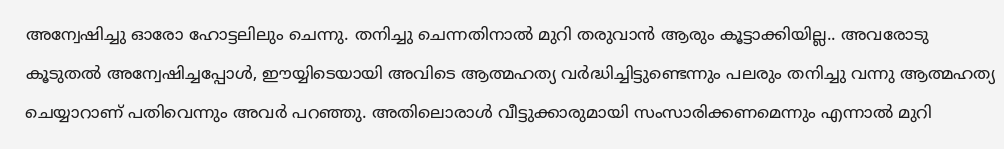അന്വേഷിച്ചു ഓരോ ഹോട്ടലിലും ചെന്നു. തനിച്ചു ചെന്നതിനാല്‍ മുറി തരുവാന്‍ ആരും കൂട്ടാക്കിയില്ല.. അവരോടു കൂടുതല്‍ അന്വേഷിച്ചപ്പോള്‍, ഈയ്യിടെയായി അവിടെ ആത്മഹത്യ വര്‍ദ്ധിച്ചിട്ടുണ്ടെന്നും പലരും തനിച്ചു വന്നു ആത്മഹത്യ ചെയ്യാറാണ് പതിവെന്നും അവര്‍ പറഞ്ഞു. അതിലൊരാള്‍ വീട്ടുക്കാരുമായി സംസാരിക്കണമെന്നും എന്നാല്‍ മുറി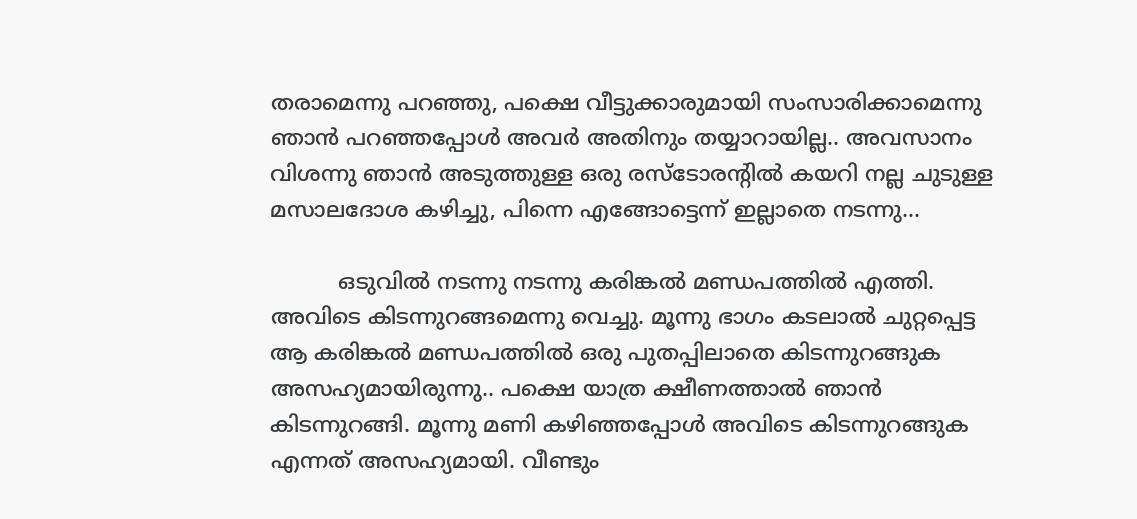തരാമെന്നു പറഞ്ഞു, പക്ഷെ വീട്ടുക്കാരുമായി സംസാരിക്കാമെന്നു ഞാന്‍ പറഞ്ഞപ്പോള്‍ അവര്‍ അതിനും തയ്യാറായില്ല.. അവസാനം വിശന്നു ഞാന്‍ അടുത്തുള്ള ഒരു രസ്ടോരന്റില്‍ കയറി നല്ല ചുടുള്ള മസാലദോശ കഴിച്ചു, പിന്നെ എങ്ങോട്ടെന്ന് ഇല്ലാതെ നടന്നു...

          ഒടുവില്‍ നടന്നു നടന്നു കരിങ്കല്‍ മണ്ഡപത്തില്‍ എത്തി. അവിടെ കിടന്നുറങ്ങമെന്നു വെച്ചു. മൂന്നു ഭാഗം കടലാല്‍ ചുറ്റപ്പെട്ട ആ കരിങ്കല്‍ മണ്ഡപത്തില്‍ ഒരു പുതപ്പിലാതെ കിടന്നുറങ്ങുക അസഹ്യമായിരുന്നു.. പക്ഷെ യാത്ര ക്ഷീണത്താല്‍ ഞാന്‍ കിടന്നുറങ്ങി. മൂന്നു മണി കഴിഞ്ഞപ്പോള്‍ അവിടെ കിടന്നുറങ്ങുക എന്നത് അസഹ്യമായി. വീണ്ടും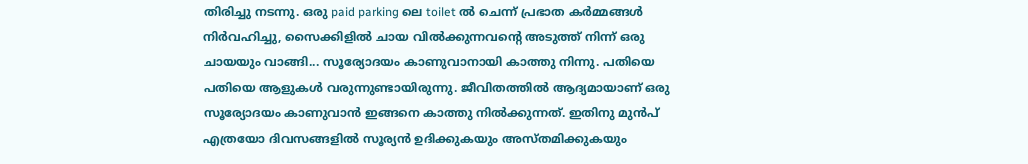തിരിച്ചു നടന്നു. ഒരു paid parking ലെ toilet ല്‍ ചെന്ന് പ്രഭാത കര്‍മ്മങ്ങള്‍ നിര്‍വഹിച്ചു, സൈക്കിളില്‍ ചായ വില്‍ക്കുന്നവന്റെ അടുത്ത് നിന്ന് ഒരു ചായയും വാങ്ങി... സൂര്യോദയം കാണുവാനായി കാത്തു നിന്നു. പതിയെ പതിയെ ആളുകള്‍ വരുന്നുണ്ടായിരുന്നു. ജീവിതത്തില്‍ ആദ്യമായാണ്‌ ഒരു സൂര്യോദയം കാണുവാന്‍ ഇങ്ങനെ കാത്തു നില്‍ക്കുന്നത്. ഇതിനു മുന്‍പ് എത്രയോ ദിവസങ്ങളില്‍ സൂര്യന്‍ ഉദിക്കുകയും അസ്തമിക്കുകയും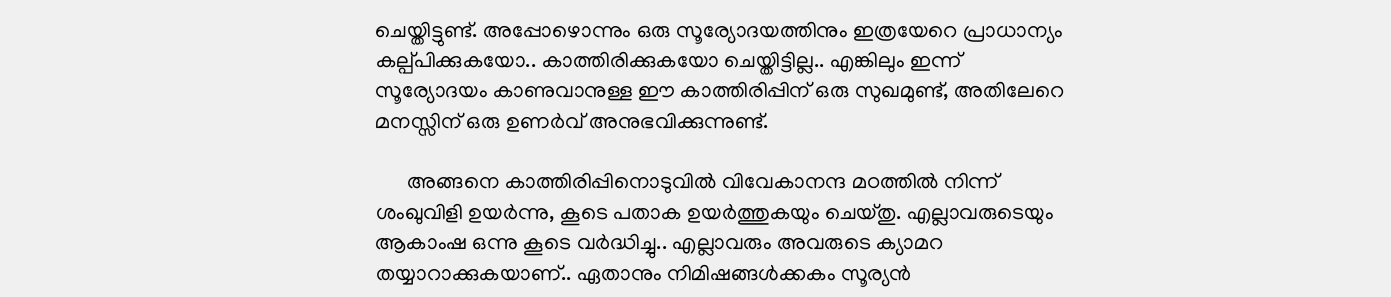ചെയ്തിട്ടുണ്ട്. അപ്പോഴൊന്നും ഒരു സൂര്യോദയത്തിനും ഇത്രയേറെ പ്രാധാന്യം കല്പ്പിക്കുകയോ.. കാത്തിരിക്കുകയോ ചെയ്തിട്ടില്ല.. എങ്കിലും ഇന്ന് സൂര്യോദയം കാണുവാനുള്ള ഈ കാത്തിരിപ്പിന് ഒരു സുഖമുണ്ട്, അതിലേറെ മനസ്സിന് ഒരു ഉണര്‍വ് അനുഭവിക്കുന്നുണ്ട്.

      അങ്ങനെ കാത്തിരിപ്പിനൊടുവില്‍ വിവേകാനന്ദ മഠത്തില്‍ നിന്ന് ശംഖുവിളി ഉയര്‍ന്നു, കൂടെ പതാക ഉയര്‍ത്തുകയും ചെയ്തു. എല്ലാവരുടെയും ആകാംഷ ഒന്നു കൂടെ വര്‍ദ്ധിച്ചു.. എല്ലാവരും അവരുടെ ക്യാമറ തയ്യാറാക്കുകയാണ്.. ഏതാനും നിമിഷങ്ങള്‍ക്കകം സൂര്യന്‍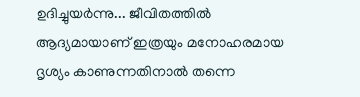ഉദിച്ചുയര്‍ന്നു... ജീവിതത്തില്‍ ആദ്യമായാണ്‌ ഇത്രയും മനോഹരമായ ദൃശ്യം കാണുന്നതിനാല്‍ തന്നെ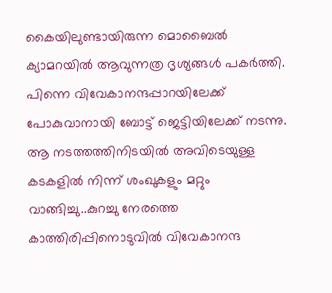കൈയിലുണ്ടായിരുന്ന മൊബൈല്‍ ക്യാമറയില്‍ ആവുന്നത്ര ദൃശ്യങ്ങള്‍ പകര്‍ത്തി. പിന്നെ വിവേകാനന്ദപ്പാറയിലേക്ക് പോകുവാനായി ബോട്ട് ജെട്ടിയിലേക്ക് നടന്നു. ആ നടത്തത്തിനിടയില്‍ അവിടെയുള്ള കടകളില്‍ നിന്ന് ശംഖുകളും മറ്റും വാങ്ങിച്ചു..കുറച്ചു നേരത്തെ കാത്തിരിപ്പിനൊടുവില്‍ വിവേകാനന്ദ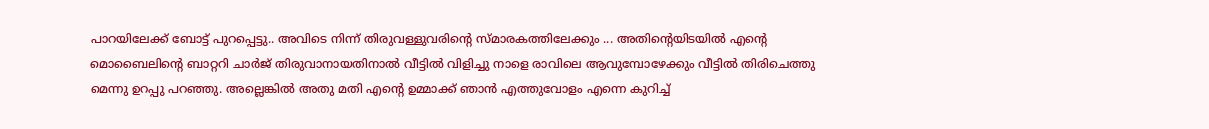പാറയിലേക്ക് ബോട്ട് പുറപ്പെട്ടു.. അവിടെ നിന്ന് തിരുവള്ളുവരിന്റെ സ്മാരകത്തിലേക്കും ... അതിന്റെയിടയില്‍ എന്റെ മൊബൈലിന്റെ ബാറ്ററി ചാര്‍ജ് തിരുവാനായതിനാല്‍ വീട്ടില്‍ വിളിച്ചു നാളെ രാവിലെ ആവുമ്പോഴേക്കും വീട്ടില്‍ തിരിചെത്തു മെന്നു ഉറപ്പു പറഞ്ഞു. അല്ലെങ്കില്‍ അതു മതി എന്റെ ഉമ്മാക്ക് ഞാന്‍ എത്തുവോളം എന്നെ കുറിച്ച്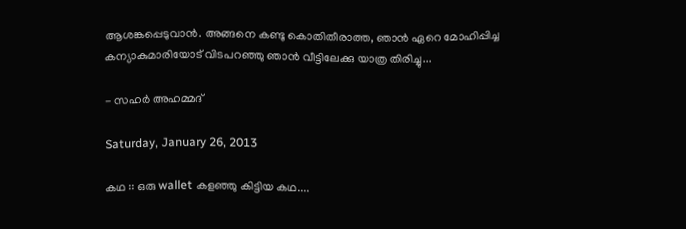ആശങ്കപ്പെടുവാന്‍. അങ്ങനെ കണ്ടു കൊതിതീരാത്ത, ഞാന്‍ ഏറെ മോഹിപ്പിച്ച കന്യാകുമാരിയോട്‌ വിടപറഞ്ഞു ഞാന്‍ വീട്ടിലേക്കു യാത്ര തിരിച്ചു...

- സഹര്‍ അഹമ്മദ്‌

Saturday, January 26, 2013

കഥ :: ഒരു wallet കളഞ്ഞു കിട്ടിയ കഥ....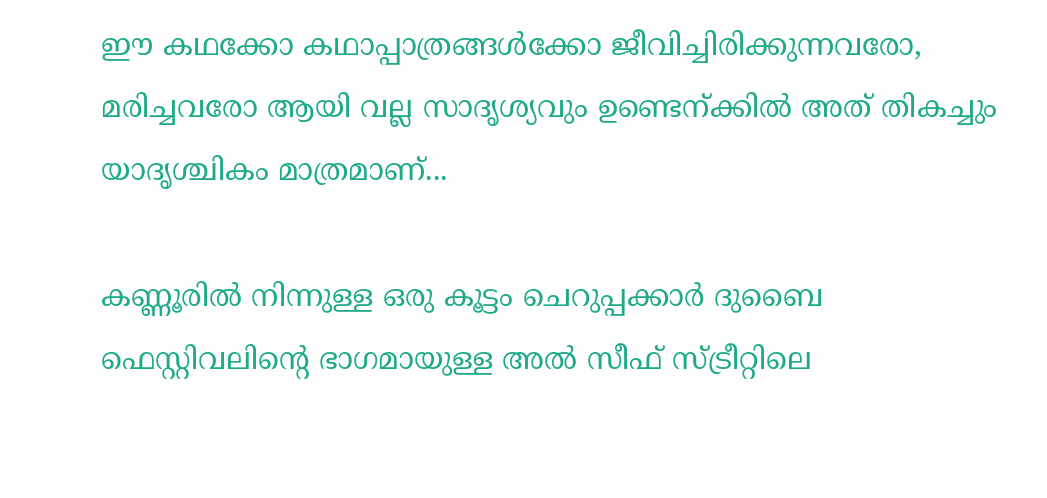ഈ കഥക്കോ കഥാപ്പാത്രങ്ങള്‍ക്കോ ജീവിച്ചിരിക്കുന്നവരോ, മരിച്ചവരോ ആയി വല്ല സാദൃശ്യവും ഉണ്ടെന്ക്കില്‍ അത് തികച്ചും യാദൃശ്ചികം മാത്രമാണ്...

കണ്ണൂരില്‍ നിന്നുള്ള ഒരു കൂട്ടം ചെറുപ്പക്കാര്‍ ദുബൈ ഫെസ്റ്റിവലിന്റെ ഭാഗമായുള്ള അല്‍ സീഫ് സ്ട്രീറ്റിലെ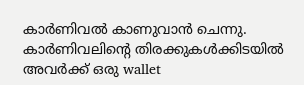കാര്‍ണിവല്‍ കാണുവാന്‍ ചെന്നു. കാര്‍ണിവലിന്റെ തിരക്കുകള്‍ക്കിടയില്‍ അവര്‍ക്ക് ഒരു wallet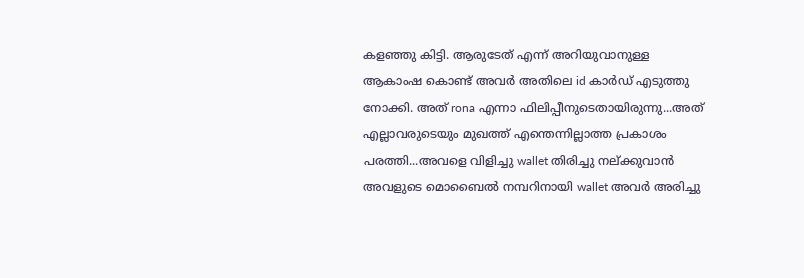കളഞ്ഞു കിട്ടി. ആരുടേത് എന്ന് അറിയുവാനുള്ള ആകാംഷ കൊണ്ട് അവര്‍ അതിലെ id കാര്‍ഡ് എടുത്തു നോക്കി. അത് rona എന്നാ ഫിലിപ്പീനുടെതായിരുന്നു...അത് എല്ലാവരുടെയും മുഖത്ത് എന്തെന്നില്ലാത്ത പ്രകാശം പരത്തി...അവളെ വിളിച്ചു wallet തിരിച്ചു നല്ക്കുവാന്‍ അവളുടെ മൊബൈല്‍ നമ്പറിനായി wallet അവര്‍ അരിച്ചു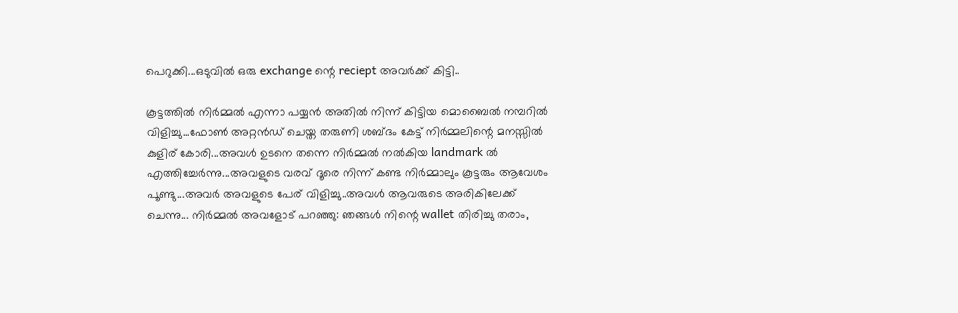പെറുക്കി...ഒടുവില്‍ ഒരു exchange ന്റെ reciept അവര്‍ക്ക് കിട്ടി..

കൂട്ടത്തില്‍ നിര്‍മ്മല്‍ എന്നാ പയ്യന്‍ അതില്‍ നിന്ന് കിട്ടിയ മൊബൈല്‍ നമ്പറില്‍ വിളിച്ചു...ഫോണ്‍ അറ്റന്‍ഡ് ചെയ്ത തരുണി ശബ്ദം കേട്ട് നിര്‍മ്മലിന്റെ മനസ്സില്‍ കുളിര് കോരി...അവള്‍ ഉടനെ തന്നെ നിര്‍മ്മല്‍ നല്‍കിയ landmark ല്‍ എത്തിച്ചേര്‍ന്നു...അവളുടെ വരവ് ദൂരെ നിന്ന് കണ്ട നിര്‍മ്മാലും കൂട്ടരും ആവേശം പൂണ്ടു...അവര്‍ അവളുടെ പേര് വിളിച്ചു..അവള്‍ ആവരുടെ അരികിലേക്ക് ചെന്നു... നിര്‍മ്മല്‍ അവളോട്‌ പറഞ്ഞു: ഞങ്ങള്‍ നിന്റെ wallet തിരിച്ചു തരാം,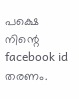പക്ഷെ നിന്റെ facebook id തരണം.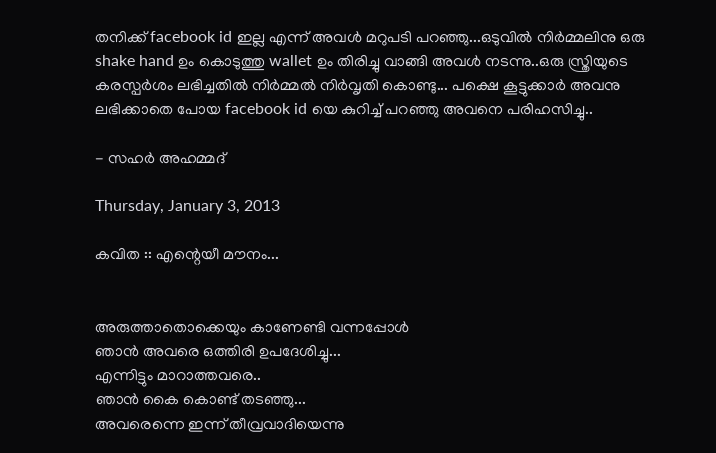തനിക്ക് facebook id ഇല്ല എന്ന് അവള്‍ മറുപടി പറഞ്ഞു...ഒടുവില്‍ നിര്‍മ്മലിനു ഒരു shake hand ഉം കൊടുത്തു wallet ഉം തിരിച്ചു വാങ്ങി അവള്‍ നടന്നു..ഒരു സ്ത്രിയുടെ കരസ്പര്‍ശം ലഭിച്ചതില്‍ നിര്‍മ്മല്‍ നിര്‍വൃതി കൊണ്ടു... പക്ഷെ കൂട്ടുക്കാര്‍ അവനു ലഭിക്കാതെ പോയ facebook id യെ കുറിച്ച് പറഞ്ഞു അവനെ പരിഹസിച്ചു..

- സഹര്‍ അഹമ്മദ്‌

Thursday, January 3, 2013

കവിത :: എന്റെയീ മൗനം...


അരുത്താതൊക്കെയും കാണേണ്ടി വന്നപ്പോള്‍
ഞാന്‍ അവരെ ഒത്തിരി ഉപദേശിച്ചു...
എന്നിട്ടും മാറാത്തവരെ..
ഞാന്‍ കൈ കൊണ്ട് തടഞ്ഞു...
അവരെന്നെ ഇന്ന് തീവ്രവാദിയെന്നു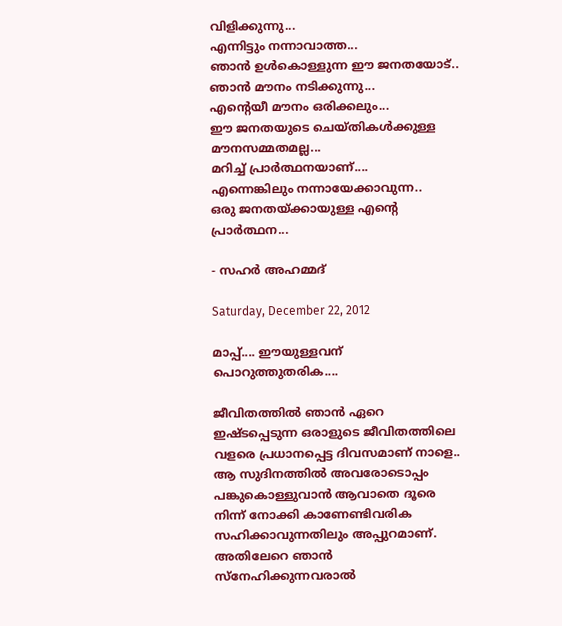വിളിക്കുന്നു...
എന്നിട്ടും നന്നാവാത്ത...
ഞാന്‍ ഉള്‍കൊള്ളുന്ന ഈ ജനതയോട്..
ഞാന്‍ മൗനം നടിക്കുന്നു...
എന്റെയീ മൗനം ഒരിക്കലും...
ഈ ജനതയുടെ ചെയ്തികള്‍ക്കുള്ള മൗനസമ്മതമല്ല...
മറിച്ച് പ്രാര്‍ത്ഥനയാണ്....
എന്നെങ്കിലും നന്നായേക്കാവുന്ന..
ഒരു ജനതയ്ക്കായുള്ള എന്റെ പ്രാര്‍ത്ഥന...

- സഹര്‍ അഹമ്മദ്‌

Saturday, December 22, 2012

മാപ്പ്.... ഈയുള്ളവന് പൊറുത്തുതരിക....

ജീവിതത്തില്‍ ഞാന്‍ ഏറെ ഇഷ്ടപ്പെടുന്ന ഒരാളുടെ ജീവിതത്തിലെ വളരെ പ്രധാനപ്പെട്ട ദിവസമാണ് നാളെ..
ആ സുദിനത്തില്‍ അവരോടൊപ്പം പങ്കുകൊള്ളുവാന്‍ ആവാതെ ദൂരെ നിന്ന് നോക്കി കാണേണ്ടിവരിക സഹിക്കാവുന്നതിലും അപ്പുറമാണ്.
അതിലേറെ ഞാന്‍ സ്നേഹിക്കുന്നവരാല്‍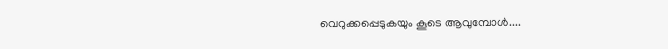വെറുക്കപ്പെടുകയും കൂടെ ആവുമ്പോള്‍....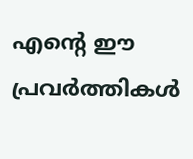എന്റെ ഈ പ്രവര്‍ത്തികള്‍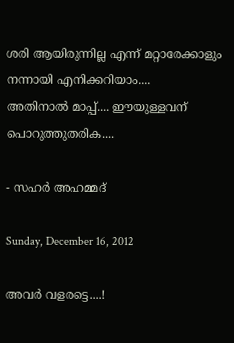ശരി ആയിരുന്നില്ല എന്ന് മറ്റാരേക്കാളും നന്നായി എനിക്കറിയാം....
അതിനാല്‍ മാപ്പ്.... ഈയുള്ളവന് പൊറുത്തുതരിക....

- സഹര്‍ അഹമ്മദ്‌

Sunday, December 16, 2012

അവര്‍ വളരട്ടെ....!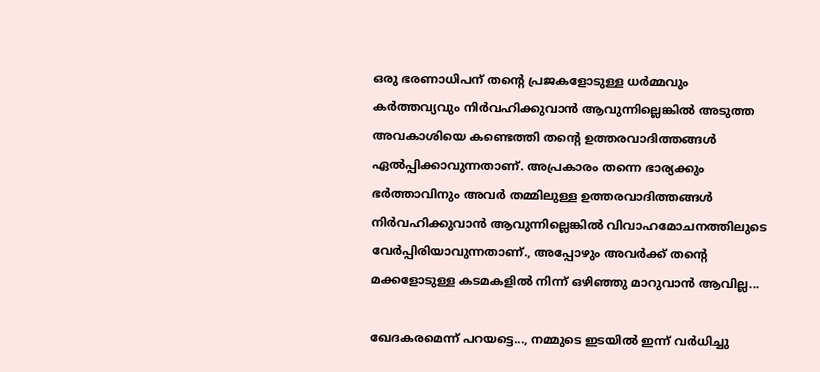ഒരു ഭരണാധിപന് തന്റെ പ്രജകളോടുള്ള ധര്‍മ്മവും കര്‍ത്തവ്യവും നിര്‍വഹിക്കുവാന്‍ ആവുന്നില്ലെങ്കില്‍ അടുത്ത അവകാശിയെ കണ്ടെത്തി തന്റെ ഉത്തരവാദിത്തങ്ങള്‍ ഏല്‍പ്പിക്കാവുന്നതാണ്. അപ്രകാരം തന്നെ ഭാര്യക്കും ഭര്‍ത്താവിനും അവര്‍ തമ്മിലുള്ള ഉത്തരവാദിത്തങ്ങള്‍ നിര്‍വഹിക്കുവാന്‍ ആവുന്നില്ലെങ്കില്‍ വിവാഹമോചനത്തിലുടെ  വേര്‍പ്പിരിയാവുന്നതാണ്., അപ്പോഴും അവര്‍ക്ക് തന്റെ മക്കളോടുള്ള കടമകളില്‍ നിന്ന് ഒഴിഞ്ഞു മാറുവാന്‍ ആവില്ല...

ഖേദകരമെന്ന് പറയട്ടെ..., നമ്മുടെ ഇടയില്‍ ഇന്ന് വര്‍ധിച്ചു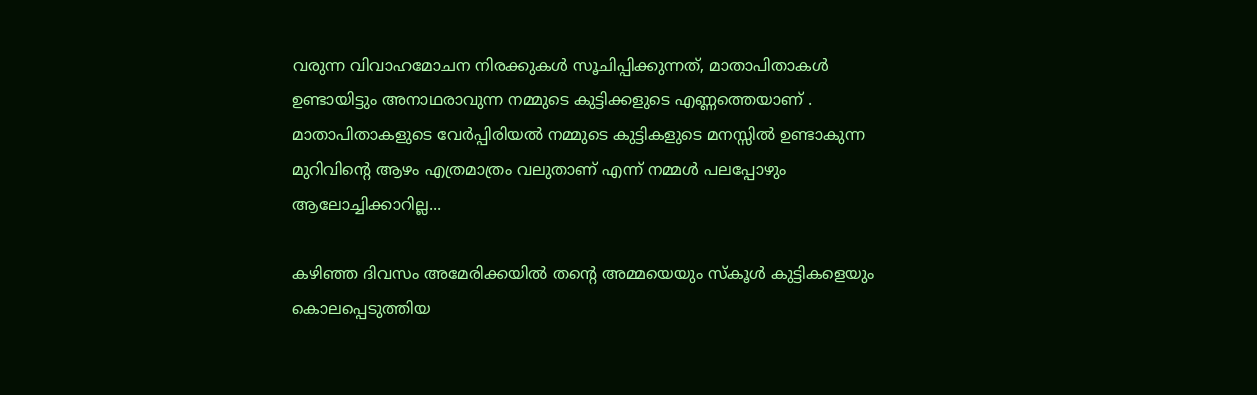വരുന്ന വിവാഹമോചന നിരക്കുകള്‍ സൂചിപ്പിക്കുന്നത്, മാതാപിതാകള്‍ ഉണ്ടായിട്ടും അനാഥരാവുന്ന നമ്മുടെ കുട്ടിക്കളുടെ എണ്ണത്തെയാണ്‌ . മാതാപിതാകളുടെ വേര്‍പ്പിരിയല്‍ നമ്മുടെ കുട്ടികളുടെ മനസ്സില്‍ ഉണ്ടാകുന്ന മുറിവിന്റെ ആഴം എത്രമാത്രം വലുതാണ്‌ എന്ന് നമ്മള്‍ പലപ്പോഴും ആലോച്ചിക്കാറില്ല...

കഴിഞ്ഞ ദിവസം അമേരിക്കയില്‍ തന്റെ അമ്മയെയും സ്കൂള്‍ കുട്ടികളെയും കൊലപ്പെടുത്തിയ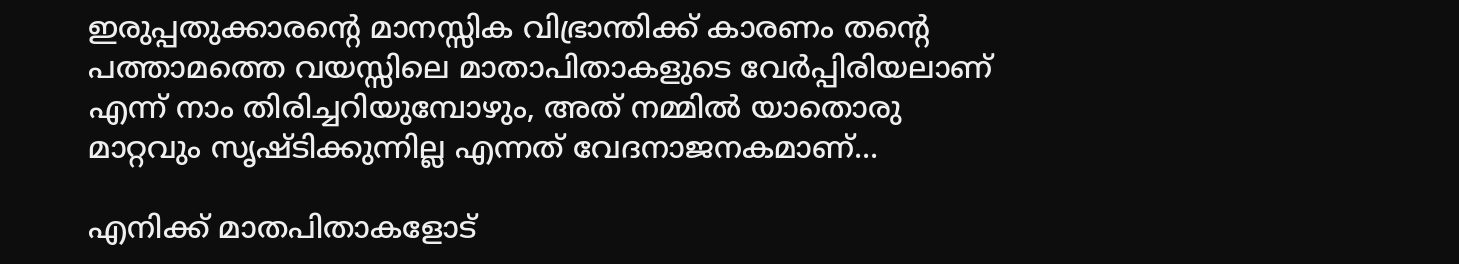ഇരുപ്പതുക്കാരന്റെ മാനസ്സിക വിഭ്രാന്തിക്ക് കാരണം തന്റെ പത്താമത്തെ വയസ്സിലെ മാതാപിതാകളുടെ വേര്‍പ്പിരിയലാണ് എന്ന് നാം തിരിച്ചറിയുമ്പോഴും, അത് നമ്മില്‍ യാതൊരു മാറ്റവും സൃഷ്ടിക്കുന്നില്ല എന്നത് വേദനാജനകമാണ്...

എനിക്ക് മാതപിതാകളോട്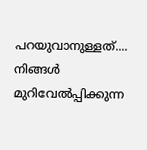പറയുവാനുള്ളത്.... നിങ്ങള്‍ മുറിവേല്‍പ്പിക്കുന്ന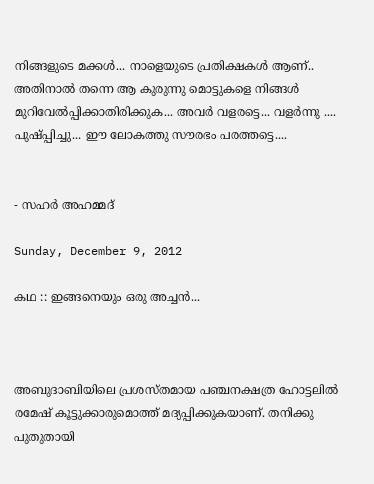നിങ്ങളുടെ മക്കള്‍... നാളെയുടെ പ്രതിക്ഷകള്‍ ആണ്.. അതിനാല്‍ തന്നെ ആ കുരുന്നു മൊട്ടുകളെ നിങ്ങള്‍ മുറിവേല്‍പ്പിക്കാതിരിക്കുക... അവര്‍ വളരട്ടെ... വളര്‍ന്നു .... പുഷ്പ്പിച്ചു... ഈ ലോകത്തു സൗരഭം പരത്തട്ടെ....


- സഹര്‍ അഹമ്മദ്‌

Sunday, December 9, 2012

കഥ :: ഇങ്ങനെയും ഒരു അച്ചന്‍...



അബുദാബിയിലെ പ്രശസ്തമായ പഞ്ചനക്ഷത്ര ഹോട്ടലില്‍ രമേഷ് കൂട്ടുക്കാരുമൊത്ത് മദ്യപ്പിക്കുകയാണ്. തനിക്കു പുതുതായി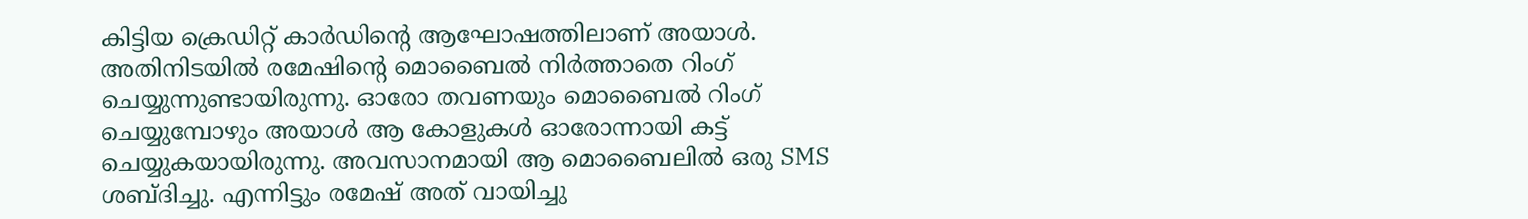കിട്ടിയ ക്രെഡിറ്റ്‌ കാര്‍ഡിന്റെ ആഘോഷത്തിലാണ് അയാള്‍. അതിനിടയില്‍ രമേഷിന്റെ മൊബൈല്‍ നിര്‍ത്താതെ റിംഗ് ചെയ്യുന്നുണ്ടായിരുന്നു. ഓരോ തവണയും മൊബൈല്‍ റിംഗ് ചെയ്യുമ്പോഴും അയാള്‍ ആ കോളുകള്‍ ഓരോന്നായി കട്ട്‌ ചെയ്യുകയായിരുന്നു. അവസാനമായി ആ മൊബൈലില്‍ ഒരു SMS ശബ്ദിച്ചു. എന്നിട്ടും രമേഷ് അത് വായിച്ചു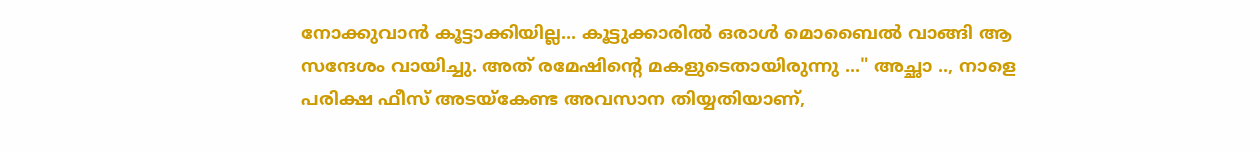നോക്കുവാന്‍ കൂട്ടാക്കിയില്ല... കൂട്ടുക്കാരില്‍ ഒരാള്‍ മൊബൈല്‍ വാങ്ങി ആ സന്ദേശം വായിച്ചു. അത് രമേഷിന്റെ മകളുടെതായിരുന്നു ..." അച്ഛാ .., നാളെ പരിക്ഷ ഫീസ്‌ അടയ്കേണ്ട അവസാന തിയ്യതിയാണ്,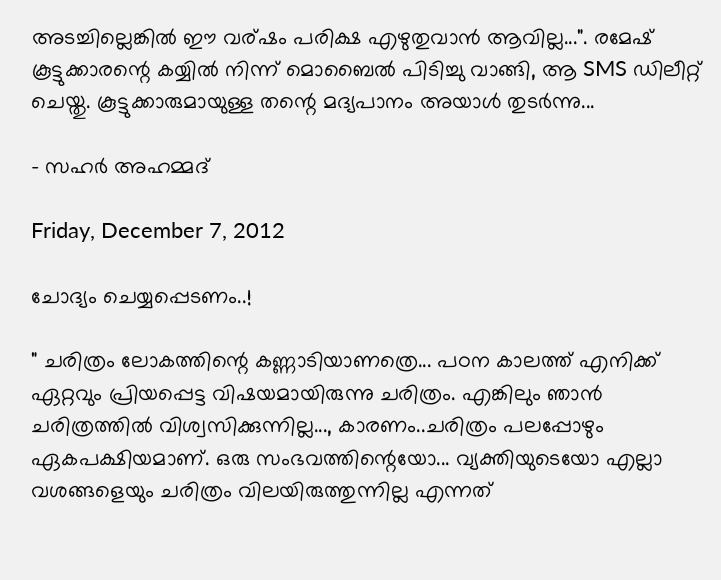അടച്ചില്ലെങ്കില്‍ ഈ വര്ഷം പരിക്ഷ എഴുതുവാന്‍ ആവില്ല...". രമേഷ് കൂട്ടുക്കാരന്റെ കയ്യില്‍ നിന്ന് മൊബൈല്‍ പിടിച്ചു വാങ്ങി, ആ SMS ഡിലീറ്റ് ചെയ്തു. കൂട്ടുക്കാരുമായുള്ള തന്റെ മദ്യപാനം അയാള്‍ തുടര്‍ന്നു...

- സഹര്‍ അഹമ്മദ്‌

Friday, December 7, 2012

ചോദ്യം ചെയ്യപ്പെടണം..!

" ചരിത്രം ലോകത്തിന്റെ കണ്ണാടിയാണത്രെ... പഠന കാലത്ത് എനിക്ക് ഏറ്റവും പ്രിയപ്പെട്ട വിഷയമായിരുന്നു ചരിത്രം. എങ്കിലും ഞാന്‍ ചരിത്രത്തില്‍ വിശ്വസിക്കുന്നില്ല..., കാരണം..ചരിത്രം പലപ്പോഴും ഏകപക്ഷിയമാണ്. ഒരു സംഭവത്തിന്റെയോ... വ്യക്തിയുടെയോ എല്ലാ വശങ്ങളെയും ചരിത്രം വിലയിരുത്തുന്നില്ല എന്നത്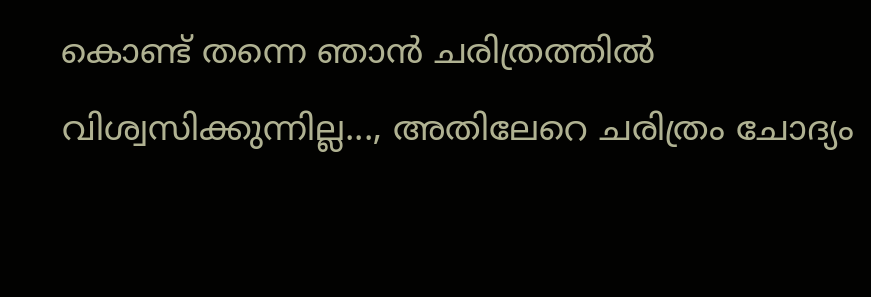കൊണ്ട് തന്നെ ഞാന്‍ ചരിത്രത്തില്‍ വിശ്വസിക്കുന്നില്ല..., അതിലേറെ ചരിത്രം ചോദ്യം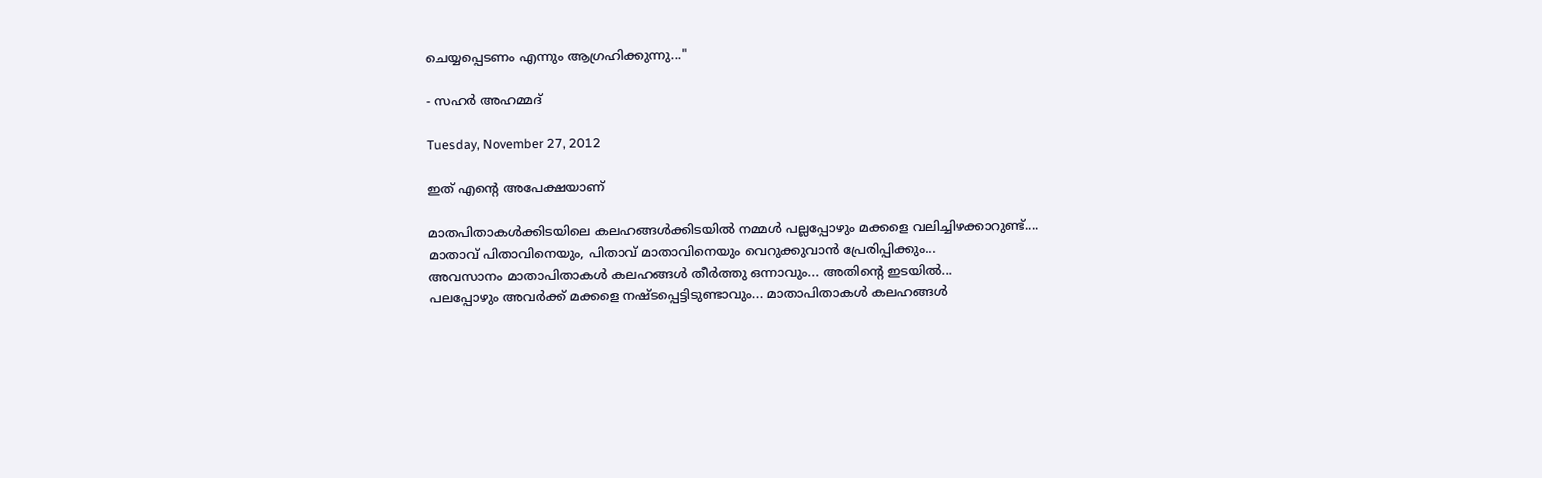ചെയ്യപ്പെടണം എന്നും ആഗ്രഹിക്കുന്നു..."

- സഹര്‍ അഹമ്മദ്‌

Tuesday, November 27, 2012

ഇത് എന്റെ അപേക്ഷയാണ്

മാതപിതാകള്‍ക്കിടയിലെ കലഹങ്ങള്‍ക്കിടയില്‍ നമ്മള്‍ പല്ലപ്പോഴും മക്കളെ വലിച്ചിഴക്കാറുണ്ട്....
മാതാവ് പിതാവിനെയും, പിതാവ് മാതാവിനെയും വെറുക്കുവാന്‍ പ്രേരിപ്പിക്കും...
അവസാനം മാതാപിതാകള്‍ കലഹങ്ങള്‍ തീര്‍ത്തു ഒന്നാവും... അതിന്റെ ഇടയില്‍...
പലപ്പോഴും അവര്‍ക്ക് മക്കളെ നഷ്‌ടപ്പെട്ടിടുണ്ടാവും... മാതാപിതാകള്‍ കലഹങ്ങള്‍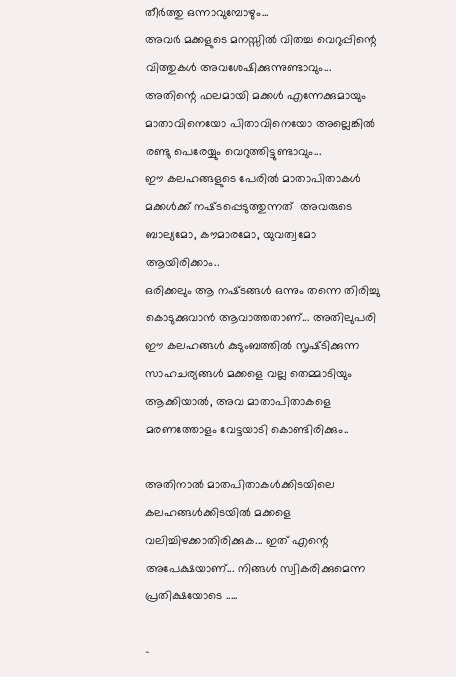തീര്‍ത്തു ഒന്നാവുമ്പോഴും...
അവര്‍ മക്കളുടെ മനസ്സില്‍ വിതച്ച വെറുപ്പിന്റെ വിത്തുകള്‍ അവശേഷിക്കുന്നുണ്ടാവും...
അതിന്റെ ഫലമായി മക്കള്‍ എന്നേക്കുമായും മാതാവിനെയോ പിതാവിനെയോ അല്ലെങ്കില്‍ രണ്ടു പെരേയ്യും വെറുത്തിട്ടുണ്ടാവും...
ഈ കലഹങ്ങളുടെ പേരില്‍ മാതാപിതാകള്‍ മക്കള്‍ക്ക്‌ നഷ്‌ടപ്പെടുത്തുന്നത്  അവരുടെ ബാല്യമോ, കൗമാരമോ, യുവത്വമോ ആയിരിക്കാം..
ഒരിക്കലും ആ നഷ്‌ടങ്ങള്‍ ഒന്നും തന്നെ തിരിച്ചു കൊടുക്കുവാന്‍ ആവാത്തതാണ്... അതിലുപരി ഈ കലഹങ്ങള്‍ കുടുംബത്തില്‍ സൃഷ്‌ടിക്കുന്ന സാഹചര്യങ്ങള്‍ മക്കളെ വല്ല തെമ്മാടിയും ആക്കിയാല്‍, അവ മാതാപിതാകളെ മരണത്തോളം വേട്ടയാടി കൊണ്ടിരിക്കും..

അതിനാല്‍ മാതപിതാകള്‍ക്കിടയിലെ കലഹങ്ങള്‍ക്കിടയില്‍ മക്കളെ വലിച്ചിഴക്കാതിരിക്കുക... ഇത് എന്റെ അപേക്ഷയാണ്... നിങ്ങള്‍ സ്വികരിക്കുമെന്ന പ്രതിക്ഷയോടെ .....

-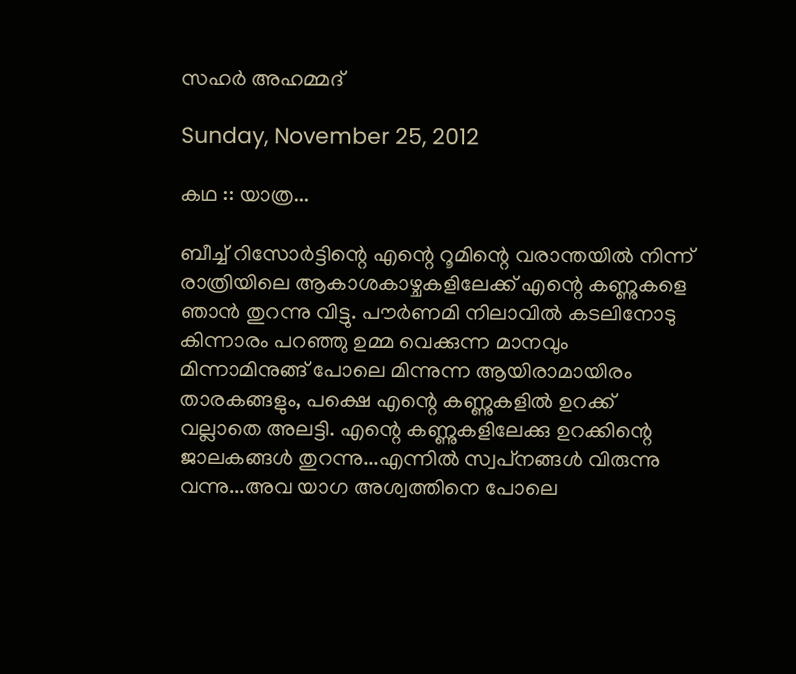സഹര്‍ അഹമ്മദ്‌

Sunday, November 25, 2012

കഥ :: യാത്ര...

ബീച്ച് റിസോര്‍ട്ടിന്റെ എന്റെ റൂമിന്റെ വരാന്തയില്‍ നിന്ന് രാത്രിയിലെ ആകാശകാഴ്ചകളിലേക്ക് എന്റെ കണ്ണുകളെ ഞാന്‍ തുറന്നു വിട്ടു. പൗര്‍ണമി നിലാവില്‍ കടലിനോടു കിന്നാരം പറഞ്ഞു ഉമ്മ വെക്കുന്ന മാനവും മിന്നാമിനുങ്ങ്‌ പോലെ മിന്നുന്ന ആയിരാമായിരം താരകങ്ങളും, പക്ഷെ എന്റെ കണ്ണുകളില്‍ ഉറക്ക് വല്ലാതെ അലട്ടി. എന്റെ കണ്ണുകളിലേക്കു ഉറക്കിന്റെ ജാലകങ്ങള്‍ തുറന്നു...എന്നില്‍ സ്വപ്‌നങ്ങള്‍ വിരുന്നു വന്നു...അവ യാഗ അശ്വത്തിനെ പോലെ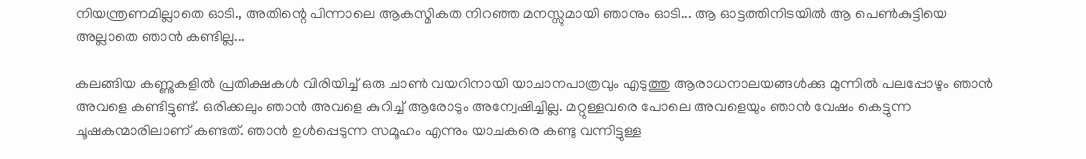നിയന്ത്രണമില്ലാതെ ഓടി., അതിന്റെ പിന്നാലെ ആകസ്മികത നിറഞ്ഞ മനസ്സുമായി ഞാനും ഓടി... ആ ഓട്ടത്തിനിടയില്‍ ആ പെണ്‍കുട്ടിയെ അല്ലാതെ ഞാന്‍ കണ്ടില്ല...

കലങ്ങിയ കണ്ണുകളില്‍ പ്രതിക്ഷകള്‍ വിരിയിച്ച്‌ ഒരു ചാണ്‍ വയറിനായി യാചാനപാത്രവും എടുത്തു ആരാധനാലയങ്ങള്‍ക്കു മുന്നില്‍ പലപ്പോഴും ഞാന്‍ അവളെ കണ്ടിട്ടുണ്ട്. ഒരിക്കലും ഞാന്‍ അവളെ കുറിച്ച് ആരോടും അന്വേഷിച്ചില്ല. മറ്റുള്ളവരെ പോലെ അവളെയും ഞാന്‍ വേഷം കെട്ടുന്ന ചൂഷകന്മാരിലാണ് കണ്ടത്. ഞാന്‍ ഉള്‍പ്പെടുന്ന സമൂഹം എന്നും യാചകരെ കണ്ടു വന്നിട്ടുള്ള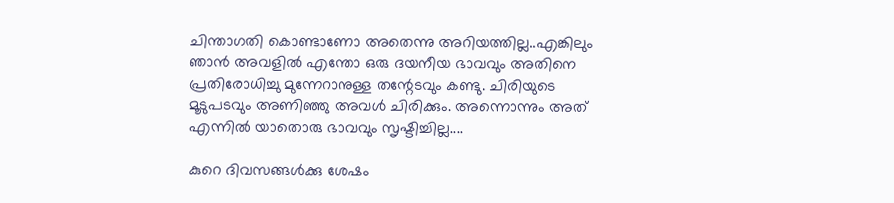ചിന്താഗതി കൊണ്ടാണോ അതെന്നു അറിയത്തില്ല..എങ്കിലും ഞാന്‍ അവളില്‍ എന്തോ ഒരു ദയനീയ ഭാവവും അതിനെ പ്രതിരോധിച്ചു മുന്നേറാനുള്ള തന്റേടവും കണ്ടു. ചിരിയുടെ മൂടുപടവും അണിഞ്ഞു അവള്‍ ചിരിക്കും. അന്നൊന്നും അത് എന്നില്‍ യാതൊരു ഭാവവും സൃഷ്ടിച്ചില്ല....

കുറെ ദിവസങ്ങള്‍ക്കു ശേഷം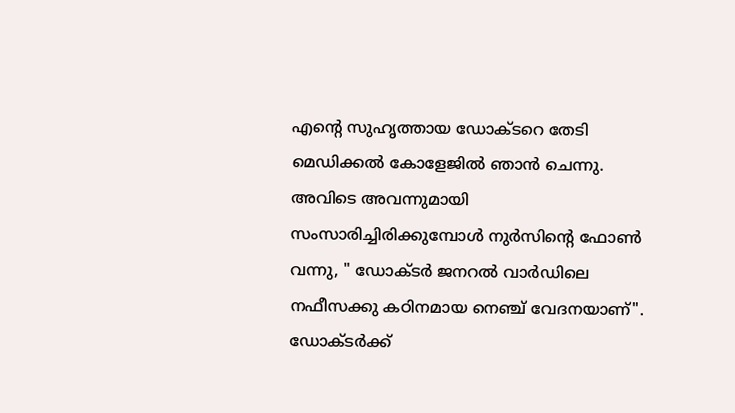എന്റെ സുഹൃത്തായ ഡോക്ടറെ തേടി മെഡിക്കല്‍ കോളേജില്‍ ഞാന്‍ ചെന്നു. അവിടെ അവന്നുമായി സംസാരിച്ചിരിക്കുമ്പോള്‍ നുര്‍സിന്റെ ഫോണ്‍ വന്നു, " ഡോക്ടര്‍ ജനറല്‍ വാര്‍ഡിലെ നഫീസക്കു കഠിനമായ നെഞ്ച് വേദനയാണ്". ഡോക്ടര്‍ക്ക്‌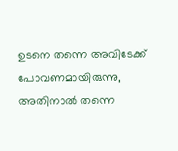ഉടനെ തന്നെ അവിടേക്ക് പോവണമായിരുന്നു, അതിനാല്‍ തന്നെ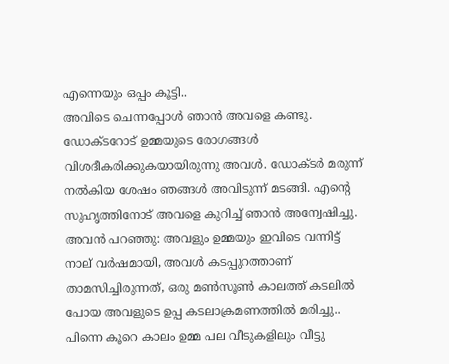എന്നെയും ഒപ്പം കൂട്ടി..
അവിടെ ചെന്നപ്പോള്‍ ഞാന്‍ അവളെ കണ്ടു. ഡോക്ടറോട് ഉമ്മയുടെ രോഗങ്ങള്‍ വിശദീകരിക്കുകയായിരുന്നു അവള്‍. ഡോക്ടര്‍ മരുന്ന് നല്‍കിയ ശേഷം ഞങ്ങള്‍ അവിടുന്ന് മടങ്ങി. എന്റെ സുഹൃത്തിനോട്‌ അവളെ കുറിച്ച് ഞാന്‍ അന്വേഷിച്ചു. അവന്‍ പറഞ്ഞു: അവളും ഉമ്മയും ഇവിടെ വന്നിട്ട് നാല് വര്‍ഷമായി, അവള്‍ കടപ്പുറത്താണ് താമസിച്ചിരുന്നത്, ഒരു മണ്‍സൂണ്‍ കാലത്ത് കടലില്‍ പോയ അവളുടെ ഉപ്പ കടലാക്രമണത്തില്‍ മരിച്ചു.. പിന്നെ കൂറെ കാലം ഉമ്മ പല വീടുകളിലും വീട്ടു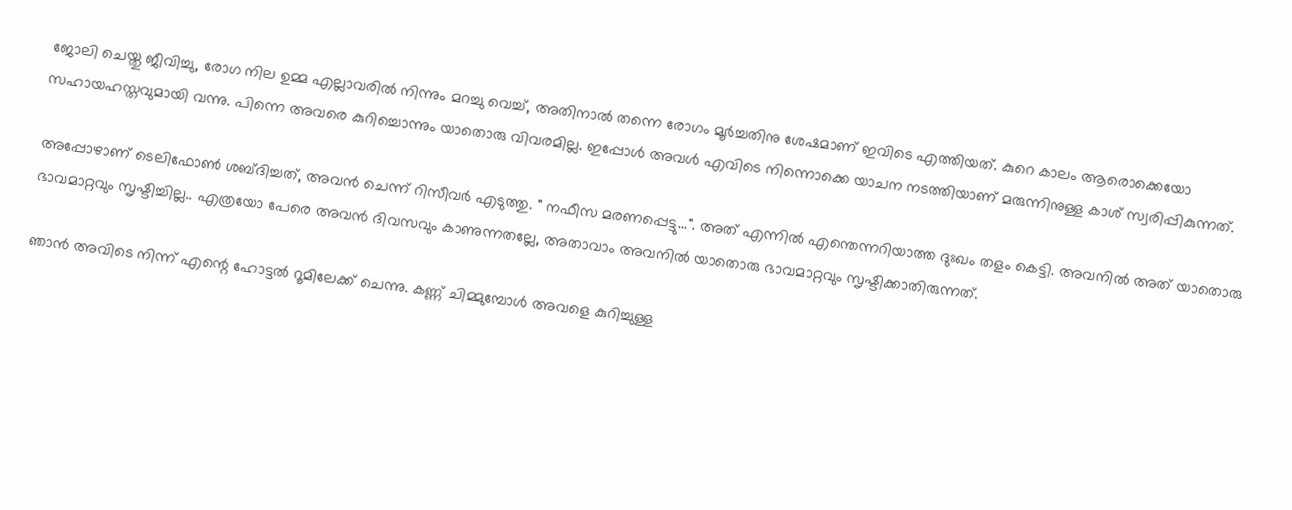ജോലി ചെയ്തു ജീവിച്ചു, രോഗ നില ഉമ്മ എല്ലാവരില്‍ നിന്നും മറച്ചു വെച്ച്, അതിനാല്‍ തന്നെ രോഗം മൂര്‍ച്ചതിനു ശേഷമാണ് ഇവിടെ എത്തിയത്. കുറെ കാലം ആരൊക്കെയോ സഹായഹസ്തവുമായി വന്നു. പിന്നെ അവരെ കുറിച്ചൊന്നും യാതൊരു വിവരമില്ല. ഇപ്പോള്‍ അവള്‍ എവിടെ നിന്നൊക്കെ യാചന നടത്തിയാണ് മരുന്നിനുള്ള കാശ് സ്വരിപ്പികുന്നത്.

അപ്പോഴാണ്‌ ടെലിഫോണ്‍ ശബ്ദിച്ചത്, അവന്‍ ചെന്ന് റിസീവര്‍ എടുത്തു. " നഫീസ മരണപ്പെട്ടു...". അത് എന്നില്‍ എന്തെന്നറിയാത്ത ദുഃഖം തളം കെട്ടി. അവനില്‍ അത് യാതൊരു ഭാവമാറ്റവും സൃഷ്ടിച്ചില്ല.. എത്രയോ പേരെ അവന്‍ ദിവസവും കാണുന്നതല്ലേ, അതാവാം അവനില്‍ യാതൊരു ഭാവമാറ്റവും സൃഷ്ടിക്കാതിരുന്നത്.

ഞാന്‍ അവിടെ നിന്ന് എന്റെ ഹോട്ടല്‍ റൂമിലേക്ക്‌ ചെന്നു. കണ്ണ് ചിമ്മുമ്പോള്‍ അവളെ കുറിച്ചുള്ള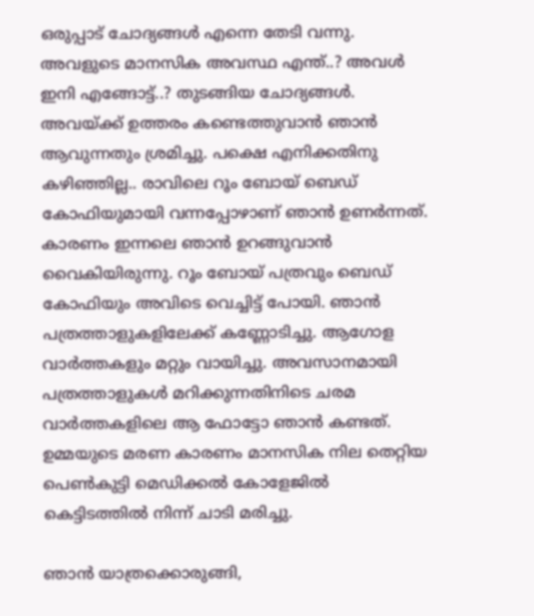ഒരുപ്പാട്‌ ചോദ്യങ്ങള്‍ എന്നെ തേടി വന്നു. അവളുടെ മാനസിക അവസ്ഥ എന്ത്..? അവള്‍ ഇനി എങ്ങോട്ട്..? തുടങ്ങിയ ചോദ്യങ്ങള്‍. അവയ്ക്ക് ഉത്തരം കണ്ടെത്തുവാന്‍ ഞാന്‍ ആവുന്നതും ശ്രമിച്ചു. പക്ഷെ എനിക്കതിനു കഴിഞ്ഞില്ല.. രാവിലെ റൂം ബോയ്‌ ബെഡ് കോഫിയുമായി വന്നപ്പോഴാണ് ഞാന്‍ ഉണര്‍ന്നത്. കാരണം ഇന്നലെ ഞാന്‍ ഉറങ്ങുവാന്‍ വൈകിയിരുന്നു. റൂം ബോയ്‌ പത്രവും ബെഡ് കോഫിയും അവിടെ വെച്ചിട്ട് പോയി. ഞാന്‍ പത്രത്താളുകളിലേക്ക് കണ്ണോടിച്ചു. ആഗോള വാര്‍ത്തകളും മറ്റും വായിച്ചു. അവസാനമായി പത്രത്താളുകള്‍ മറിക്കുന്നതിനിടെ ചരമ വാര്‍ത്തകളിലെ ആ ഫോട്ടോ ഞാന്‍ കണ്ടത്. ഉമ്മയുടെ മരണ കാരണം മാനസിക നില തെറ്റിയ പെണ്‍കുട്ടി മെഡിക്കല്‍ കോളേജില്‍ കെട്ടിടത്തില്‍ നിന്ന് ചാടി മരിച്ചു.

ഞാന്‍ യാത്രക്കൊരുങ്ങി,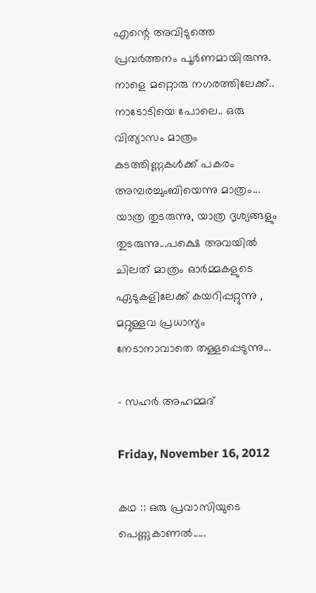എന്റെ അവിടുത്തെ പ്രവര്‍ത്തനം പൂര്‍ണമായിരുന്നു. നാളെ മറ്റൊരു നഗരത്തിലേക്ക്.. നാടോടിയെ പോലെ.. ഒരു വിത്യാസം മാത്രം കടത്തിണ്ണകള്‍ക്ക് പകരം അമ്പരച്ചുംബിയെന്നു മാത്രം... യാത്ര തുടരുന്നു, യാത്ര ദൃശ്യങ്ങളും തുടരുന്നു...പക്ഷെ അവയില്‍ ചിലത് മാത്രം ഓര്‍മ്മകളുടെ ഏടുകളിലേക്ക് കയറിപ്പറ്റുന്നു , മറ്റുള്ളവ പ്രധാന്യം നേടാനാവാതെ തള്ളപ്പെടുന്നു...

- സഹര്‍ അഹമ്മദ്‌

Friday, November 16, 2012

കഥ :: ഒരു പ്രവാസിയുടെ പെണ്ണുകാണല്‍.....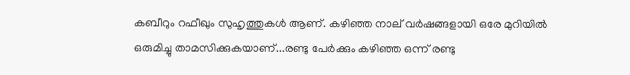കബീറും റഫീഖും സുഹൃത്തുകള്‍ ആണ്. കഴിഞ്ഞ നാല് വര്‍ഷങ്ങളായി ഒരേ മുറിയില്‍ ഒരുമിച്ചു താമസിക്കുകയാണ്...രണ്ടു പേര്‍ക്കും കഴിഞ്ഞ ഒന്ന് രണ്ടു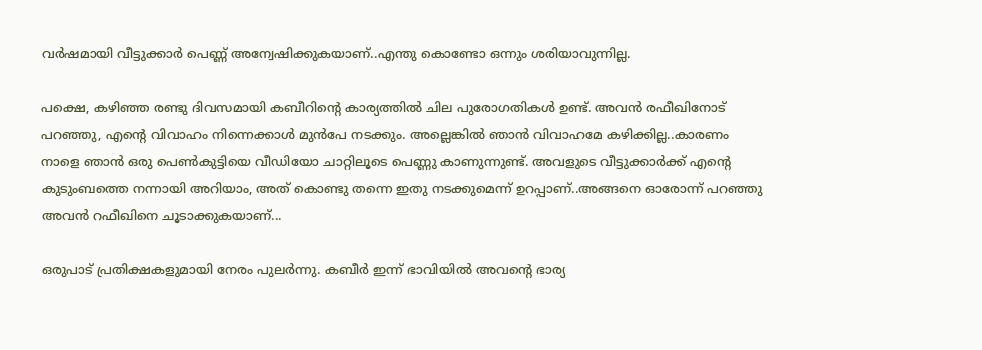വര്‍ഷമായി വീട്ടുക്കാര്‍ പെണ്ണ് അന്വേഷിക്കുകയാണ്..എന്തു കൊണ്ടോ ഒന്നും ശരിയാവുന്നില്ല.

പക്ഷെ, കഴിഞ്ഞ രണ്ടു ദിവസമായി കബീറിന്റെ കാര്യത്തില്‍ ചില പുരോഗതികള്‍ ഉണ്ട്. അവന്‍ രഫീഖിനോട് പറഞ്ഞു, എന്റെ വിവാഹം നിന്നെക്കാള്‍ മുന്‍പേ നടക്കും. അല്ലെങ്കില്‍ ഞാന്‍ വിവാഹമേ കഴിക്കില്ല..കാരണം നാളെ ഞാന്‍ ഒരു പെണ്‍കുട്ടിയെ വീഡിയോ ചാറ്റിലൂടെ പെണ്ണു കാണുന്നുണ്ട്. അവളുടെ വീട്ടുക്കാര്‍ക്ക് എന്റെ കുടുംബത്തെ നന്നായി അറിയാം, അത് കൊണ്ടു തന്നെ ഇതു നടക്കുമെന്ന് ഉറപ്പാണ്..അങ്ങനെ ഓരോന്ന് പറഞ്ഞു അവന്‍ റഫീഖിനെ ചൂടാക്കുകയാണ്...

ഒരുപാട് പ്രതിക്ഷകളുമായി നേരം പുലര്‍ന്നു. കബീര്‍ ഇന്ന് ഭാവിയില്‍ അവന്റെ ഭാര്യ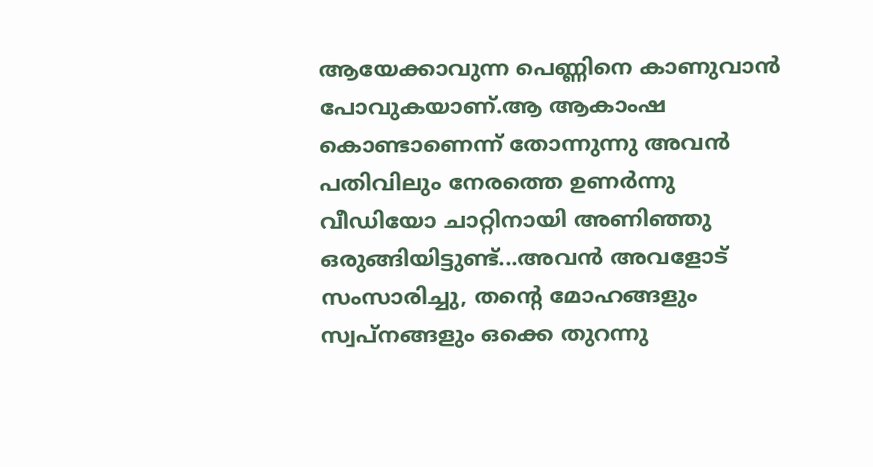ആയേക്കാവുന്ന പെണ്ണിനെ കാണുവാന്‍ പോവുകയാണ്.ആ ആകാംഷ കൊണ്ടാണെന്ന് തോന്നുന്നു അവന്‍ പതിവിലും നേരത്തെ ഉണര്‍ന്നു വീഡിയോ ചാറ്റിനായി അണിഞ്ഞു ഒരുങ്ങിയിട്ടുണ്ട്...അവന്‍ അവളോട്‌ സംസാരിച്ചു, തന്റെ മോഹങ്ങളും സ്വപ്നങ്ങളും ഒക്കെ തുറന്നു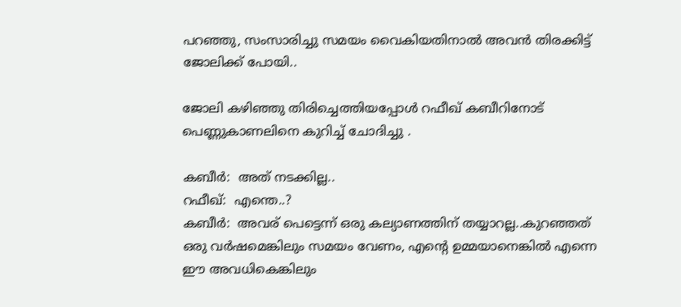പറഞ്ഞു, സംസാരിച്ചു സമയം വൈകിയതിനാല്‍ അവന്‍ തിരക്കിട്ട് ജോലിക്ക് പോയി..

ജോലി കഴിഞ്ഞു തിരിച്ചെത്തിയപ്പോള്‍ റഫീഖ് കബീറിനോട് പെണ്ണുകാണലിനെ കുറിച്ച് ചോദിച്ചു .

കബീര്‍:  അത് നടക്കില്ല..
റഫീഖ്:  എന്തെ..?
കബീര്‍:  അവര് പെട്ടെന്ന് ഒരു കല്യാണത്തിന് തയ്യാറല്ല..കുറഞ്ഞത്‌ ഒരു വര്‍ഷമെങ്കിലും സമയം വേണം, എന്റെ ഉമ്മയാനെങ്കില്‍ എന്നെ ഈ അവധികെങ്കിലും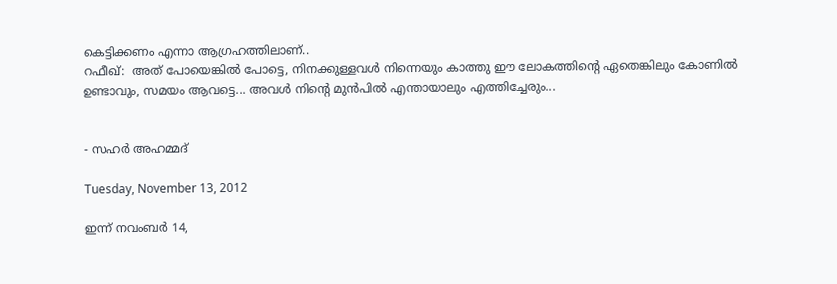കെട്ടിക്കണം എന്നാ ആഗ്രഹത്തിലാണ്..
റഫീഖ്:  അത് പോയെങ്കില്‍ പോട്ടെ, നിനക്കുള്ളവള്‍ നിന്നെയും കാത്തു ഈ ലോകത്തിന്റെ ഏതെങ്കിലും കോണില്‍ ഉണ്ടാവും, സമയം ആവട്ടെ... അവള്‍ നിന്റെ മുന്‍പില്‍ എന്തായാലും എത്തിച്ചേരും...


- സഹര്‍ അഹമ്മദ്‌

Tuesday, November 13, 2012

ഇന്ന് നവംബര്‍ 14,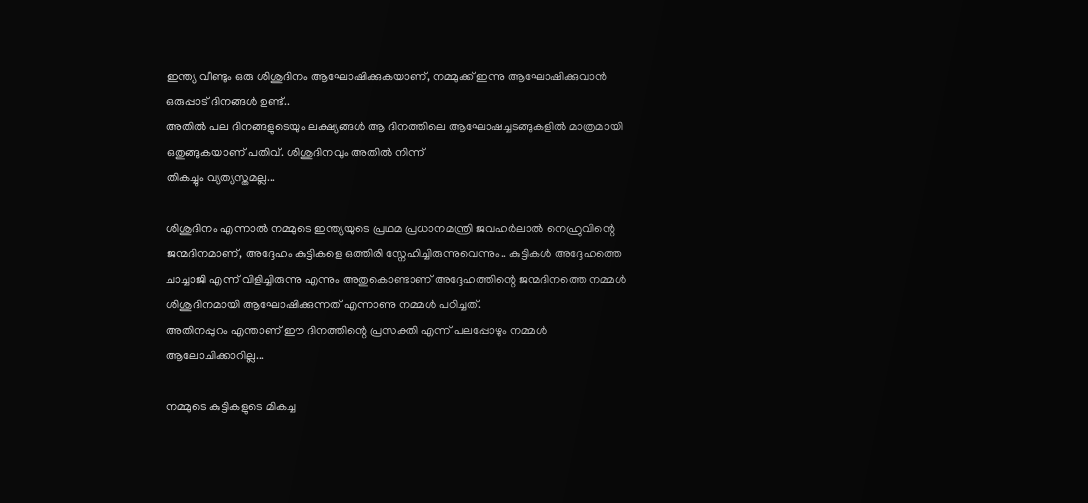ഇന്ത്യ വീണ്ടും ഒരു ശിശുദിനം ആഘോഷിക്കുകയാണ്, നമ്മുക്ക് ഇന്നു ആഘോഷിക്കുവാന്‍ ഒരുപ്പാട്‌ ദിനങ്ങള്‍ ഉണ്ട്..
അതില്‍ പല ദിനങ്ങളുടെയും ലക്ഷ്യങ്ങള്‍ ആ ദിനത്തിലെ ആഘോഷച്ചടങ്ങുകളില്‍ മാത്രമായി ഒതുങ്ങുകയാണ് പതിവ്. ശിശുദിനവും അതില്‍ നിന്ന്
തികച്ചും വ്യത്യസ്തമല്ല...

ശിശുദിനം എന്നാല്‍ നമ്മുടെ ഇന്ത്യയുടെ പ്രഥമ പ്രധാനമന്ത്രി ജവഹര്‍ലാല്‍ നെഹ്രുവിന്റെ ജന്മദിനമാണ്, അദ്ദേഹം കുട്ടികളെ ഒത്തിരി സ്നേഹിച്ചിരുന്നുവെന്നും.. കുട്ടികള്‍ അദ്ദേഹത്തെ ചാച്ചാജി എന്ന് വിളിച്ചിരുന്നു എന്നും അതുകൊണ്ടാണ് അദ്ദേഹത്തിന്റെ ജന്മദിനത്തെ നമ്മള്‍ ശിശുദിനമായി ആഘോഷിക്കുന്നത് എന്നാണു നമ്മള്‍ പഠിച്ചത്.
അതിനപ്പുറം എന്താണ് ഈ ദിനത്തിന്റെ പ്രസക്തി എന്ന് പലപ്പോഴും നമ്മള്‍ ആലോചിക്കാറില്ല...

നമ്മുടെ കുട്ടികളുടെ മികച്ച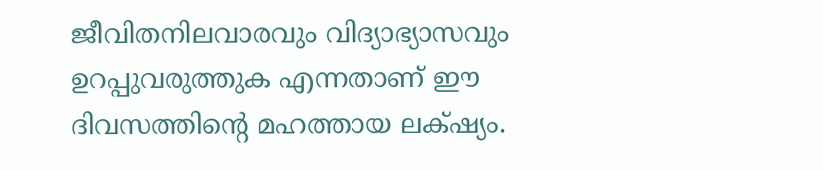ജീവിതനിലവാരവും വിദ്യാഭ്യാസവും ഉറപ്പുവരുത്തുക എന്നതാണ് ഈ ദിവസത്തിന്റെ മഹത്തായ ലക്‌ഷ്യം.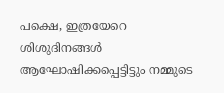പക്ഷെ, ഇത്രയേറെ ശിശുദിനങ്ങള്‍ ആഘോഷിക്കപ്പെട്ടിട്ടും നമ്മുടെ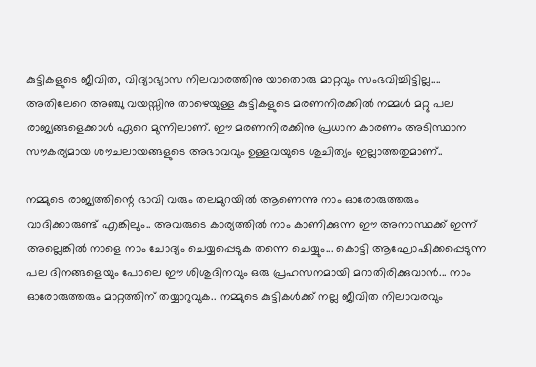കുട്ടികളുടെ ജീവിത, വിദ്യാഭ്യാസ നിലവാരത്തിനു യാതൊരു മാറ്റവും സംഭവിച്ചിട്ടില്ല.... അതിലേറെ അഞ്ചു വയസ്സിനു താഴെയുള്ള കുട്ടികളുടെ മരണനിരക്കില്‍ നമ്മള്‍ മറ്റു പല രാജ്യങ്ങളെക്കാള്‍ ഏറെ മുന്നിലാണ്. ഈ മരണനിരക്കിനു പ്രധാന കാരണം അടിസ്ഥാന സൗകര്യമായ ശൗചലായങ്ങളുടെ അഭാവവും ഉള്ളവയുടെ ശുചിത്യം ഇല്ലാത്തതുമാണ്..

നമ്മുടെ രാജ്യത്തിന്റെ ഭാവി വരും തലമുറയില്‍ ആണെന്നു നാം ഓരോരുത്തരും വാദിക്കാരുണ്ട് എങ്കിലും.. അവരുടെ കാര്യത്തില്‍ നാം കാണിക്കുന്ന ഈ അനാസ്ഥക്ക് ഇന്ന് അല്ലെങ്കില്‍ നാളെ നാം ചോദ്യം ചെയ്യപ്പെടുക തന്നെ ചെയ്യും... കൊട്ടി ആഘോഷിക്കപ്പെടുന്ന പല ദിനങ്ങളെയും പോലെ ഈ ശിശുദിനവും ഒരു പ്രഹസനമായി മറാതിരിക്കുവാന്‍... നാം ഓരോരുത്തരും മാറ്റത്തിന് തയ്യാറുവുക.. നമ്മുടെ കുട്ടികള്‍ക്ക് നല്ല ജീവിത നിലാവരവും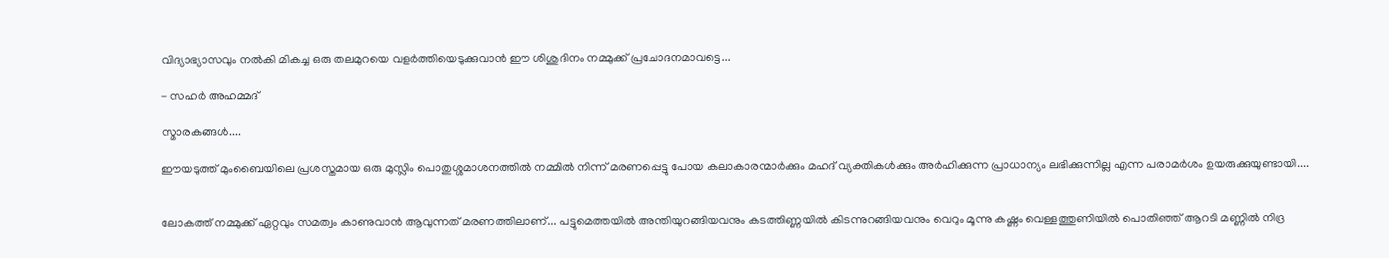വിദ്യാഭ്യാസവും നല്‍കി മികച്ച ഒരു തലമുറയെ വളര്‍ത്തിയെടുക്കുവാന്‍ ഈ ശിശുദിനം നമ്മുക്ക് പ്രചോദനമാവട്ടെ...

- സഹര്‍ അഹമ്മദ്‌

സ്മാരകങ്ങള്‍....

ഈയടുത്ത് മുംബൈയിലെ പ്രശസ്തമായ ഒരു മുസ്ലിം പൊതുശ്ശമാശനത്തില്‍ നമ്മില്‍ നിന്ന് മരണപ്പെട്ടു പോയ കലാകാരന്മാര്‍ക്കും മഹദ് വ്യക്തികള്‍ക്കും അര്‍ഹിക്കുന്ന പ്രാധാന്യം ലഭിക്കുന്നില്ല എന്ന പരാമര്‍ശം ഉയരുക്കുയുണ്ടായി....


ലോകത്ത് നമ്മുക്ക് ഏറ്റവും സമത്വം കാണുവാന്‍ ആവുന്നത് മരണത്തിലാണ്... പട്ടുമെത്തയില്‍ അന്തിയുറങ്ങിയവനും കടത്തിണ്ണയില്‍ കിടന്നുറങ്ങിയവനും വെറും മൂന്നു കഷ്ണം വെള്ളത്തുണിയില്‍ പൊതിഞ്ഞ് ആറടി മണ്ണില്‍ നിദ്ര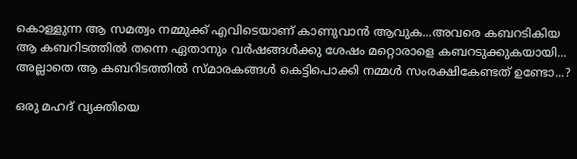കൊള്ളുന്ന ആ സമത്വം നമ്മുക്ക് എവിടെയാണ് കാണുവാന്‍ ആവുക...അവരെ കബറടികിയ ആ കബറിടത്തില്‍ തന്നെ ഏതാനും വര്‍ഷങ്ങള്‍ക്കു ശേഷം മറ്റൊരാളെ കബറടുക്കുകയായി... അല്ലാതെ ആ കബറിടത്തില്‍ സ്മാരകങ്ങള്‍ കെട്ടിപൊക്കി നമ്മള്‍ സംരക്ഷികേണ്ടത്‌ ഉണ്ടോ...?

ഒരു മഹദ് വ്യക്തിയെ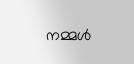നമ്മള്‍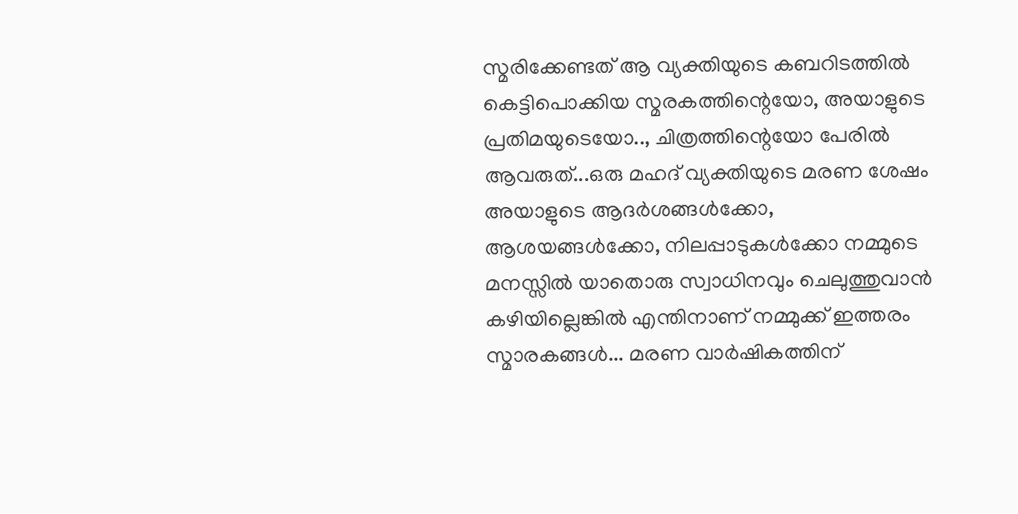സ്മരിക്കേണ്ടത് ആ വ്യക്തിയുടെ കബറിടത്തില്‍ കെട്ടിപൊക്കിയ സ്മരകത്തിന്റെയോ, അയാളുടെ പ്രതിമയുടെയോ.., ചിത്രത്തിന്റെയോ പേരില്‍ ആവരുത്...ഒരു മഹദ് വ്യക്തിയുടെ മരണ ശേഷം അയാളുടെ ആദര്‍ശങ്ങള്‍ക്കോ, ആശയങ്ങള്‍ക്കോ, നിലപ്പാടുകള്‍ക്കോ നമ്മുടെ മനസ്സില്‍ യാതൊരു സ്വാധിനവും ചെലുത്തുവാന്‍ കഴിയില്ലെങ്കില്‍ എന്തിനാണ് നമ്മുക്ക് ഇത്തരം സ്മാരകങ്ങള്‍... മരണ വാര്‍ഷികത്തിന്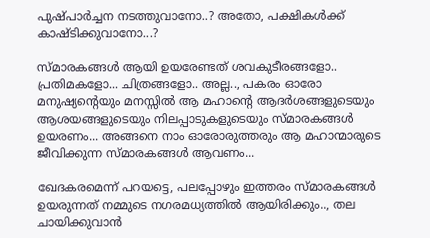പുഷ്പാര്‍ച്ചന നടത്തുവാനോ..? അതോ, പക്ഷികള്‍ക്ക് കാഷ്ടിക്കുവാനോ...?

സ്മാരകങ്ങള്‍ ആയി ഉയരേണ്ടത് ശവകുടീരങ്ങളോ.. പ്രതിമകളോ... ചിത്രങ്ങളോ.. അല്ല.., പകരം ഓരോ മനുഷ്യന്റെയും മനസ്സില്‍ ആ മഹാന്റെ ആദര്‍ശങ്ങളുടെയും ആശയങ്ങളുടെയും നിലപ്പാടുകളുടെയും സ്മാരകങ്ങള്‍ ഉയരണം... അങ്ങനെ നാം ഓരോരുത്തരും ആ മഹാന്മാരുടെ ജീവിക്കുന്ന സ്മാരകങ്ങള്‍ ആവണം...

ഖേദകരമെന്ന് പറയട്ടെ, പലപ്പോഴും ഇത്തരം സ്മാരകങ്ങള്‍ ഉയരുന്നത് നമ്മുടെ നഗരമധ്യത്തില്‍ ആയിരിക്കും.., തല ചായിക്കുവാന്‍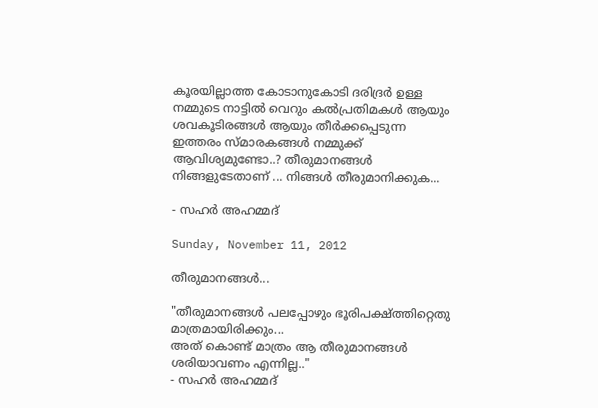കൂരയില്ലാത്ത കോടാനുകോടി ദരിദ്രര്‍ ഉള്ള നമ്മുടെ നാട്ടില്‍ വെറും കല്‍പ്രതിമകള്‍ ആയും ശവകൂടിരങ്ങള്‍ ആയും തീര്‍ക്കപ്പെടുന്ന ഇത്തരം സ്മാരകങ്ങള്‍ നമ്മുക്ക് ആവിശ്യമുണ്ടോ..? തീരുമാനങ്ങള്‍ നിങ്ങളുടേതാണ് ... നിങ്ങള്‍ തീരുമാനിക്കുക...

- സഹര്‍ അഹമ്മദ്‌

Sunday, November 11, 2012

തീരുമാനങ്ങള്‍...

"തീരുമാനങ്ങള്‍ പലപ്പോഴും ഭൂരിപക്ഷ്ത്തിറ്റെതു മാത്രമായിരിക്കും...
അത് കൊണ്ട് മാത്രം ആ തീരുമാനങ്ങള്‍ ശരിയാവണം എന്നില്ല.."
- സഹര്‍ അഹമ്മദ്‌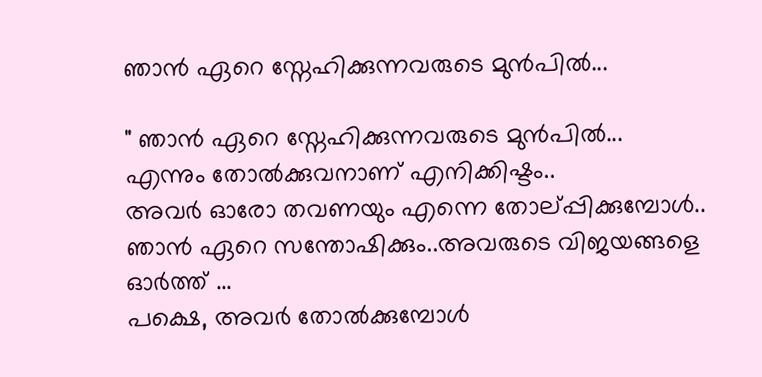ഞാന്‍ ഏറെ സ്നേഹിക്കുന്നവരുടെ മുന്‍പില്‍...

" ഞാന്‍ ഏറെ സ്നേഹിക്കുന്നവരുടെ മുന്‍പില്‍...
എന്നും തോല്‍ക്കുവനാണ് എനിക്കിഷ്ടം..
അവര്‍ ഓരോ തവണയും എന്നെ തോല്പ്പിക്കുമ്പോള്‍..
ഞാന്‍ ഏറെ സന്തോഷിക്കും..അവരുടെ വിജയങ്ങളെ ഓര്‍ത്ത് ...
പക്ഷെ, അവര്‍ തോല്‍ക്കുമ്പോള്‍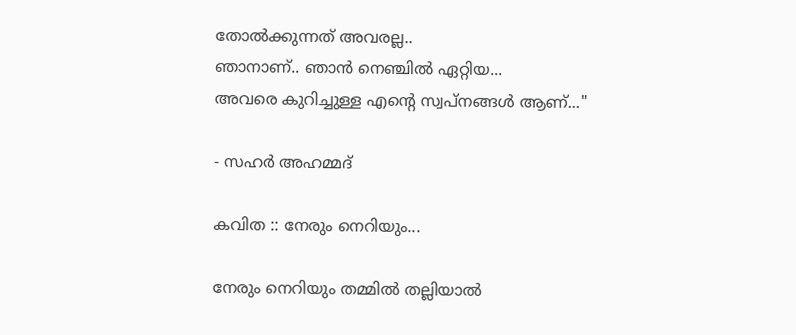തോല്‍ക്കുന്നത് അവരല്ല..
ഞാനാണ്.. ഞാന്‍ നെഞ്ചില്‍ ഏറ്റിയ...
അവരെ കുറിച്ചുള്ള എന്റെ സ്വപ്‌നങ്ങള്‍ ആണ്..."

- സഹര്‍ അഹമ്മദ്‌

കവിത :: നേരും നെറിയും...

നേരും നെറിയും തമ്മില്‍ തല്ലിയാല്‍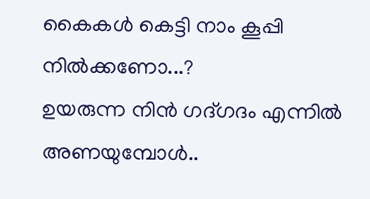കൈകള്‍ കെട്ടി നാം കൂപ്പി നില്‍ക്കണോ...?
ഉയരുന്ന നിന്‍ ഗദ്ഗദം എന്നില്‍ അണയുമ്പോള്‍..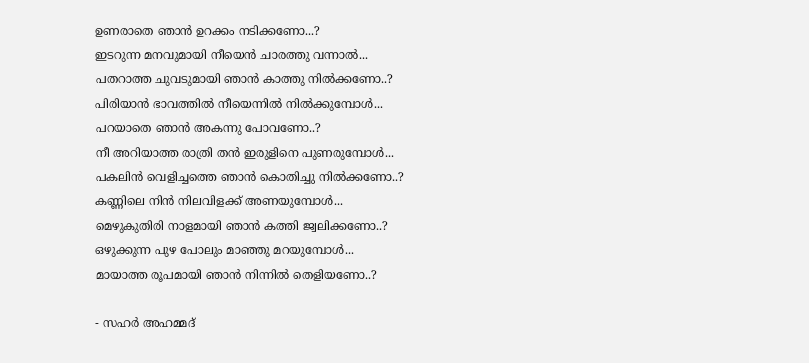ഉണരാതെ ഞാന്‍ ഉറക്കം നടിക്കണോ...?
ഇടറുന്ന മനവുമായി നീയെന്‍ ചാരത്തു വന്നാല്‍...
പതറാത്ത ചുവടുമായി ഞാന്‍ കാത്തു നില്‍ക്കണോ..?
പിരിയാന്‍ ഭാവത്തില്‍ നീയെന്നില്‍ നില്‍ക്കുമ്പോള്‍...
പറയാതെ ഞാന്‍ അകന്നു പോവണോ..?
നീ അറിയാത്ത രാത്രി തന്‍ ഇരുളിനെ പുണരുമ്പോള്‍...
പകലിന്‍ വെളിച്ചത്തെ ഞാന്‍ കൊതിച്ചു നില്‍ക്കണോ..?
കണ്ണിലെ നിന്‍ നിലവിളക്ക് അണയുമ്പോള്‍...
മെഴുകുതിരി നാളമായി ഞാന്‍ കത്തി ജ്വലിക്കണോ..?
ഒഴുക്കുന്ന പുഴ പോലും മാഞ്ഞു മറയുമ്പോള്‍...
മായാത്ത രൂപമായി ഞാന്‍ നിന്നില്‍ തെളിയണോ..?

- സഹര്‍ അഹമ്മദ്‌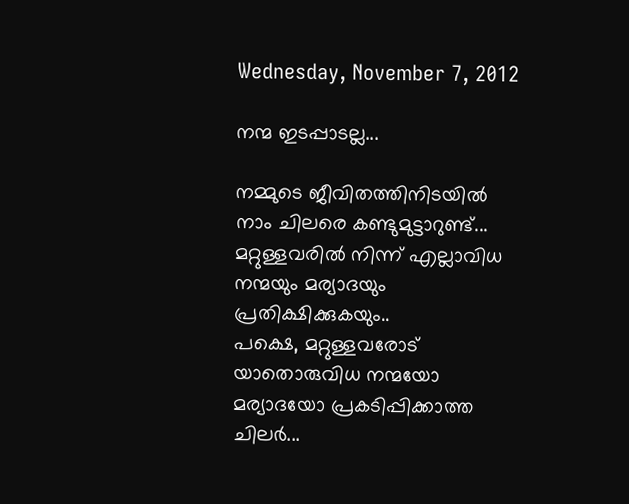Wednesday, November 7, 2012

നന്മ ഇടപ്പാടല്ല...

നമ്മുടെ ജീവിതത്തിനിടയില്‍ നാം ചിലരെ കണ്ടുമുട്ടാറുണ്ട്...
മറ്റുള്ളവരില്‍ നിന്ന് എല്ലാവിധ നന്മയും മര്യാദയും പ്രതിക്ഷിക്കുകയും..
പക്ഷെ, മറ്റുള്ളവരോട് യാതൊരുവിധ നന്മയോ മര്യാദയോ പ്രകടിപ്പിക്കാത്ത ചിലര്‍...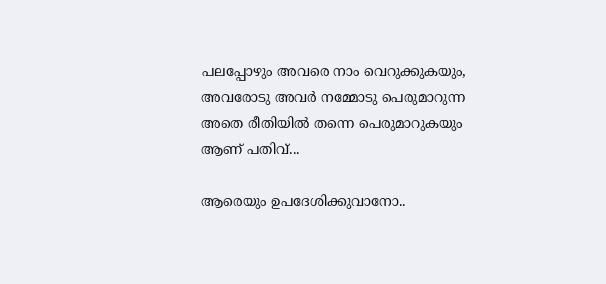പലപ്പോഴും അവരെ നാം വെറുക്കുകയും, അവരോടു അവര്‍ നമ്മോടു പെരുമാറുന്ന
അതെ രീതിയില്‍ തന്നെ പെരുമാറുകയും ആണ് പതിവ്...

ആരെയും ഉപദേശിക്കുവാനോ..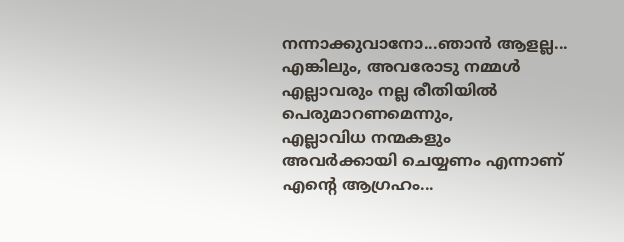നന്നാക്കുവാനോ...ഞാന്‍ ആളല്ല...
എങ്കിലും, അവരോടു നമ്മള്‍ എല്ലാവരും നല്ല രീതിയില്‍ പെരുമാറണമെന്നും,
എല്ലാവിധ നന്മകളും അവര്‍ക്കായി ചെയ്യണം എന്നാണ് എന്റെ ആഗ്രഹം...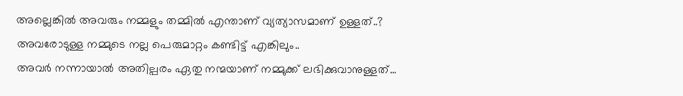അല്ലെങ്കില്‍ അവരും നമ്മളും തമ്മില്‍ എന്താണ് വ്യത്യാസമാണ് ഉള്ളത്..?
അവരോടുള്ള നമ്മുടെ നല്ല പെരുമാറ്റം കണ്ടിട്ട് എങ്കിലും..
അവര്‍ നന്നായാല്‍ അതില്പരം ഏതു നന്മയാണ് നമ്മുക്ക് ലഭിക്കുവാനുള്ളത്...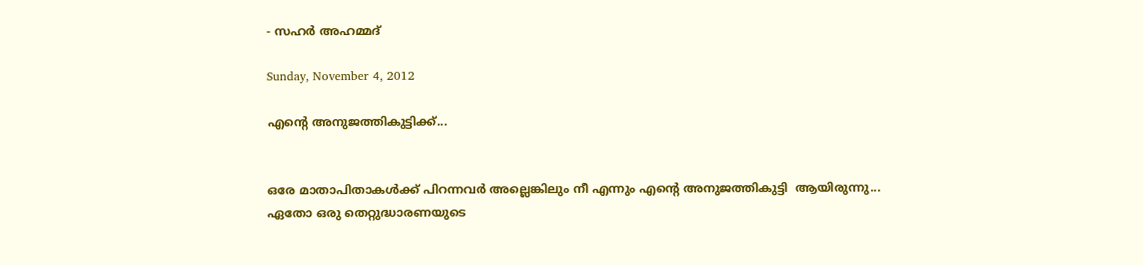- സഹര്‍ അഹമ്മദ്‌

Sunday, November 4, 2012

എന്റെ അനുജത്തികുട്ടിക്ക്...


ഒരേ മാതാപിതാകള്‍ക്ക് പിറന്നവര്‍ അല്ലെങ്കിലും നീ എന്നും എന്റെ അനുജത്തികുട്ടി  ആയിരുന്നു...
ഏതോ ഒരു തെറ്റുദ്ധാരണയുടെ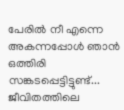പേരില്‍ നീ എന്നെ അകന്നപ്പോള്‍ ഞാന്‍ ഒത്തിരി സങ്കടപ്പെട്ടിട്ടുണ്ട്‌...
ജീവിതത്തിലെ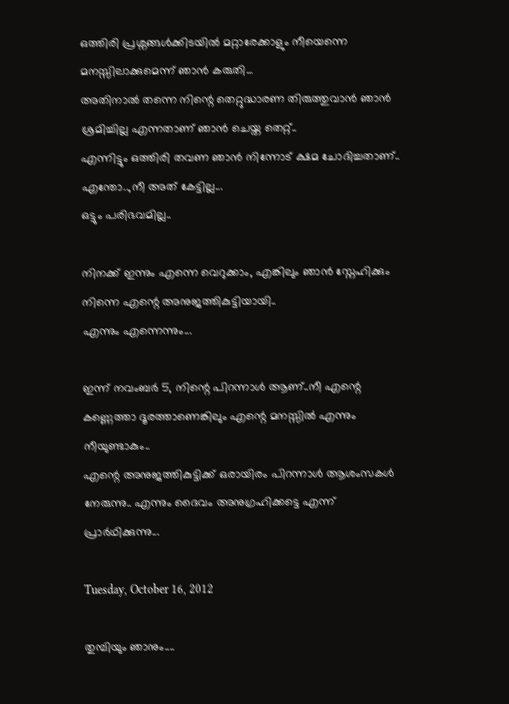ഒത്തിരി പ്രശ്നങ്ങള്‍ക്കിടയില്‍ മറ്റാരേക്കാളും നീയെന്നെ മനസ്സിലാക്കുമെന്ന് ഞാന്‍ കരുതി...
അതിനാല്‍ തന്നെ നിന്റെ തെറ്റുദ്ധാരണ തിരുത്തുവാന്‍ ഞാന്‍ ശ്രമിച്ചില്ല എന്നതാണ് ഞാന്‍ ചെയ്ത തെറ്റ്..
എന്നിട്ടും ഒത്തിരി തവണ ഞാന്‍ നിന്നോട് ക്ഷമ ചോദിച്ചതാണ്.. എന്തോ..,നീ അത് കേട്ടില്ല...
ഒട്ടും പരിഭവമില്ല..

നിനക്ക് ഇന്നും എന്നെ വെറുക്കാം, എങ്കിലും ഞാന്‍ സ്നേഹിക്കും നിന്നെ എന്റെ അനുജത്തികുട്ടിയായി..
എന്നും എന്നെന്നും...

ഇന്ന് നവംബര്‍ 5, നിന്റെ പിറന്നാള്‍ ആണ്..നീ എന്റെ കണ്ണെത്താ ദൂരത്താണെങ്കിലും എന്റെ മനസ്സില്‍ എന്നും നീയുണ്ടാകും..
എന്റെ അനുജത്തികുട്ടിക്ക് ഒരായിരം പിറന്നാള്‍ ആശംസകള്‍ നേരുന്നു.. എന്നും ദൈവം അനുഗ്രഹിക്കട്ടെ എന്ന് പ്രാര്‍ഥിക്കുന്നു...

Tuesday, October 16, 2012

തുമ്പിയും ഞാനും....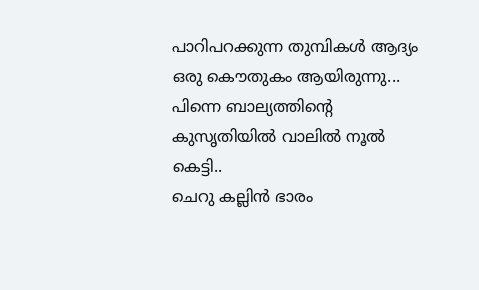പാറിപറക്കുന്ന തുമ്പികള്‍ ആദ്യം ഒരു കൌതുകം ആയിരുന്നു...
പിന്നെ ബാല്യത്തിന്റെ കുസൃതിയില്‍ വാലില്‍ നൂല്‍ കെട്ടി..
ചെറു കല്ലിന്‍ ഭാരം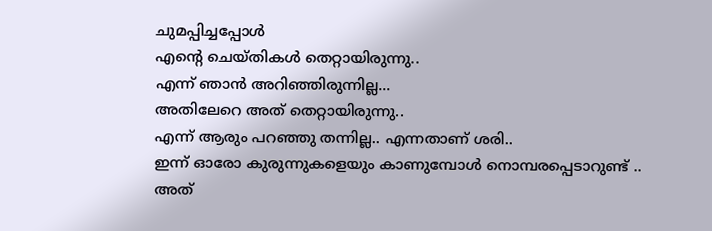ചുമപ്പിച്ചപ്പോള്‍
എന്റെ ചെയ്തികള്‍ തെറ്റായിരുന്നു..
എന്ന് ഞാന്‍ അറിഞ്ഞിരുന്നില്ല...
അതിലേറെ അത് തെറ്റായിരുന്നു..
എന്ന് ആരും പറഞ്ഞു തന്നില്ല.. എന്നതാണ് ശരി..
ഇന്ന് ഓരോ കുരുന്നുകളെയും കാണുമ്പോള്‍ നൊമ്പരപ്പെടാറുണ്ട് ..
അത്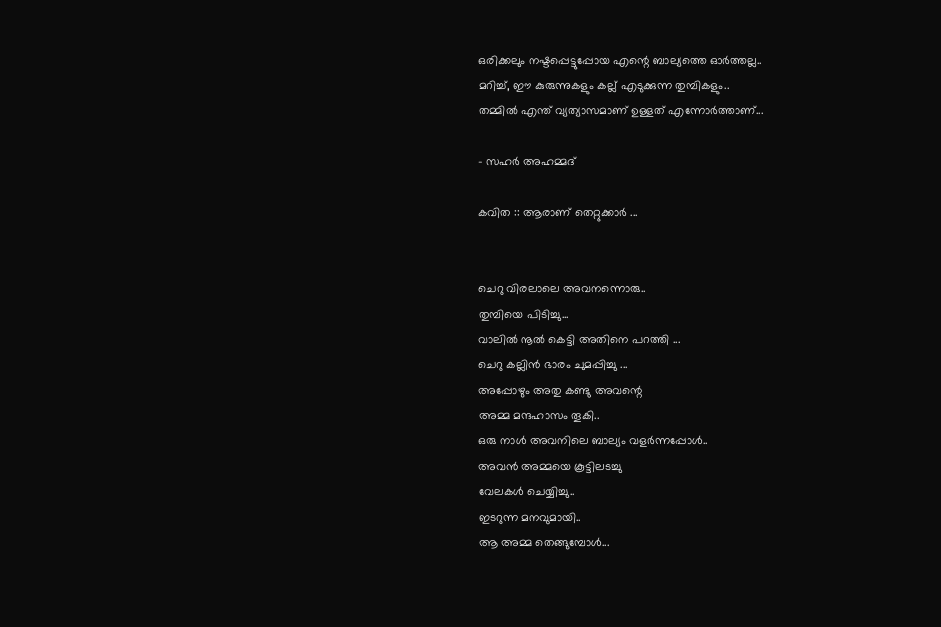ഒരിക്കലും നഷ്ടപ്പെട്ടുപ്പോയ എന്റെ ബാല്യത്തെ ഓര്‍ത്തല്ല..
മറിച്ച്, ഈ കുരുന്നുകളും കല്ല്‌ എടുക്കുന്ന തുമ്പികളും..
തമ്മില്‍ എന്ത് വ്യത്യാസമാണ് ഉള്ളത് എന്നോര്‍ത്താണ്...

- സഹര്‍ അഹമ്മദ്‌

കവിത :: ആരാണ് തെറ്റുക്കാര്‍ ...


ചെറു വിരലാലെ അവനന്നൊരു..
തുമ്പിയെ പിടിച്ചു...
വാലില്‍ നൂല്‍ കെട്ടി അതിനെ പറത്തി ...
ചെറു കല്ലിന്‍ ഭാരം ചുമപ്പിച്ചു ...
അപ്പോഴും അതു കണ്ടു അവന്റെ
അമ്മ മന്ദഹാസം തൂകി..
ഒരു നാള്‍ അവനിലെ ബാല്യം വളര്‍ന്നപ്പോള്‍..
അവന്‍ അമ്മയെ കൂട്ടിലടച്ചു
വേലകള്‍ ചെയ്യിച്ചു..
ഇടറുന്ന മനവുമായി..
ആ അമ്മ തെങ്ങുമ്പോള്‍...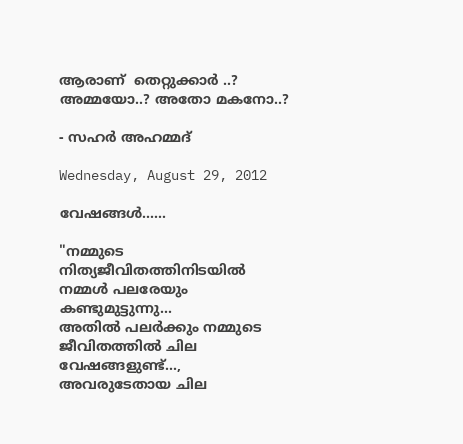ആരാണ്  തെറ്റുക്കാര്‍ ..?
അമ്മയോ..? അതോ മകനോ..?

- സഹര്‍ അഹമ്മദ്‌

Wednesday, August 29, 2012

വേഷങ്ങള്‍......

"നമ്മുടെ നിത്യജീവിതത്തിനിടയില്‍ നമ്മള്‍ പലരേയും കണ്ടുമുട്ടുന്നു...
അതില്‍ പലര്‍ക്കും നമ്മുടെ ജീവിതത്തില്‍ ചില വേഷങ്ങളുണ്ട്...,
അവരുടേതായ ചില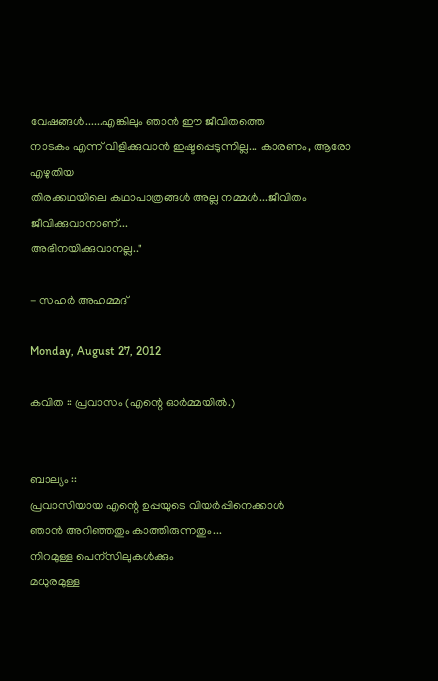വേഷങ്ങള്‍......എങ്കിലും ഞാന്‍ ഈ ജീവിതത്തെ
നാടകം എന്ന് വിളിക്കുവാന്‍ ഇഷ്ടപ്പെടുന്നില്ല... കാരണം, ആരോ എഴുതിയ
തിരക്കഥയിലെ കഥാപാത്രങ്ങള്‍ അല്ല നമ്മള്‍...ജീവിതം ജീവിക്കുവാനാണ്...
അഭിനയിക്കുവാനല്ല.."

- സഹര്‍ അഹമ്മദ്‌

Monday, August 27, 2012

കവിത :: പ്രവാസം (എന്റെ ഓര്‍മ്മയില്‍.)


ബാല്യം ::
പ്രവാസിയായ എന്റെ ഉപ്പയുടെ വിയര്‍പ്പിനെക്കാള്‍
ഞാന്‍ അറിഞ്ഞതും കാത്തിരുന്നതും...
നിറമുള്ള പെന്സിലുകള്‍ക്കും
മധുരമുള്ള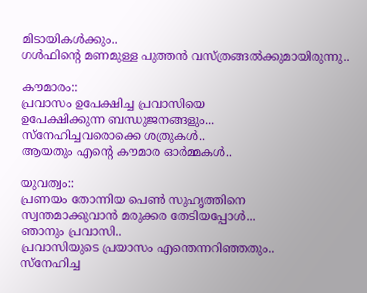മിടായികള്‍ക്കും..
ഗള്‍ഫിന്റെ മണമുള്ള പുത്തന്‍ വസ്ത്രങ്ങല്‍ക്കുമായിരുന്നു..

കൗമാരം::
പ്രവാസം ഉപേക്ഷിച്ച പ്രവാസിയെ
ഉപേക്ഷിക്കുന്ന ബന്ധുജനങ്ങളും...
സ്നേഹിച്ചവരൊക്കെ ശത്രുകള്‍..
ആയതും എന്റെ കൗമാര ഓര്‍മ്മകള്‍..

യുവത്വം::
പ്രണയം തോന്നിയ പെണ്‍ സുഹൃത്തിനെ
സ്വന്തമാക്കുവാന്‍ മരുക്കര തേടിയപ്പോള്‍...
ഞാനും പ്രവാസി..
പ്രവാസിയുടെ പ്രയാസം എന്തെന്നറിഞ്ഞതും..
സ്നേഹിച്ച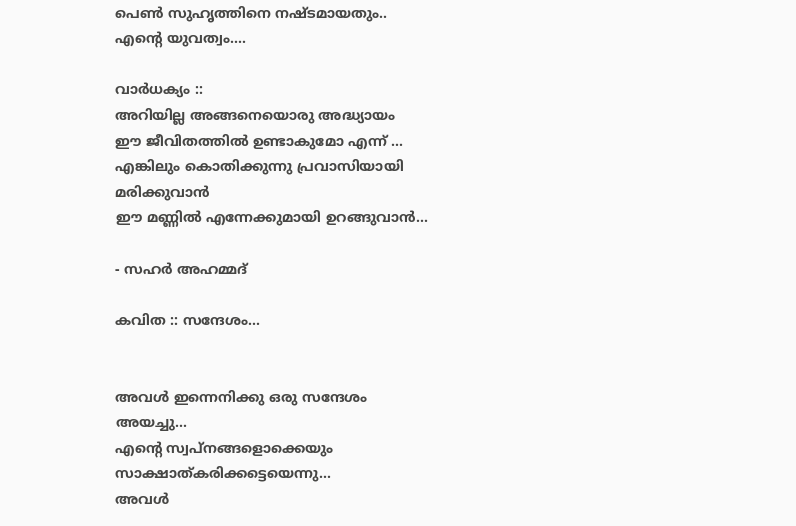പെണ്‍ സുഹൃത്തിനെ നഷ്ടമായതും..
എന്റെ യുവത്വം....

വാര്‍ധക്യം ::
അറിയില്ല അങ്ങനെയൊരു അദ്ധ്യായം
ഈ ജീവിതത്തില്‍ ഉണ്ടാകുമോ എന്ന് ...
എങ്കിലും കൊതിക്കുന്നു പ്രവാസിയായി മരിക്കുവാന്‍
ഈ മണ്ണില്‍ എന്നേക്കുമായി ഉറങ്ങുവാന്‍...

- സഹര്‍ അഹമ്മദ്‌

കവിത :: സന്ദേശം...


അവള്‍ ഇന്നെനിക്കു ഒരു സന്ദേശം അയച്ചു...
എന്‍റെ സ്വപ്നങ്ങളൊക്കെയും സാക്ഷാത്കരിക്കട്ടെയെന്നു...
അവള്‍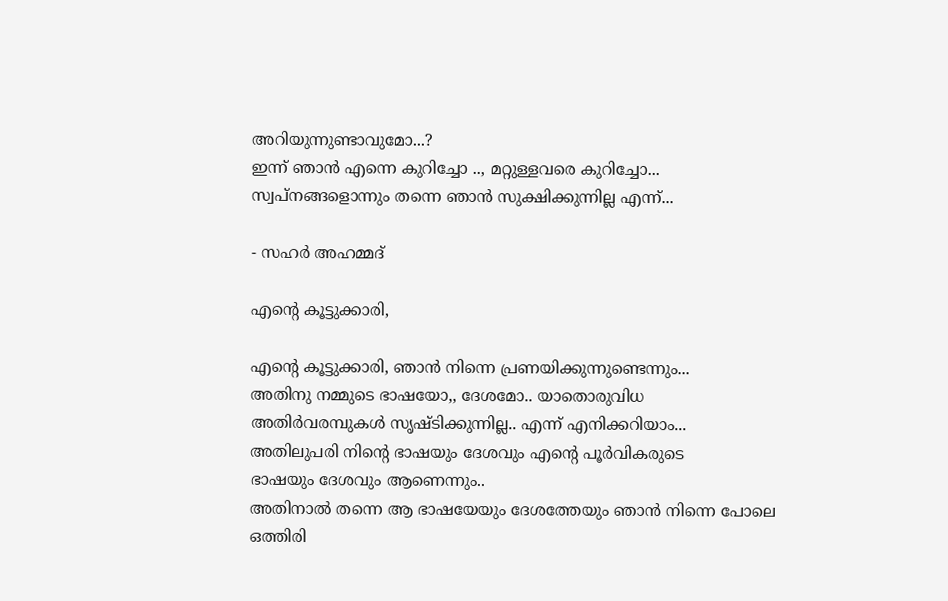അറിയുന്നുണ്ടാവുമോ...?
ഇന്ന് ഞാന്‍ എന്നെ കുറിച്ചോ .., മറ്റുള്ളവരെ കുറിച്ചോ...
സ്വപ്നങ്ങളൊന്നും തന്നെ ഞാന്‍ സുക്ഷിക്കുന്നില്ല എന്ന്...

- സഹര്‍ അഹമ്മദ്‌

എന്‍റെ കൂട്ടുക്കാരി,

എന്‍റെ കൂട്ടുക്കാരി, ഞാന്‍ നിന്നെ പ്രണയിക്കുന്നുണ്ടെന്നും...
അതിനു നമ്മുടെ ഭാഷയോ,, ദേശമോ.. യാതൊരുവിധ
അതിര്‍വരമ്പുകള്‍ സൃഷ്ടിക്കുന്നില്ല.. എന്ന് എനിക്കറിയാം...
അതിലുപരി നിന്റെ ഭാഷയും ദേശവും എന്‍റെ പൂര്‍വികരുടെ
ഭാഷയും ദേശവും ആണെന്നും..
അതിനാല്‍ തന്നെ ആ ഭാഷയേയും ദേശത്തേയും ഞാന്‍ നിന്നെ പോലെ
ഒത്തിരി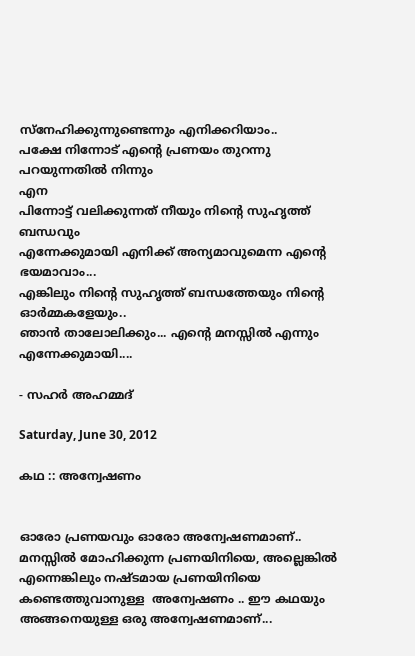സ്നേഹിക്കുന്നുണ്ടെന്നും എനിക്കറിയാം..
പക്ഷേ നിന്നോട് എന്‍റെ പ്രണയം തുറന്നു പറയുന്നതില്‍ നിന്നും
എന
പിന്നോട്ട് വലിക്കുന്നത് നീയും നിന്റെ സുഹൃത്ത്‌ ബന്ധവും
എന്നേക്കുമായി എനിക്ക് അന്യമാവുമെന്ന എന്‍റെ ഭയമാവാം...
എങ്കിലും നിന്റെ സുഹൃത്ത്‌ ബന്ധത്തേയും നിന്റെ ഓര്‍മ്മകളേയും..
ഞാന്‍ താലോലിക്കും... എന്‍റെ മനസ്സില്‍ എന്നും എന്നേക്കുമായി....

- സഹര്‍ അഹമ്മദ്‌

Saturday, June 30, 2012

കഥ :: അന്വേഷണം


ഓരോ പ്രണയവും ഓരോ അന്വേഷണമാണ്.. മനസ്സില്‍ മോഹിക്കുന്ന പ്രണയിനിയെ, അല്ലെങ്കില്‍ എന്നെങ്കിലും നഷ്ടമായ പ്രണയിനിയെ
കണ്ടെത്തുവാനുള്ള  അന്വേഷണം .. ഈ കഥയും അങ്ങനെയുള്ള ഒരു അന്വേഷണമാണ്...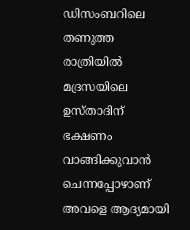ഡിസംബറിലെ തണുത്ത രാത്രിയില്‍ മദ്രസയിലെ ഉസ്താദിന് ഭക്ഷണം വാങ്ങിക്കുവാന്‍ ചെന്നപ്പോഴാണ്  അവളെ ആദ്യമായി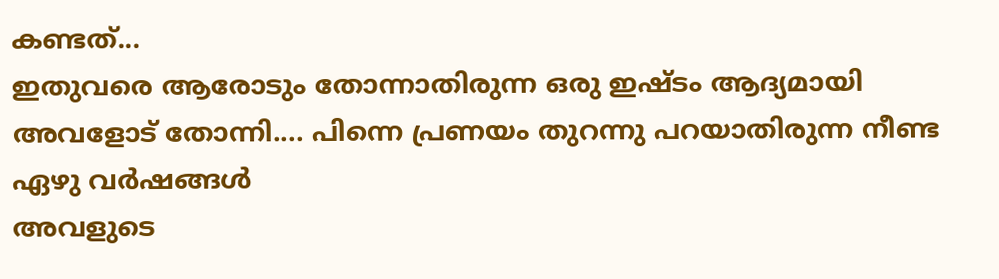കണ്ടത്...
ഇതുവരെ ആരോടും തോന്നാതിരുന്ന ഒരു ഇഷ്ടം ആദ്യമായി അവളോട്‌ തോന്നി.... പിന്നെ പ്രണയം തുറന്നു പറയാതിരുന്ന നീണ്ട ഏഴു വര്‍ഷങ്ങള്‍
അവളുടെ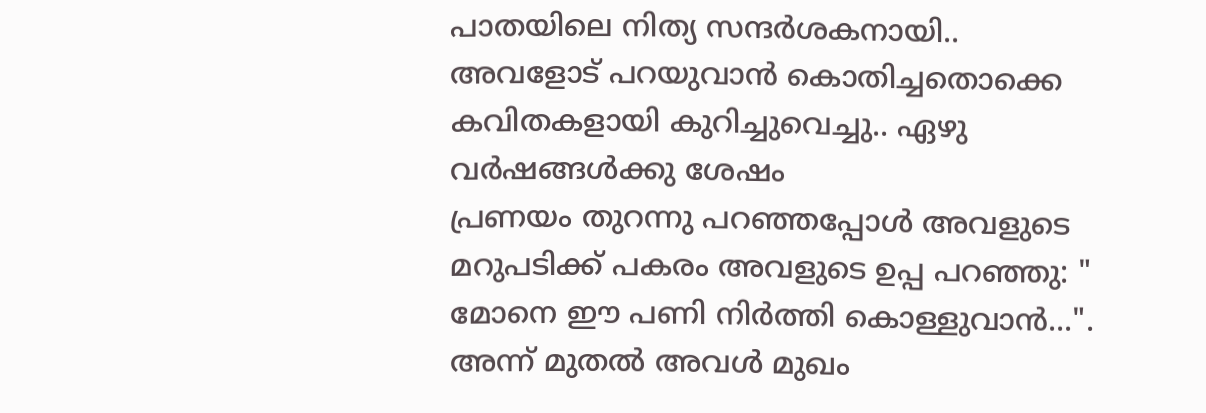പാതയിലെ നിത്യ സന്ദര്‍ശകനായി.. അവളോട്‌ പറയുവാന്‍ കൊതിച്ചതൊക്കെ കവിതകളായി കുറിച്ചുവെച്ചു.. ഏഴു വര്‍ഷങ്ങള്‍ക്കു ശേഷം
പ്രണയം തുറന്നു പറഞ്ഞപ്പോള്‍ അവളുടെ മറുപടിക്ക് പകരം അവളുടെ ഉപ്പ പറഞ്ഞു: " മോനെ ഈ പണി നിര്‍ത്തി കൊള്ളുവാന്‍...". അന്ന് മുതല്‍ അവള്‍ മുഖം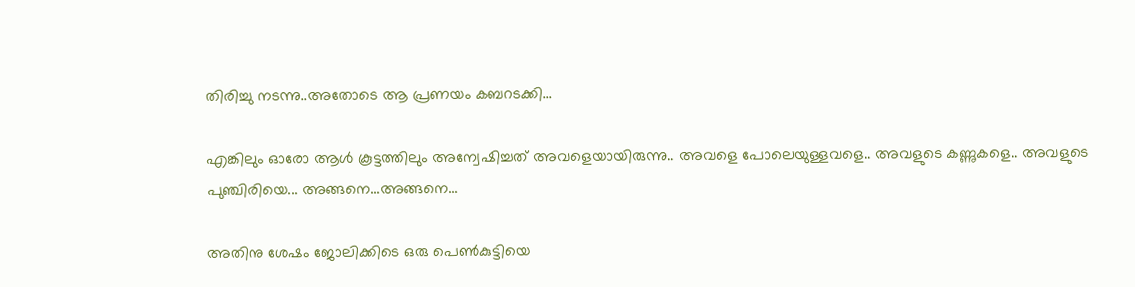തിരിച്ചു നടന്നു..അതോടെ ആ പ്രണയം കബറടക്കി...

എങ്കിലും ഓരോ ആള്‍ കൂട്ടത്തിലും അന്വേഷിച്ചത് അവളെയായിരുന്നു.. അവളെ പോലെയുള്ളവളെ.. അവളുടെ കണ്ണുകളെ.. അവളുടെ പുഞ്ചിരിയെ... അങ്ങനെ...അങ്ങനെ...

അതിനു ശേഷം ജോലിക്കിടെ ഒരു പെണ്‍കുട്ടിയെ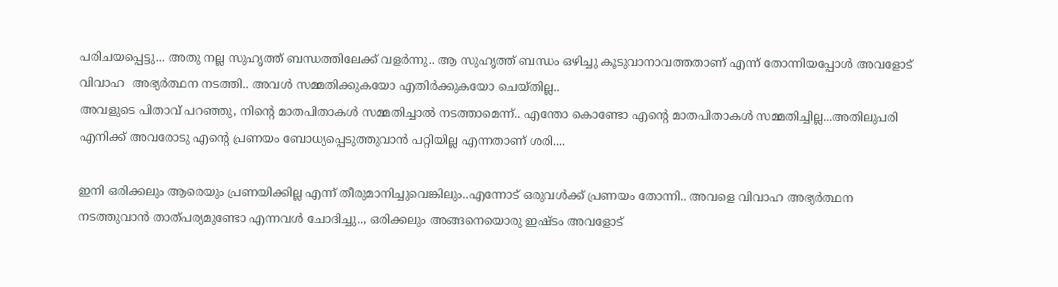പരിചയപ്പെട്ടു... അതു നല്ല സുഹൃത്ത് ബന്ധത്തിലേക്ക് വളര്‍ന്നു.. ആ സുഹൃത്ത് ബന്ധം ഒഴിച്ചു കൂടുവാനാവത്തതാണ് എന്ന് തോന്നിയപ്പോള്‍ അവളോട്‌ വിവാഹ  അഭ്യര്‍ത്ഥന നടത്തി.. അവള്‍ സമ്മതിക്കുകയോ എതിര്‍ക്കുകയോ ചെയ്തില്ല..
അവളുടെ പിതാവ് പറഞ്ഞു, നിന്റെ മാതപിതാകള്‍ സമ്മതിച്ചാല്‍ നടത്താമെന്ന്.. എന്തോ കൊണ്ടോ എന്‍റെ മാതപിതാകള്‍ സമ്മതിച്ചില്ല...അതിലുപരി എനിക്ക് അവരോടു എന്‍റെ പ്രണയം ബോധ്യപ്പെടുത്തുവാന്‍ പറ്റിയില്ല എന്നതാണ് ശരി....

ഇനി ഒരിക്കലും ആരെയും പ്രണയിക്കില്ല എന്ന് തീരുമാനിച്ചുവെങ്കിലും..എന്നോട് ഒരുവള്‍ക്ക്‌ പ്രണയം തോന്നി.. അവളെ വിവാഹ അഭ്യര്‍ത്ഥന നടത്തുവാന്‍ താത്പര്യമുണ്ടോ എന്നവള്‍ ചോദിച്ചു.., ഒരിക്കലും അങ്ങനെയൊരു ഇഷ്ടം അവളോട്‌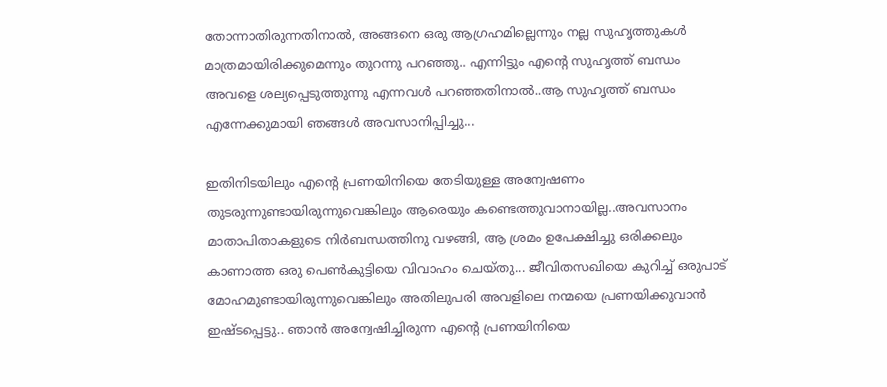തോന്നാതിരുന്നതിനാല്‍, അങ്ങനെ ഒരു ആഗ്രഹമില്ലെന്നും നല്ല സുഹൃത്തുകള്‍ മാത്രമായിരിക്കുമെന്നും തുറന്നു പറഞ്ഞു.. എന്നിട്ടും എന്റെ സുഹൃത്ത്‌ ബന്ധം അവളെ ശല്യപ്പെടുത്തുന്നു എന്നവള്‍ പറഞ്ഞതിനാല്‍..ആ സുഹൃത്ത്‌ ബന്ധം എന്നേക്കുമായി ഞങ്ങള്‍ അവസാനിപ്പിച്ചു...

ഇതിനിടയിലും എന്റെ പ്രണയിനിയെ തേടിയുള്ള അന്വേഷണം തുടരുന്നുണ്ടായിരുന്നുവെങ്കിലും ആരെയും കണ്ടെത്തുവാനായില്ല..അവസാനം മാതാപിതാകളുടെ നിര്‍ബന്ധത്തിനു വഴങ്ങി, ആ ശ്രമം ഉപേക്ഷിച്ചു ഒരിക്കലും കാണാത്ത ഒരു പെണ്‍കുട്ടിയെ വിവാഹം ചെയ്തു... ജീവിതസഖിയെ കുറിച്ച് ഒരുപാട് മോഹമുണ്ടായിരുന്നുവെങ്കിലും അതിലുപരി അവളിലെ നന്മയെ പ്രണയിക്കുവാന്‍ ഇഷ്ടപ്പെട്ടു.. ഞാന്‍ അന്വേഷിച്ചിരുന്ന എന്റെ പ്രണയിനിയെ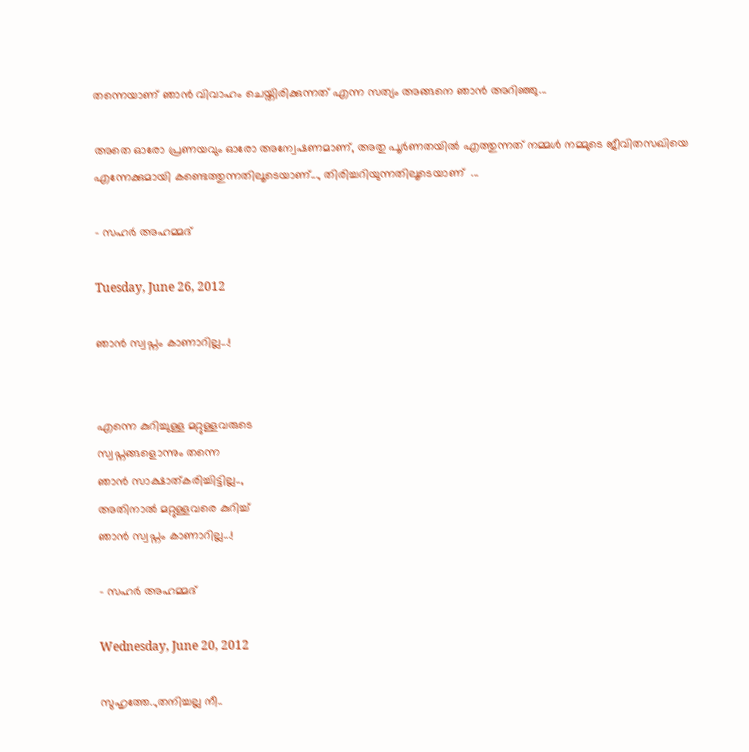തന്നെയാണ് ഞാന്‍ വിവാഹം ചെയ്തിരിക്കുന്നത് എന്ന സത്യം അങ്ങനെ ഞാന്‍ അറിഞ്ഞു...

അതെ ഓരോ പ്രണയവും ഓരോ അന്വേഷണമാണ്, അതു പൂര്‍ണതയില്‍ എത്തുന്നത്‌ നമ്മള്‍ നമ്മുടെ ജീവിതസഖിയെ എന്നേക്കുമായി കണ്ടെത്തുന്നതിലൂടെയാണ്..., തിരിച്ചറിയുന്നതിലൂടെയാണ്  ...

- സഹര്‍ അഹമ്മദ്‌

Tuesday, June 26, 2012

ഞാന്‍ സ്വപ്നം കാണാറില്ല...!


എന്നെ കുറിച്ചുള്ള മറ്റുള്ളവരുടെ
സ്വപ്നങ്ങളൊന്നും തന്നെ
ഞാന്‍ സാക്ഷാത്കരിച്ചിട്ടില്ല..,
അതിനാല്‍ മറ്റുള്ളവരെ കുറിച്ച്
ഞാന്‍ സ്വപ്നം കാണാറില്ല...!

- സഹര്‍ അഹമ്മദ്‌

Wednesday, June 20, 2012

സുഹൃത്തേ..,തനിച്ചല്ല നീ..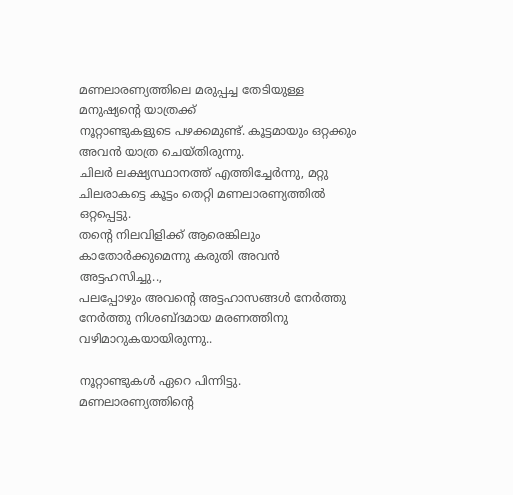മണലാരണ്യത്തിലെ മരുപ്പച്ച തേടിയുള്ള മനുഷ്യന്റെ യാത്രക്ക്
നൂറ്റാണ്ടുകളുടെ പഴക്കമുണ്ട്. കൂട്ടമായും ഒറ്റക്കും അവന്‍ യാത്ര ചെയ്തിരുന്നു.
ചിലര്‍ ലക്ഷ്യസ്ഥാനത്ത് എത്തിച്ചേര്‍ന്നു, മറ്റു ചിലരാകട്ടെ കൂട്ടം തെറ്റി മണലാരണ്യത്തില്‍ ഒറ്റപ്പെട്ടു.
തന്റെ നിലവിളിക്ക്‌ ആരെങ്കിലും കാതോര്‍ക്കുമെന്നു കരുതി അവന്‍ അട്ടഹസിച്ചു..,
പലപ്പോഴും അവന്‍റെ അട്ടഹാസങ്ങള്‍ നേര്‍ത്തു നേര്‍ത്തു നിശബ്ദമായ മരണത്തിനു വഴിമാറുകയായിരുന്നു..

നൂറ്റാണ്ടുകള്‍ ഏറെ പിന്നിട്ടു. മണലാരണ്യത്തിന്റെ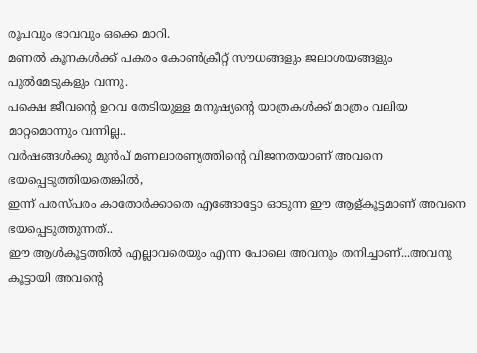രൂപവും ഭാവവും ഒക്കെ മാറി.
മണല്‍ കൂനകള്‍ക്ക് പകരം കോണ്‍ക്രീറ്റ് സൗധങ്ങളും ജലാശയങ്ങളും പുല്‍മേടുകളും വന്നു.
പക്ഷെ ജീവന്റെ ഉറവ തേടിയുള്ള മനുഷ്യന്റെ യാത്രകള്‍ക്ക് മാത്രം വലിയ മാറ്റമൊന്നും വന്നില്ല..
വര്‍ഷങ്ങള്‍ക്കു മുന്‍പ് മണലാരണ്യത്തിന്റെ വിജനതയാണ് അവനെ ഭയപ്പെടുത്തിയതെങ്കില്‍,
ഇന്ന് പരസ്പരം കാതോര്‍ക്കാതെ എങ്ങോട്ടോ ഓടുന്ന ഈ ആള്കൂട്ടമാണ് അവനെ ഭയപ്പെടുത്തുന്നത്‌..
ഈ ആള്‍കൂട്ടത്തില്‍ എല്ലാവരെയും എന്ന പോലെ അവനും തനിച്ചാണ്...അവനു കൂട്ടായി അവന്‍റെ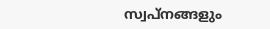സ്വപ്നങ്ങളും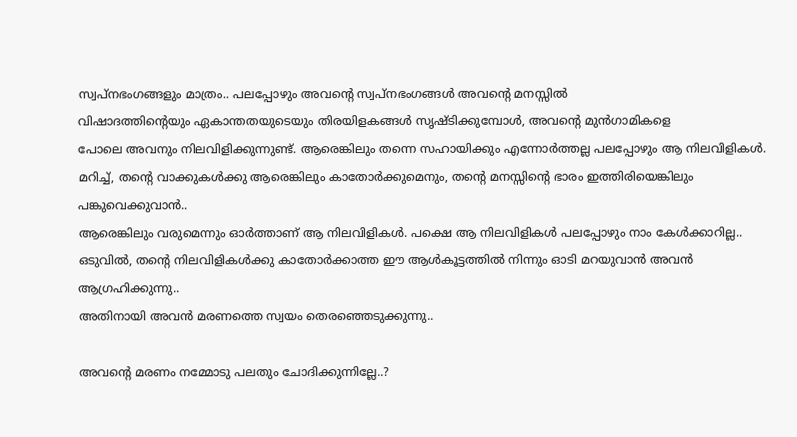സ്വപ്നഭംഗങ്ങളും മാത്രം.. പലപ്പോഴും അവന്‍റെ സ്വപ്നഭംഗങ്ങള്‍ അവന്‍റെ മനസ്സില്‍
വിഷാദത്തിന്റെയും ഏകാന്തതയുടെയും തിരയിളകങ്ങള്‍ സൃഷ്ടിക്കുമ്പോള്‍, അവന്‍റെ മുന്‍ഗാമികളെ
പോലെ അവനും നിലവിളിക്കുന്നുണ്ട്‌. ആരെങ്കിലും തന്നെ സഹായിക്കും എന്നോര്‍ത്തല്ല പലപ്പോഴും ആ നിലവിളികള്‍.
മറിച്ച്‌, തന്റെ വാക്കുകള്‍ക്കു ആരെങ്കിലും കാതോര്‍ക്കുമെനും, തന്റെ മനസ്സിന്റെ ഭാരം ഇത്തിരിയെങ്കിലും പങ്കുവെക്കുവാന്‍..
ആരെങ്കിലും വരുമെന്നും ഓര്‍ത്താണ് ആ നിലവിളികള്‍. പക്ഷെ ആ നിലവിളികള്‍ പലപ്പോഴും നാം കേള്‍ക്കാറില്ല..
ഒടുവില്‍, തന്റെ നിലവിളികള്‍ക്കു കാതോര്‍ക്കാത്ത ഈ ആള്‍കൂട്ടത്തില്‍ നിന്നും ഓടി മറയുവാന്‍ അവന്‍ ആഗ്രഹിക്കുന്നു..
അതിനായി അവന്‍ മരണത്തെ സ്വയം തെരഞ്ഞെടുക്കുന്നു..

അവന്‍റെ മരണം നമ്മോടു പലതും ചോദിക്കുന്നില്ലേ..?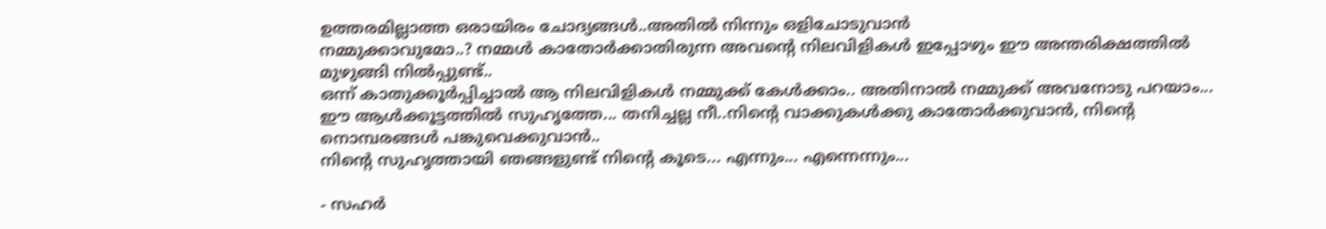ഉത്തരമില്ലാത്ത ഒരായിരം ചോദ്യങ്ങള്‍..അതില്‍ നിന്നും ഒളിചോടുവാന്‍
നമ്മുക്കാവുമോ..? നമ്മള്‍ കാതോര്‍ക്കാതിരുന്ന അവന്‍റെ നിലവിളികള്‍ ഇപ്പോഴും ഈ അന്തരിക്ഷത്തില്‍ മുഴുങ്ങി നില്‍പ്പുണ്ട്..
ഒന്ന് കാതുക്കൂര്‍പ്പിച്ചാല്‍ ആ നിലവിളികള്‍ നമ്മുക്ക് കേള്‍ക്കാം.. അതിനാല്‍ നമ്മുക്ക് അവനോടു പറയാം...
ഈ ആള്‍ക്കൂട്ടത്തില്‍ സുഹൃത്തേ... തനിച്ചല്ല നീ..നിന്റെ വാക്കുകള്‍ക്കു കാതോര്‍ക്കുവാന്‍, നിന്റെ നൊമ്പരങ്ങള്‍ പങ്കുവെക്കുവാന്‍..
നിന്റെ സുഹൃത്തായി ഞങ്ങളുണ്ട് നിന്റെ കൂടെ... എന്നും... എന്നെന്നും...

- സഹര്‍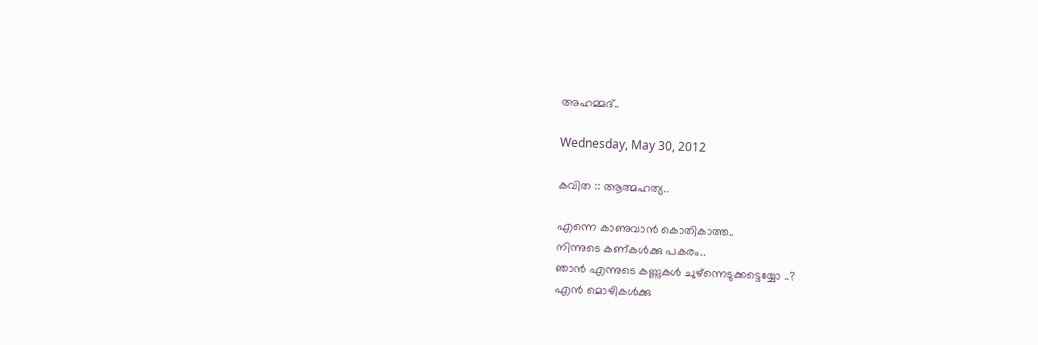അഹമ്മദ്‌..

Wednesday, May 30, 2012

കവിത :: ആത്മഹത്യ..

എന്നെ കാണുവാന്‍ കൊതികാത്ത..
നിന്നുടെ കണ്കള്‍ക്കു പകരം..
ഞാന്‍ എന്നുടെ കണ്ണുകള്‍ ചുഴ്ന്നെടുക്കട്ടെയ്യോ ..?
എന്‍ മൊഴികള്‍ക്കു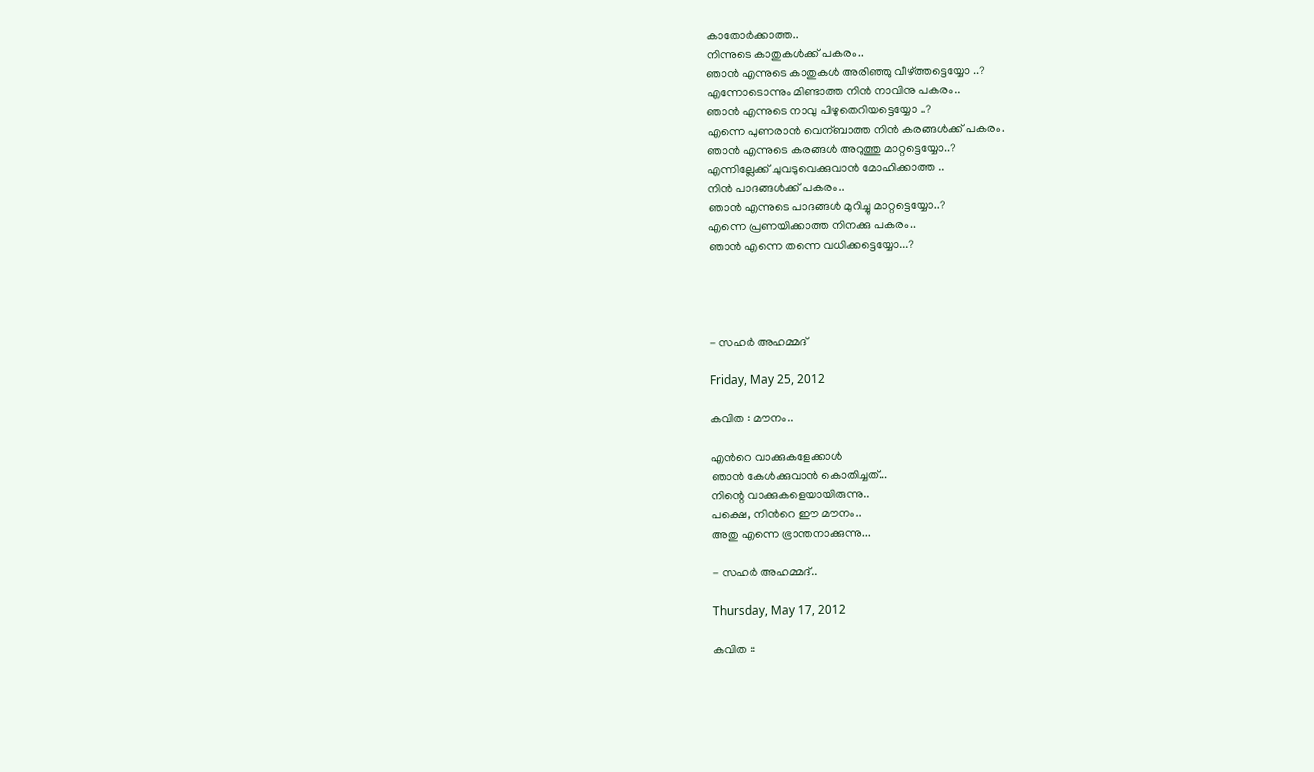കാതോര്‍ക്കാത്ത..
നിന്നുടെ കാതുകള്‍ക്ക് പകരം..
ഞാന്‍ എന്നുടെ കാതുകള്‍ അരിഞ്ഞു വീഴ്ത്തട്ടെയ്യോ ..?
എന്നോടൊന്നും മിണ്ടാത്ത നിന്‍ നാവിനു പകരം..
ഞാന്‍ എന്നുടെ നാവു പിഴുതെറിയട്ടെയ്യോ ..?
എന്നെ പുണരാന്‍ വെന്ബാത്ത നിന്‍ കരങ്ങള്‍ക്ക് പകരം.
ഞാന്‍ എന്നുടെ കരങ്ങള്‍ അറുത്തു മാറ്റട്ടെയ്യോ..?
എന്നില്ലേക്ക് ചുവടുവെക്കുവാന്‍ മോഹിക്കാത്ത ..
നിന്‍ പാദങ്ങള്‍ക്ക് പകരം..
ഞാന്‍ എന്നുടെ പാദങ്ങള്‍ മുറിച്ചു മാറ്റട്ടെയ്യോ..?
എന്നെ പ്രണയിക്കാത്ത നിനക്കു പകരം..
ഞാന്‍ എന്നെ തന്നെ വധിക്കട്ടെയ്യോ...?




- സഹര്‍ അഹമ്മദ്‌

Friday, May 25, 2012

കവിത : മൗനം..

എന്‍റെ വാക്കുകളേക്കാള്‍
ഞാന്‍ കേള്‍ക്കുവാന്‍ കൊതിച്ചത്...
നിന്റെ വാക്കുകളെയായിരുന്നു..
പക്ഷെ, നിന്‍റെ ഈ മൗനം..
അതു എന്നെ ഭ്രാന്തനാക്കുന്നു...

- സഹര്‍ അഹമ്മദ്‌..

Thursday, May 17, 2012

കവിത ::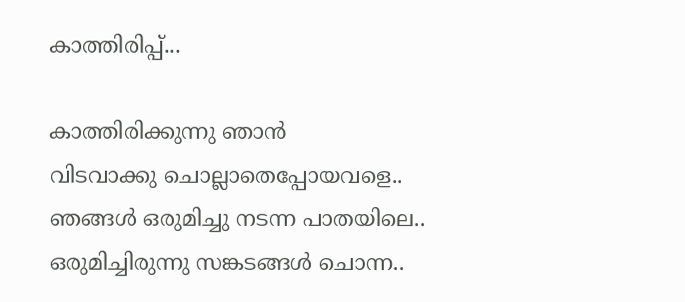കാത്തിരിപ്പ്...

കാത്തിരിക്കുന്നു ഞാന്‍
വിടവാക്കു ചൊല്ലാതെപ്പോയവളെ..
ഞങ്ങള്‍ ഒരുമിച്ചു നടന്ന പാതയിലെ..
ഒരുമിച്ചിരുന്നു സങ്കടങ്ങള്‍ ചൊന്ന..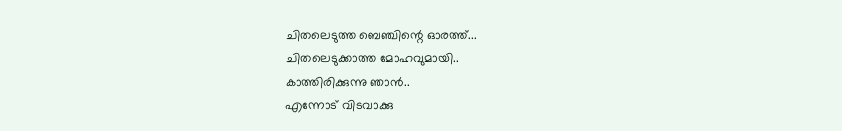ചിതലെടുത്ത ബെഞ്ചിന്റെ ഓരത്ത്...
ചിതലെടുക്കാത്ത മോഹവുമായി..
കാത്തിരിക്കുന്നു ഞാന്‍..
എന്നോട് വിടവാക്കു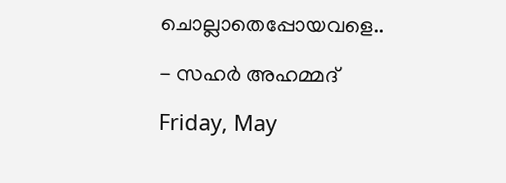ചൊല്ലാതെപ്പോയവളെ..

- സഹര്‍ അഹമ്മദ്‌

Friday, May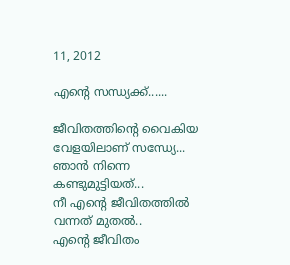11, 2012

എന്‍റെ സന്ധ്യക്ക്‌......

ജീവിതത്തിന്റെ വൈകിയ വേളയിലാണ് സന്ധ്യേ...
ഞാന്‍ നിന്നെ കണ്ടുമുട്ടിയത്‌...
നീ എന്‍റെ ജീവിതത്തില്‍ വന്നത് മുതല്‍..
എന്‍റെ ജീവിതം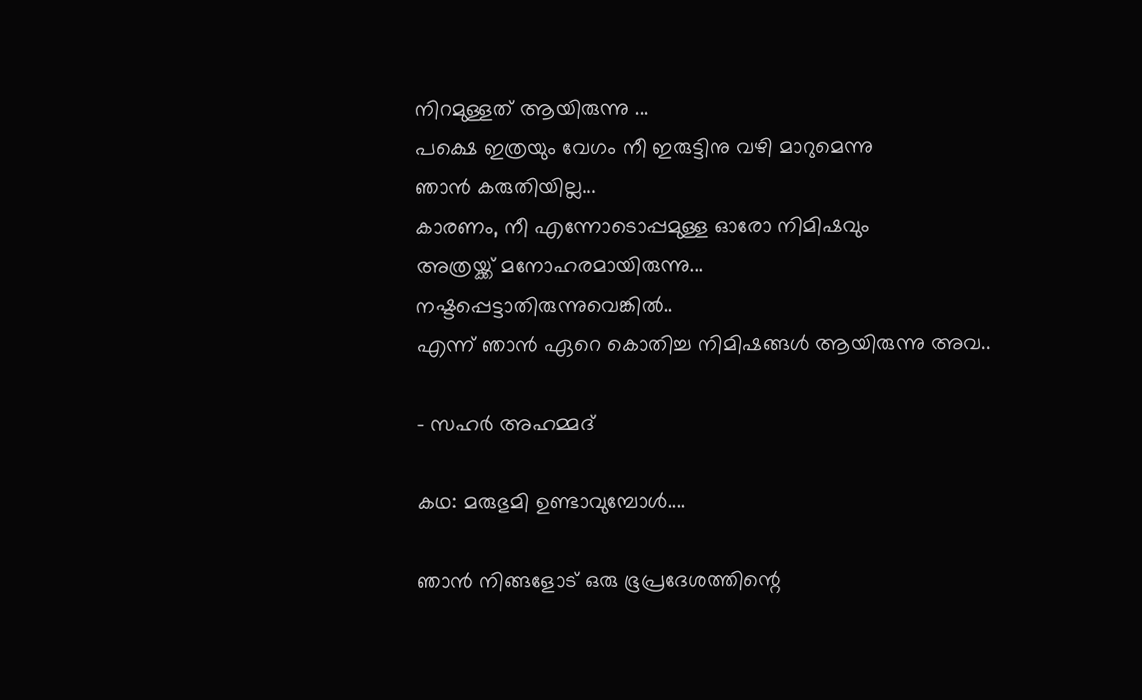നിറമുള്ളത് ആയിരുന്നു ...
പക്ഷെ ഇത്രയും വേഗം നീ ഇരുട്ടിനു വഴി മാറുമെന്നു
ഞാന്‍ കരുതിയില്ല...
കാരണം, നീ എന്നോടൊപ്പമുള്ള ഓരോ നിമിഷവും
അത്രയ്ക്ക് മനോഹരമായിരുന്നു...
നഷ്ടപ്പെട്ടാതിരുന്നുവെങ്കില്‍..
എന്ന് ഞാന്‍ ഏറെ കൊതിച്ച നിമിഷങ്ങള്‍ ആയിരുന്നു അവ..

- സഹര്‍ അഹമ്മദ്‌

കഥ: മരുഭുമി ഉണ്ടാവുമ്പോള്‍....

ഞാന്‍ നിങ്ങളോട് ഒരു ഭൂപ്രദേശത്തിന്റെ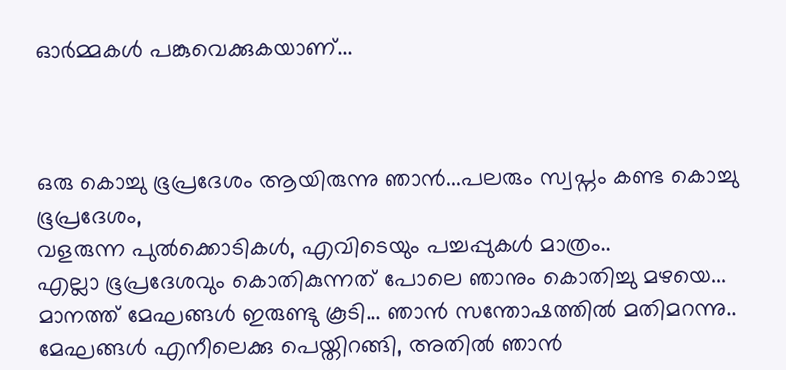ഓര്‍മ്മകള്‍ പങ്കുവെക്കുകയാണ്...



ഒരു കൊച്ചു ഭൂപ്രദേശം ആയിരുന്നു ഞാന്‍...പലരും സ്വപ്നം കണ്ട കൊച്ചു ഭൂപ്രദേശം,
വളരുന്ന പുല്‍ക്കൊടികള്‍, എവിടെയും പച്ചപ്പുകള്‍ മാത്രം..
എല്ലാ ഭൂപ്രദേശവും കൊതികുന്നത് പോലെ ഞാനും കൊതിച്ചു മഴയെ...
മാനത്ത് മേഘങ്ങള്‍ ഇരുണ്ടു കൂടി... ഞാന്‍ സന്തോഷത്തില്‍ മതിമറന്നു..
മേഘങ്ങള്‍ എനീലെക്കു പെയ്തിറങ്ങി, അതില്‍ ഞാന്‍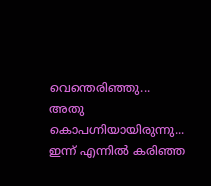വെന്തെരിഞ്ഞു...
അതു കൊപഗ്നിയായിരുന്നു...
ഇന്ന് എന്നില്‍ കരിഞ്ഞ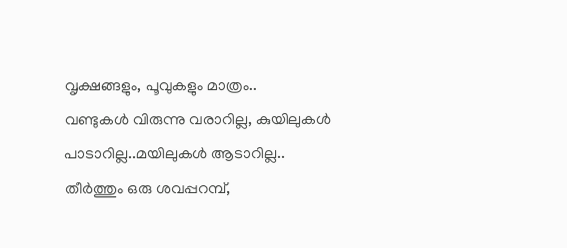വൃക്ഷങ്ങളും, പൂവുകളും മാത്രം..
വണ്ടുകള്‍ വിരുന്നു വരാറില്ല, കുയിലുകള്‍ പാടാറില്ല..മയിലുകള്‍ ആടാറില്ല..
തീര്‍ത്തും ഒരു ശവപ്പറമ്പ്,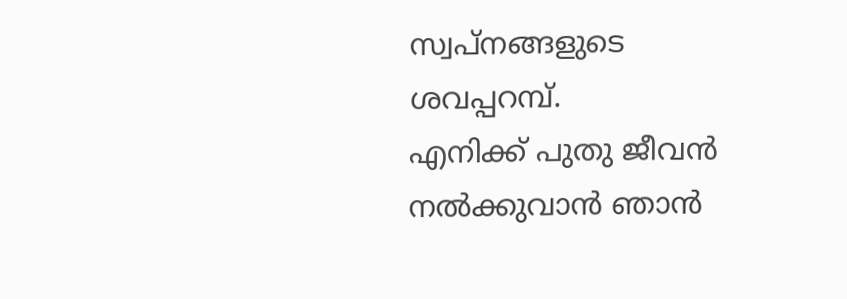സ്വപ്നങ്ങളുടെ ശവപ്പറമ്പ്.
എനിക്ക് പുതു ജീവന്‍ നല്‍ക്കുവാന്‍ ഞാന്‍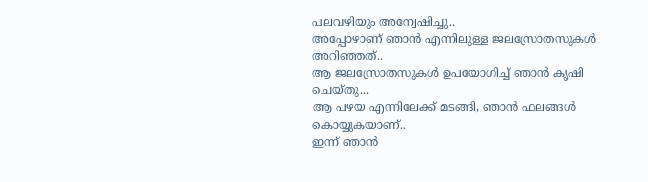പലവഴിയും അന്വേഷിച്ചു..
അപ്പോഴാണ്‌ ഞാന്‍ എന്നിലുള്ള ജലസ്രോതസുകള്‍ അറിഞ്ഞത്..
ആ ജലസ്രോതസുകള്‍ ഉപയോഗിച്ച് ഞാന്‍ കൃഷി ചെയ്തു...
ആ പഴയ എന്നിലേക്ക്‌ മടങ്ങി, ഞാന്‍ ഫലങ്ങള്‍ കൊയ്യുകയാണ്..
ഇന്ന് ഞാന്‍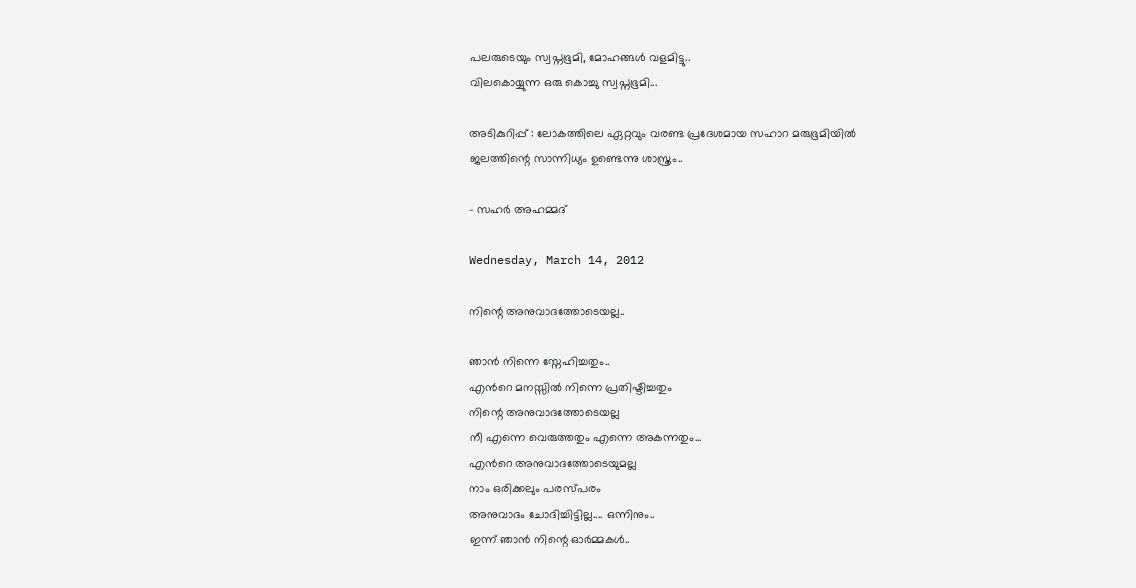പലരുടെയും സ്വപ്നഭൂമി, മോഹങ്ങള്‍ വളമിട്ടു..
വിലകൊയ്യുന്ന ഒരു കൊച്ചു സ്വപ്നഭൂമി...

അടികുറിപ്പ് : ലോകത്തിലെ ഏറ്റവും വരണ്ട പ്രദേശമായ സഹാറ മരുഭൂമിയില്‍
ജലത്തിന്റെ സാന്നിധ്യം ഉണ്ടെന്നു ശാസ്ത്രം..

- സഹര്‍ അഹമ്മദ്‌

Wednesday, March 14, 2012

നിന്റെ അനുവാദത്തോടെയല്ല..

ഞാന്‍ നിന്നെ സ്നേഹിച്ചതും..
എന്‍റെ മനസ്സില്‍ നിന്നെ പ്രതിഷ്ടിച്ചതും
നിന്റെ അനുവാദത്തോടെയല്ല
നീ എന്നെ വെരുത്തതും എന്നെ അകന്നതും...
എന്‍റെ അനുവാദത്തോടെയുമല്ല
നാം ഒരിക്കലും പരസ്പരം
അനുവാദം ചോദിച്ചിട്ടില്ല.... ഒന്നിനും..
ഇന്ന് ഞാന്‍ നിന്റെ ഓര്‍മ്മകള്‍..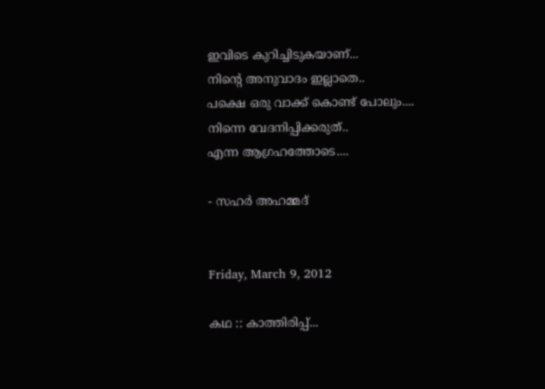ഇവിടെ കുറിച്ചിടുകയാണ്...
നിന്റെ അനുവാദം ഇല്ലാതെ..
പക്ഷെ ഒരു വാക്ക് കൊണ്ട് പോലും....
നിന്നെ വേദനിപ്പിക്കരുത്..
എന്ന ആഗ്രഹത്തോടെ....

- സഹര്‍ അഹമ്മദ്‌


Friday, March 9, 2012

കഥ :: കാത്തിരിപ്പ്...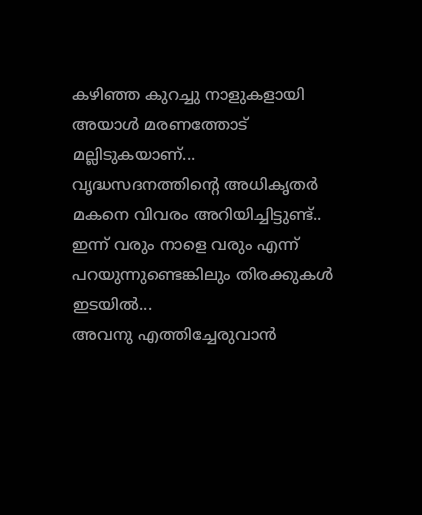കഴിഞ്ഞ കുറച്ചു നാളുകളായി അയാള്‍ മരണത്തോട് മല്ലിടുകയാണ്...
വൃദ്ധസദനത്തിന്റെ അധികൃതര്‍ മകനെ വിവരം അറിയിച്ചിട്ടുണ്ട്..
ഇന്ന് വരും നാളെ വരും എന്ന് പറയുന്നുണ്ടെങ്കിലും തിരക്കുകള്‍ ഇടയില്‍...
അവനു എത്തിച്ചേരുവാന്‍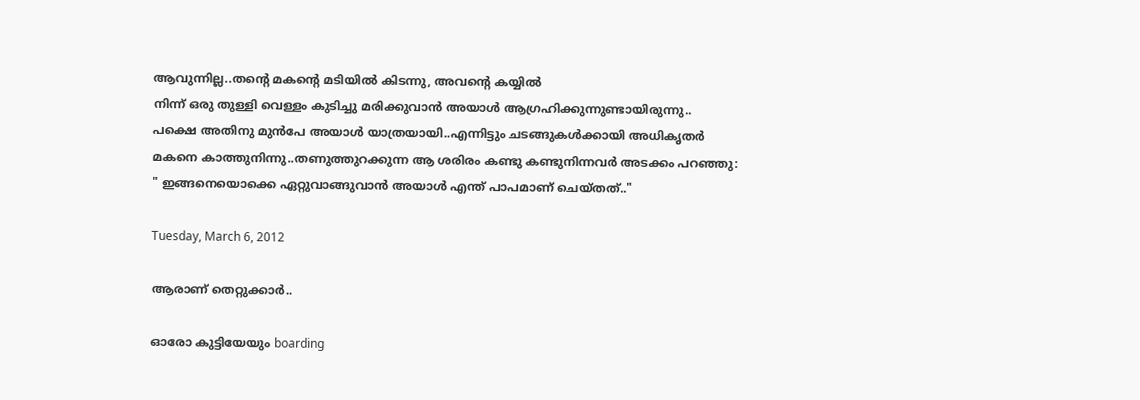ആവുന്നില്ല..തന്റെ മകന്റെ മടിയില്‍ കിടന്നു, അവന്‍റെ കയ്യില്‍
നിന്ന് ഒരു തുള്ളി വെള്ളം കുടിച്ചു മരിക്കുവാന്‍ അയാള്‍ ആഗ്രഹിക്കുന്നുണ്ടായിരുന്നു..
പക്ഷെ അതിനു മുന്‍പേ അയാള്‍ യാത്രയായി..എന്നിട്ടും ചടങ്ങുകള്‍ക്കായി അധികൃതര്‍
മകനെ കാത്തുനിന്നു..തണുത്തുറക്കുന്ന ആ ശരിരം കണ്ടു കണ്ടുനിന്നവര്‍ അടക്കം പറഞ്ഞു:
" ഇങ്ങനെയൊക്കെ ഏറ്റുവാങ്ങുവാന്‍ അയാള്‍ എന്ത് പാപമാണ് ചെയ്തത്.."

Tuesday, March 6, 2012

ആരാണ് തെറ്റുക്കാര്‍..

ഓരോ കുട്ടിയേയും boarding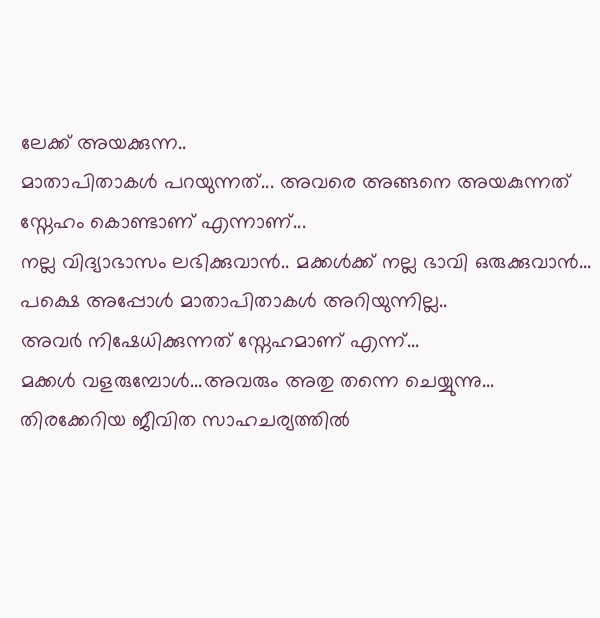ലേക്ക് അയക്കുന്ന..
മാതാപിതാകള്‍ പറയുന്നത്... അവരെ അങ്ങനെ അയകുന്നത്
സ്നേഹം കൊണ്ടാണ് എന്നാണ്...
നല്ല വിദ്യാഭാസം ലഭിക്കുവാന്‍.. മക്കള്‍ക്ക്‌ നല്ല ഭാവി ഒരുക്കുവാന്‍...
പക്ഷെ അപ്പോള്‍ മാതാപിതാകള്‍ അറിയുന്നില്ല..
അവര്‍ നിഷേധിക്കുന്നത് സ്നേഹമാണ് എന്ന്...
മക്കള്‍ വളരുമ്പോള്‍...അവരും അതു തന്നെ ചെയ്യുന്നു...
തിരക്കേറിയ ജീവിത സാഹചര്യത്തില്‍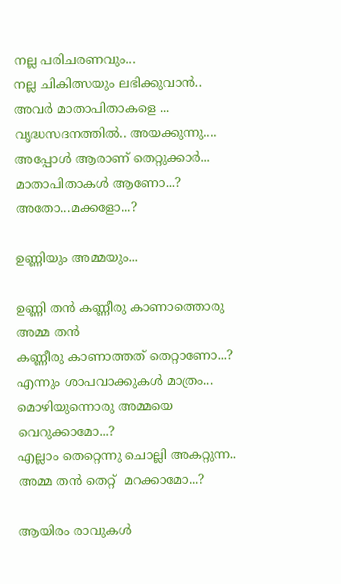നല്ല പരിചരണവും...
നല്ല ചികിത്സയും ലഭിക്കുവാന്‍.. അവര്‍ മാതാപിതാകളെ ...
വൃദ്ധസദനത്തില്‍.. അയക്കുന്നു....
അപ്പോള്‍ ആരാണ് തെറ്റുക്കാര്‍...
മാതാപിതാകള്‍ ആണോ...?
അതോ...മക്കളോ...?

ഉണ്ണിയും അമ്മയും...

ഉണ്ണി തന്‍ കണ്ണീരു കാണാത്തൊരു അമ്മ തന്‍
കണ്ണീരു കാണാത്തത് തെറ്റാണോ...?
എന്നും ശാപവാക്കുകള്‍ മാത്രം...
മൊഴിയുന്നൊരു അമ്മയെ വെറുക്കാമോ...?
എല്ലാം തെറ്റെന്നു ചൊല്ലി അകറ്റുന്ന..
അമ്മ തന്‍ തെറ്റ്  മറക്കാമോ...?

ആയിരം രാവുകള്‍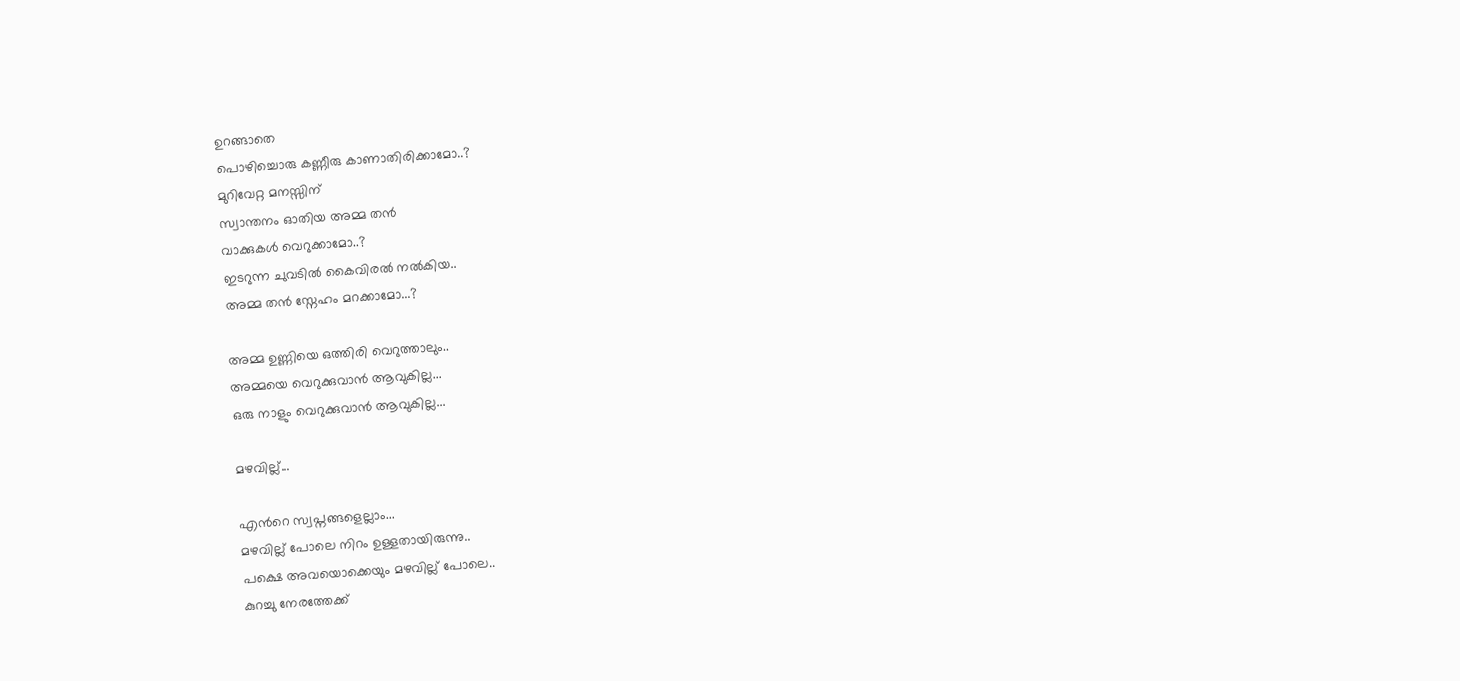ഉറങ്ങാതെ
പൊഴിച്ചൊരു കണ്ണീരു കാണാതിരിക്കാമോ..?
മുറിവേറ്റ മനസ്സിന്
സ്വാന്തനം ഓതിയ അമ്മ തന്‍
വാക്കുകള്‍ വെറുക്കാമോ..?
ഇടറുന്ന ചുവടില്‍ കൈവിരല്‍ നല്‍കിയ..
അമ്മ തന്‍ സ്നേഹം മറക്കാമോ...?

അമ്മ ഉണ്ണിയെ ഒത്തിരി വെറുത്താലും..
അമ്മയെ വെറുക്കുവാന്‍ ആവുകില്ല...
ഒരു നാളും വെറുക്കുവാന്‍ ആവുകില്ല...

മഴവില്ല്...

എന്‍റെ സ്വപ്നങ്ങളെല്ലാം...
മഴവില്ല് പോലെ നിറം ഉള്ളതായിരുന്നു..
പക്ഷെ അവയൊക്കെയും മഴവില്ല് പോലെ..
കുറച്ചു നേരത്തേക്ക്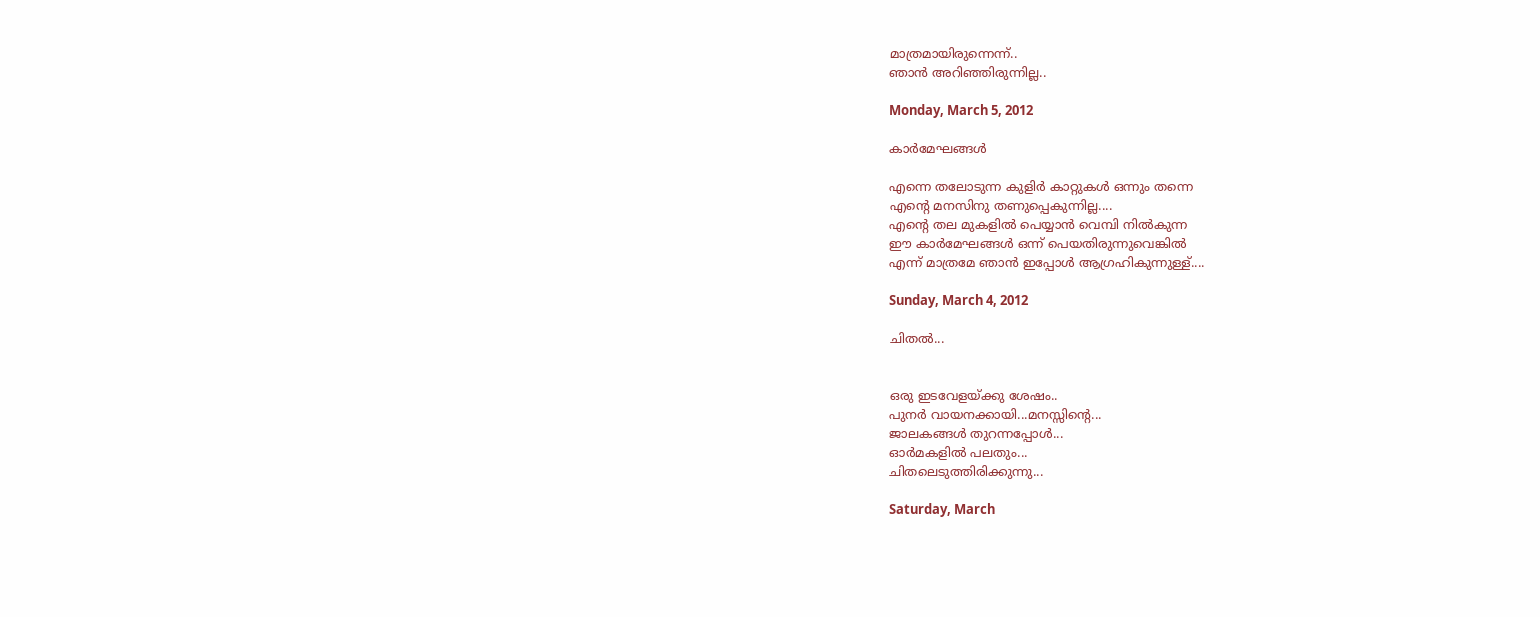മാത്രമായിരുന്നെന്ന്..
ഞാന്‍ അറിഞ്ഞിരുന്നില്ല..

Monday, March 5, 2012

കാര്‍മേഘങ്ങള്‍

എന്നെ തലോടുന്ന കുളിര്‍ കാറ്റുകള്‍ ഒന്നും തന്നെ
എന്‍റെ മനസിനു തണുപ്പെകുന്നില്ല....
എന്‍റെ തല മുകളില്‍ പെയ്യാന്‍ വെമ്പി നില്‍കുന്ന
ഈ കാര്‍മേഘങ്ങള്‍ ഒന്ന് പെയതിരുന്നുവെങ്കില്‍
എന്ന് മാത്രമേ ഞാന്‍ ഇപ്പോള്‍ ആഗ്രഹികുന്നുള്ള്....

Sunday, March 4, 2012

ചിതല്‍...


ഒരു ഇടവേളയ്ക്കു ശേഷം..
പുനര്‍ വായനക്കായി...മനസ്സിന്റെ...
ജാലകങ്ങള്‍ തുറന്നപ്പോള്‍...
ഓര്‍മകളില്‍ പലതും...
ചിതലെടുത്തിരിക്കുന്നു...

Saturday, March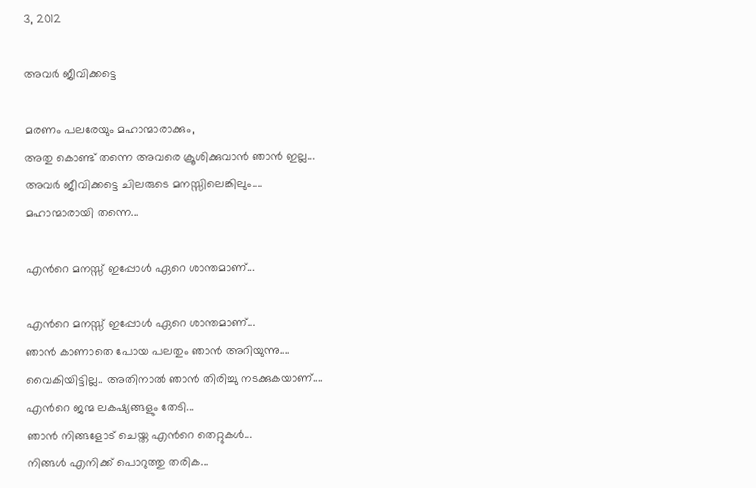3, 2012

അവര്‍ ജീവിക്കട്ടെ

മരണം പലരേയും മഹാന്മാരാക്കും,
അതു കൊണ്ട് തന്നെ അവരെ ക്രൂശിക്കുവാന്‍ ഞാന്‍ ഇല്ല...
അവര്‍ ജീവിക്കട്ടെ ചിലരുടെ മനസ്സിലെങ്കിലും....
മഹാന്മാരായി തന്നെ...

എന്‍റെ മനസ്സ് ഇപ്പോള്‍ ഏറെ ശാന്തമാണ്...

എന്‍റെ മനസ്സ് ഇപ്പോള്‍ ഏറെ ശാന്തമാണ്...
ഞാന്‍ കാണാതെ പോയ പലതും ഞാന്‍ അറിയുന്നു....
വൈകിയിട്ടില്ല.. അതിനാല്‍ ഞാന്‍ തിരിച്ചു നടക്കുകയാണ്....
എന്‍റെ ജന്മ ലകഷ്യങ്ങളും തേടി...
ഞാന്‍ നിങ്ങളോട് ചെയ്ത എന്‍റെ തെറ്റുകള്‍...
നിങ്ങള്‍ എനിക്ക് പൊറുത്തു തരിക...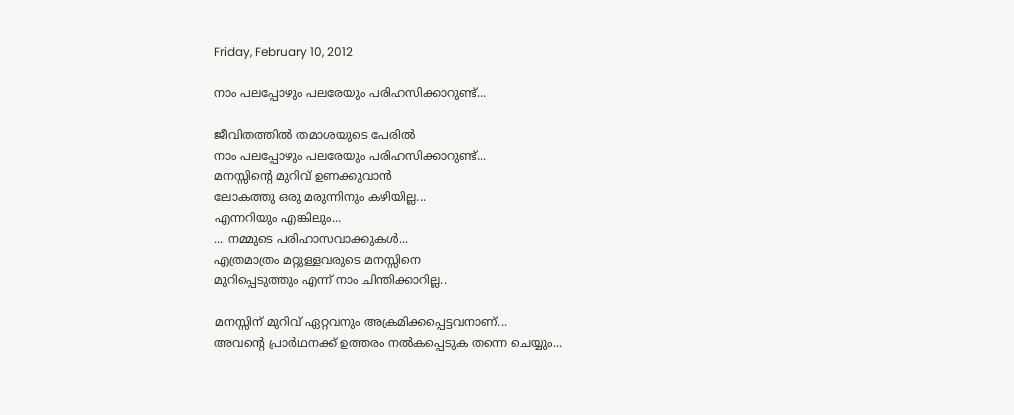Friday, February 10, 2012

നാം പലപ്പോഴും പലരേയും പരിഹസിക്കാറുണ്ട്...

ജീവിതത്തില്‍ തമാശയുടെ പേരില്‍
നാം പലപ്പോഴും പലരേയും പരിഹസിക്കാറുണ്ട്...
മനസ്സിന്റെ മുറിവ് ഉണക്കുവാന്‍
ലോകത്തു ഒരു മരുന്നിനും കഴിയില്ല...
എന്നറിയും എങ്കിലും...
... നമ്മുടെ പരിഹാസവാക്കുകള്‍...
എത്രമാത്രം മറ്റുള്ളവരുടെ മനസ്സിനെ
മുറിപ്പെടുത്തും എന്ന് നാം ചിന്തിക്കാറില്ല..

മനസ്സിന് മുറിവ് ഏറ്റവനും അക്രമിക്കപ്പെട്ടവനാണ്...
അവന്‍റെ പ്രാര്‍ഥനക്ക് ഉത്തരം നല്‍കപ്പെടുക തന്നെ ചെയ്യും...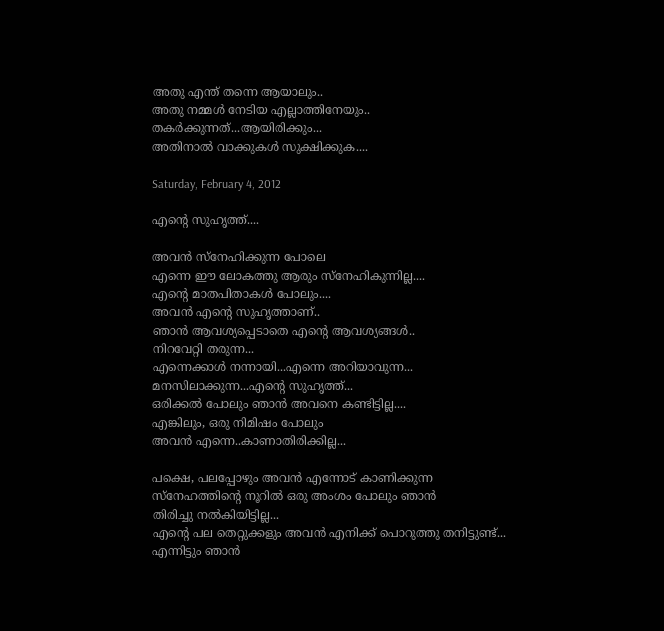അതു എന്ത് തന്നെ ആയാലും..
അതു നമ്മള്‍ നേടിയ എല്ലാത്തിനേയും..
തകര്‍ക്കുന്നത്...ആയിരിക്കും...
അതിനാല്‍ വാക്കുകള്‍ സുക്ഷിക്കുക....

Saturday, February 4, 2012

എന്‍റെ സുഹൃത്ത്‌....

അവന്‍ സ്നേഹിക്കുന്ന പോലെ
എന്നെ ഈ ലോകത്തു ആരും സ്നേഹികുന്നില്ല....
എന്‍റെ മാതപിതാകള്‍ പോലും....
അവന്‍ എന്‍റെ സുഹൃത്താണ്..
ഞാന്‍ ആവശ്യപ്പെടാതെ എന്‍റെ ആവശ്യങ്ങള്‍..
നിറവേറ്റി തരുന്ന...
എന്നെക്കാള്‍ നന്നായി...എന്നെ അറിയാവുന്ന...
മനസിലാക്കുന്ന...എന്‍റെ സുഹൃത്ത്‌...
ഒരിക്കല്‍ പോലും ഞാന്‍ അവനെ കണ്ടിട്ടില്ല....
എങ്കിലും, ഒരു നിമിഷം പോലും
അവന്‍ എന്നെ..കാണാതിരിക്കില്ല...

പക്ഷെ, പലപ്പോഴും അവന്‍ എന്നോട് കാണിക്കുന്ന
സ്നേഹത്തിന്റെ നൂറില്‍ ഒരു അംശം പോലും ഞാന്‍
തിരിച്ചു നല്‍കിയിട്ടില്ല...
എന്‍റെ പല തെറ്റുക്കളും അവന്‍ എനിക്ക് പൊറുത്തു തനിട്ടുണ്ട്...
എന്നിട്ടും ഞാന്‍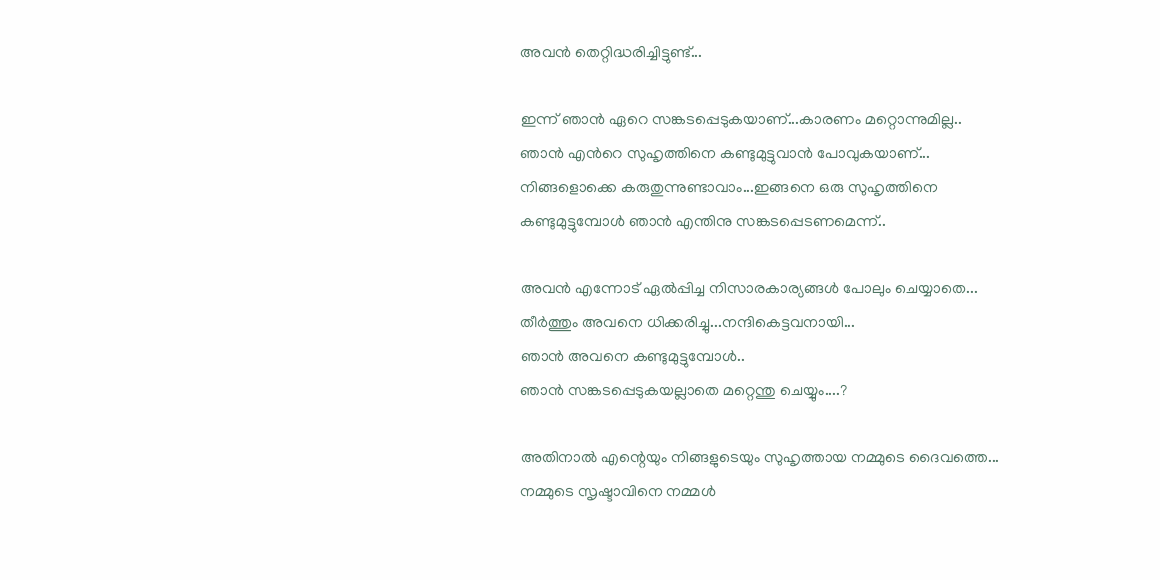അവന്‍ തെറ്റിദ്ധരിച്ചിട്ടുണ്ട്...

ഇന്ന് ഞാന്‍ ഏറെ സങ്കടപ്പെടുകയാണ്...കാരണം മറ്റൊന്നുമില്ല..
ഞാന്‍ എന്‍റെ സുഹൃത്തിനെ കണ്ടുമുട്ടുവാന്‍ പോവുകയാണ്...
നിങ്ങളൊക്കെ കരുതുന്നുണ്ടാവാം...ഇങ്ങനെ ഒരു സുഹൃത്തിനെ
കണ്ടുമുട്ടുമ്പോള്‍ ഞാന്‍ എന്തിനു സങ്കടപ്പെടണമെന്ന്..

അവന്‍ എന്നോട് ഏല്‍പ്പിച്ച നിസാരകാര്യങ്ങള്‍ പോലും ചെയ്യാതെ...
തീര്‍ത്തും അവനെ ധിക്കരിച്ചു...നന്ദികെട്ടവനായി...
ഞാന്‍ അവനെ കണ്ടുമുട്ടുമ്പോള്‍..
ഞാന്‍ സങ്കടപ്പെടുകയല്ലാതെ മറ്റെന്തു ചെയ്യും....?

അതിനാല്‍ എന്റെയും നിങ്ങളുടെയും സുഹൃത്തായ നമ്മുടെ ദൈവത്തെ...
നമ്മുടെ സൃഷ്ടാവിനെ നമ്മള്‍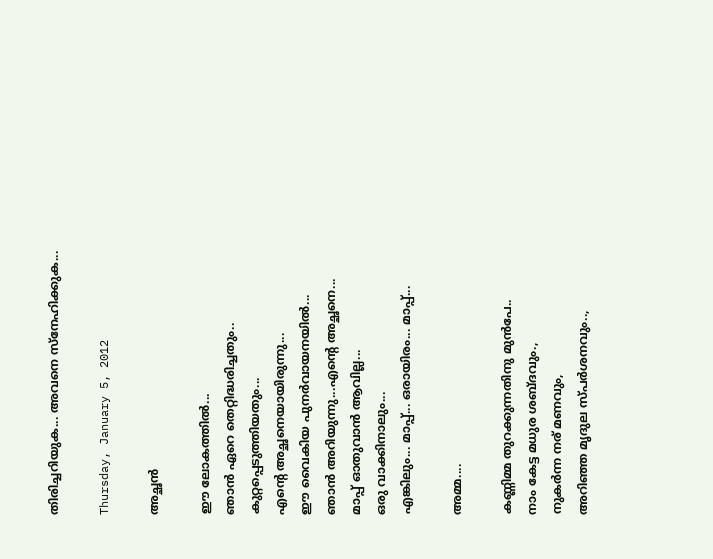തിരിച്ചറിയുക... അവനെ സ്നേഹിക്കുക...

Thursday, January 5, 2012

അച്ഛന്‍

ഈ ലോകത്തില്‍...
ഞാന്‍ ഏറെ തെറ്റിദ്ധരിച്ചതും..
കുറ്റപ്പെടുത്തിയതും...
എന്‍റെ അച്ഛനെയായിരുന്നു...
ഈ വൈകിയ പുനര്‍വായനയില്‍...
ഞാന്‍ അറിയുന്നു...എന്‍റെ അച്ഛനെ...
മാപ്പ് ഓതുവാന്‍ ആവില്ല...
ഒരു വാക്കിനാലും...
എങ്കിലും... മാപ്പ്... ഒരായിരം... മാപ്പ്...

അമ്മ....

കണ്ണിമ്മ തുറക്കുന്നതിനു മുന്‍പേ..
നാം കേട്ട മധുര ശബ്ദവും.,
നുകര്‍ന്ന നര് മണവും,
അറിഞ്ഞ മൃദുല സ്പര്‍ശനവും..,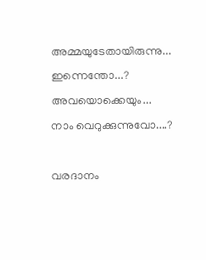അമ്മയുടേതായിരുന്നു...
ഇന്നെന്തോ...? അവയൊക്കെയും...
നാം വെറുക്കുന്നുവോ....?

വരദാനം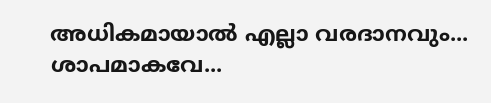അധികമായാല്‍ എല്ലാ വരദാനവും...
ശാപമാകവേ...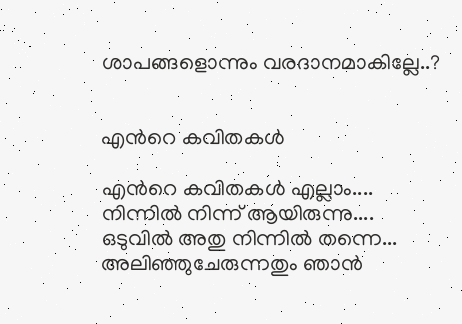ശാപങ്ങളൊന്നും വരദാനമാകില്ലേ..?


എന്‍റെ കവിതകള്‍

എന്‍റെ കവിതകള്‍ എല്ലാം....
നിന്നില്‍ നിന്ന് ആയിരുന്നു....
ഒടുവില്‍ അതു നിന്നില്‍ തന്നെ...
അലിഞ്ഞുചേരുന്നതും ഞാന്‍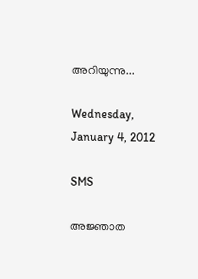അറിയുന്നു...

Wednesday, January 4, 2012

SMS

അജ്ഞാത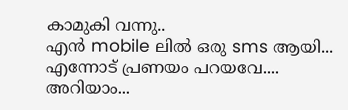കാമുകി വന്നു..
എന്‍ mobile ലില്‍ ഒരു sms ആയി...
എന്നോട് പ്രണയം പറയവേ....
അറിയാം...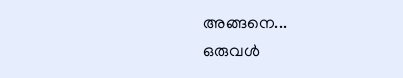അങ്ങനെ...
ഒരുവള്‍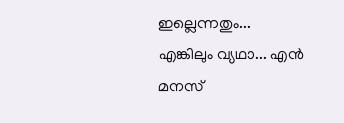ഇല്ലെന്നതും...
എങ്കിലും വ്യഥാ... എന്‍
മനസ്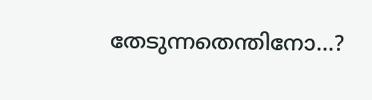തേടുന്നതെന്തിനോ...?